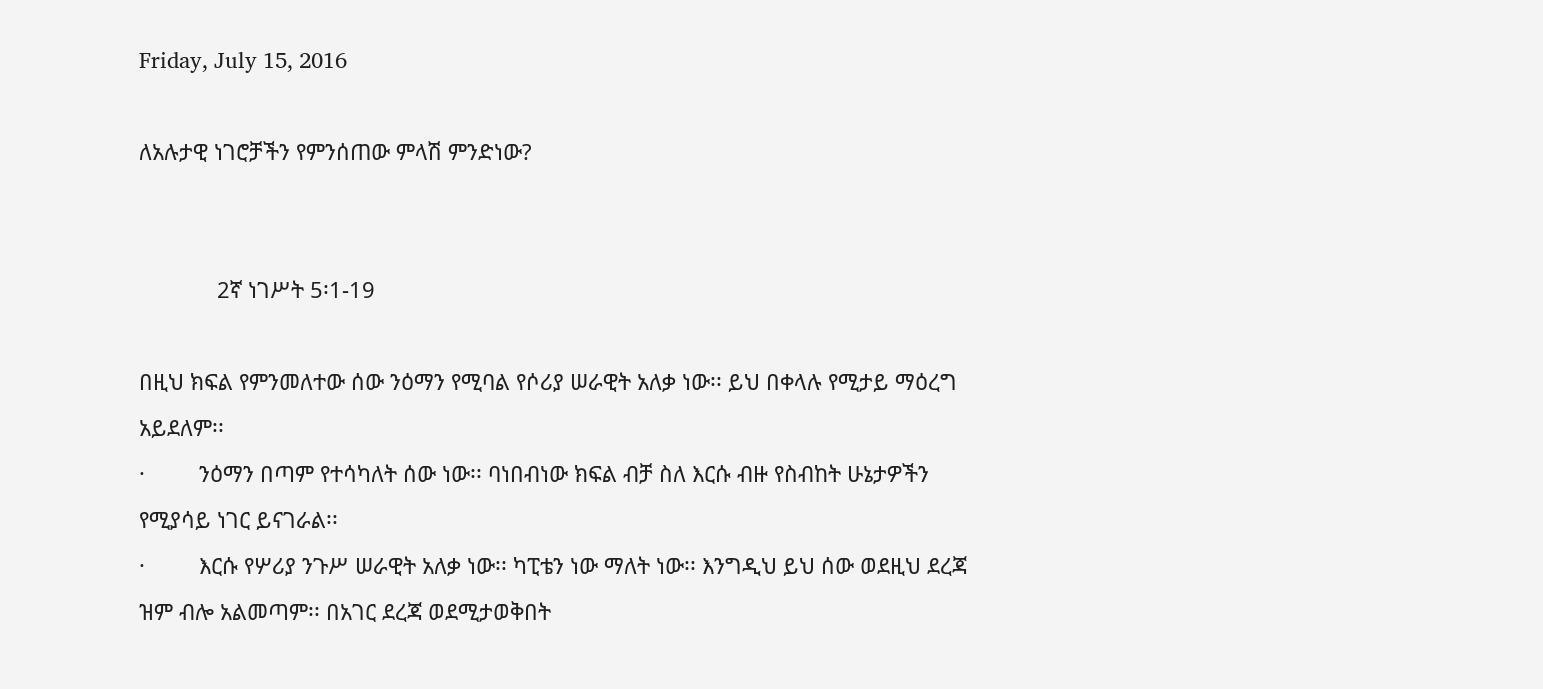Friday, July 15, 2016

ለአሉታዊ ነገሮቻችን የምንሰጠው ምላሽ ምንድነው?


             2ኛ ነገሥት 5፡1-19

በዚህ ክፍል የምንመለተው ሰው ንዕማን የሚባል የሶሪያ ሠራዊት አለቃ ነው፡፡ ይህ በቀላሉ የሚታይ ማዕረግ አይደለም፡፡
·         ንዕማን በጣም የተሳካለት ሰው ነው፡፡ ባነበብነው ክፍል ብቻ ስለ እርሱ ብዙ የስብከት ሁኔታዎችን የሚያሳይ ነገር ይናገራል፡፡
·         እርሱ የሦሪያ ንጉሥ ሠራዊት አለቃ ነው፡፡ ካፒቴን ነው ማለት ነው፡፡ እንግዲህ ይህ ሰው ወደዚህ ደረጃ ዝም ብሎ አልመጣም፡፡ በአገር ደረጃ ወደሚታወቅበት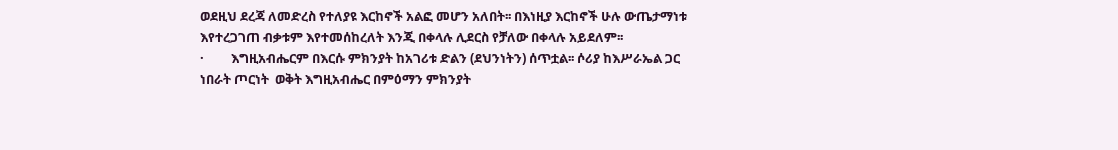ወደዚህ ደረጃ ለመድረስ የተለያዩ እርከኖች አልፎ መሆን አለበት፡፡ በእነዚያ እርከኖች ሁሉ ውጤታማነቱ እየተረጋገጠ ብቃቱም እየተመሰከረለት እንጂ በቀላሉ ሊደርስ የቻለው በቀላሉ አይደለም፡፡
·         እግዚአብሔርም በእርሱ ምክንያት ከአገሪቱ ድልን (ደህንነትን) ሰጥቷል፡፡ ሶሪያ ከእሥራኤል ጋር ነበራት ጦርነት  ወቅት እግዚአብሔር በምዕማን ምክንያት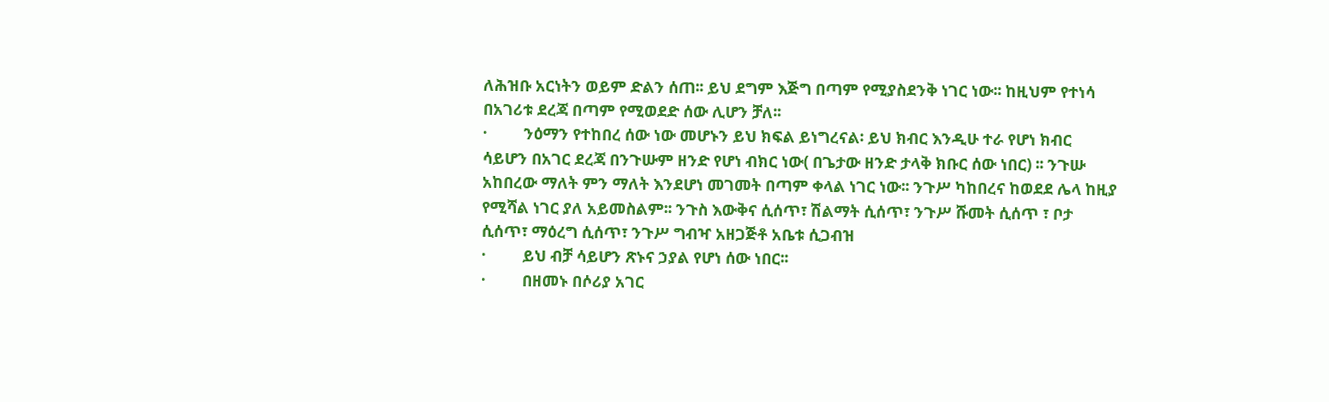ለሕዝቡ አርነትን ወይም ድልን ሰጠ፡፡ ይህ ደግም እጅግ በጣም የሚያስደንቅ ነገር ነው፡፡ ከዚህም የተነሳ በአገሪቱ ደረጃ በጣም የሚወደድ ሰው ሊሆን ቻለ፡፡
·         ንዕማን የተከበረ ሰው ነው መሆኑን ይህ ክፍል ይነግረናል፡ ይህ ክብር እንዲሁ ተራ የሆነ ክብር ሳይሆን በአገር ደረጃ በንጉሡም ዘንድ የሆነ ብክር ነው( በጌታው ዘንድ ታላቅ ክቡር ሰው ነበር) ፡፡ ንጉሡ አከበረው ማለት ምን ማለት እንደሆነ መገመት በጣም ቀላል ነገር ነው፡፡ ንጉሥ ካከበረና ከወደደ ሌላ ከዚያ የሚሻል ነገር ያለ አይመስልም፡፡ ንጉስ እውቅና ሲሰጥ፣ ሽልማት ሲሰጥ፣ ንጉሥ ሹመት ሲሰጥ ፣ ቦታ ሲሰጥ፣ ማዕረግ ሲሰጥ፣ ንጉሥ ግብዣ አዘጋጅቶ አቤቱ ሲጋብዝ
·         ይህ ብቻ ሳይሆን ጽኑና ኃያል የሆነ ሰው ነበር፡፡
·         በዘመኑ በሶሪያ አገር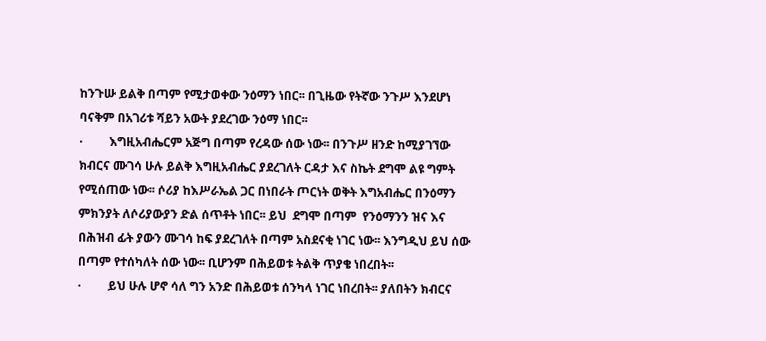ከንጉሡ ይልቅ በጣም የሚታወቀው ንዕማን ነበር፡፡ በጊዜው የትኛው ንጉሥ እንደሆነ ባናቅም በአገሪቱ ሻይን አውት ያደረገው ንዕማ ነበር፡፡
·         እግዚአብሔርም አጅግ በጣም የረዳው ሰው ነው፡፡ በንጉሥ ዘንድ ከሚያገኘው ክብርና ሙገሳ ሁሉ ይልቅ እግዚአብሔር ያደረገለት ርዳታ እና ስኬት ደግሞ ልዩ ግምት የሚሰጠው ነው፡፡ ሶሪያ ከእሥራኤል ጋር በነበራት ጦርነት ወቅት እግአብሔር በንዕማን ምክንያት ለሶሪያውያን ድል ሰጥቶት ነበር፡፡ ይህ  ደግሞ በጣም  የንዕማንን ዝና እና በሕዝብ ፊት ያውን ሙገሳ ከፍ ያደረገለት በጣም አስደናቂ ነገር ነው፡፡ እንግዲህ ይህ ሰው በጣም የተሰካለት ሰው ነው፡፡ ቢሆንም በሕይወቱ ትልቅ ጥያቄ ነበረበት፡፡
·         ይህ ሁሉ ሆኖ ሳለ ግን አንድ በሕይወቱ ሰንካላ ነገር ነበረበት፡፡ ያለበትን ክብርና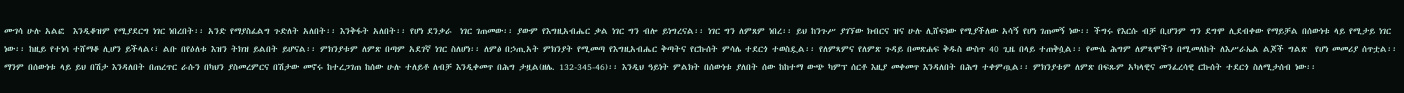ሙገሳ ሁሉ አልፎ  እንዲቆዝም የሚያደርግ ነገር ነበረበት፡፡ አንድ የማያስፈልግ ጉድለት አለበት፡፡ እንቅፋት አለበት፡፡ የሆነ ደንቃራ  ነገር ገጠመው፡፡ ያውም የእግዚአብሔር ቃል ነገር ግን ብሎ ይነግረናል፡፡ ነገር ግን ለምጸም ነበረ፡፡ ይህ ከንጉሥ ያገኘው ክብርና ዝና ሁሉ ሊሸፍነው የሚያችለው አሳኝ የሆነ ገጠመኝ ነው፡፡ ችግሩ የእርሱ ብቻ ቢሆንም ግን ደግሞ ሊደብቀው የማይቻል በሰውነቱ ላይ የሚታይ ነገር ነው፡፡ ከዚይ የተነሳ ተሸማቆ ሊሆን ይችላል‹፣ ልቡ በየዕለቱ እዝን ትክዝ ይልበት ይሆናል፡፡ ምክንያቱም ለምጽ በጣም አደገኛ ነገር ስለሆነ፡፡ ለምፅ በኃጢአት ምክንያት የሚመጣ የእግዚአብሔር ቅጣትና የርኩሰት ምሳሌ ተደርጎ ተወስዷል፡፡ የለምጻምና የለምጽ ጉዳይ በመጽሐፍ ቅዱስ ውስጥ 40 ጊዜ በላይ ተጠቅሷል፡፡ የሙሴ ሕግም ለምጻሞችን በሚመለከት ለእሥራኤል ልጆች ግልጽ  የሆነ መመሪያ ሰጥቷል፡፡  ማንም በሰውነቱ ላይ ይህ በሽታ እንዳለበት በጠረጥር ራሱን በካህን ያስመረምርና በሽታው መኖሩ ከተረጋገጠ ከሰው ሁሉ ተለይቶ ለብቻ እንዲቀመጥ በሕግ ታዟል(ዘሌ. 132-345-46)፡፡ እንዲህ ዓይነት ምልክት በሰውነቱ ያለበት ሰው ከከተማ ውጭ ካምፕ ሰርቶ እዚያ መቀመጥ እንዳለበት በሕግ ተቀምጧል፡፡ ምክንያቱም ለምጽ በፍጹም አካላዊና መንፈረሳዊ ርኩሰት ተደርጎ ስለሚታሰብ ነው፡፡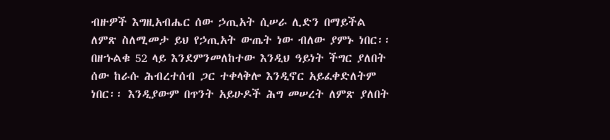ብዙዎች እግዚአብሔር ሰው ኃጢአት ሲሠራ ሊድን በማይችል ለምጽ ስለሚመታ ይህ የኃጢአት ውጤት ነው ብለው ያምኑ ነበር፡፡ በዘኁልቁ 52 ላይ እንደምንመለከተው እንዲህ ዓይነት ችግር ያለበት ሰው ከራሱ ሕብረተሰብ ጋር ተቀላቅሎ እንዲኖር አይፈቀድለትም ነበር፡፡ እንዲያውም በጥንት አይሁዶች ሕግ መሠረት ለምጽ ያለበት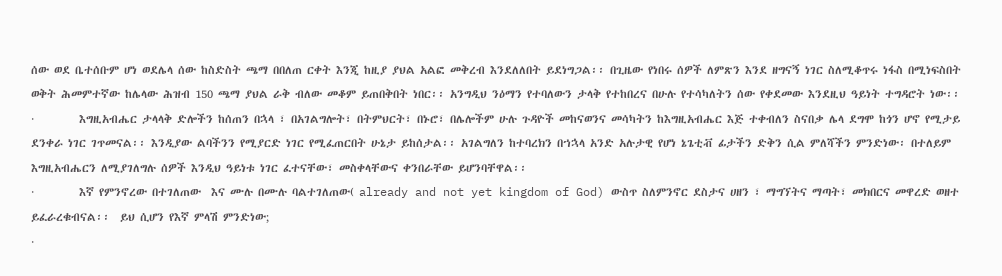ሰው ወደ ቤተሰቡም ሆነ ወደሌላ ሰው ከስድስት ጫማ በበለጠ ርቀት እንጂ ከዚያ ያህል አልፎ መቅረብ እንደለለበት ይደነግጋል፡፡ በጊዜው የነበሩ ሰዎች ለምጽን እንደ ዘግናኝ ነገር ስለሚቆጥሩ ነፋስ በሚነፍስበት ወቅት ሕመምተኛው ከሌላው ሕዝብ 150 ጫማ ያህል ራቅ ብለው መቆም ይጠበቅበት ነበር፡፡ አንግዲህ ንዕማን የተባለውን ታላቅ የተከበረና በሁሉ የተሳካለትን ሰው የቀደመው እንደዚህ ዓይነት ተግዳሮት ነው፡፡
·         እግዚአብሔር ታላላቅ ድሎችን ከሰጠን በኋላ ፣ በአገልግሎት፣ በትምህርት፣ በኑሮ፣ በሌሎችም ሁሉ ጉዳዮች መከናወንና መሳካትን ከእግዚአብሔር እጅ ተቀብለን ስናበቃ ሌላ ደግሞ ከጎን ሆኖ የሚታይ ደንቀራ ነገር ገጥመናል፡፡ እንዲያው ልባችንን የሚያርድ ነገር የሚፈጠርበት ሁኔታ ይከሰታል፡፡ አገልግለን ከተባረክን በኀኋላ አንድ አሉታዊ የሆነ ኔጌቲቭ ፊታችን ድቅን ሲል ምለሻችን ምንድነው፡ በተለይም እግዚአብሔርን ለሚያገለግሉ ሰዎች እንዲህ ዓይነቱ ነገር ፈተናቸው፣ መስቀላቸውና ቀንበራቸው ይሆንባቸዋል፡፡
·         እኛ የምንኖረው በተገለጠው  እና ሙሉ በሙሉ ባልተገለጠው( already and not yet kingdom of God) ውስጥ ስለምንኖር ደስታና ሀዘን ፣ ማግኘትና ማጣት፣ መክበርና መዋረድ ወዘተ ይፈራረቁብናል፡፡  ይህ ሲሆን የእኛ ምላሽ ምንድነው;
·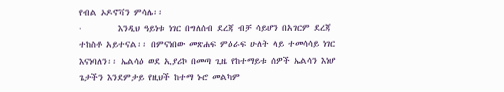የብል ኦዶኖቫን ምሳሌ፡፡
·         እንዲህ ዓይነቱ ነገር በግለሰብ ደረጃ ብቻ ሳይሆን በአገርም ደረጃ ተከስቶ አይተናል፡፡ በምናነበው መጽሐፍ ምዕራፍ ሁለት ላይ ተመሳሳይ ነገር እናነባለን፡፡ ኤልሳዕ ወደ ኢያሪኮ በመጣ ጊዜ የከተማይቱ ሰዎች ኤልሳን እነሆ ጌታችን እንደምታይ የዚህች ከተማ ኑሮ መልካም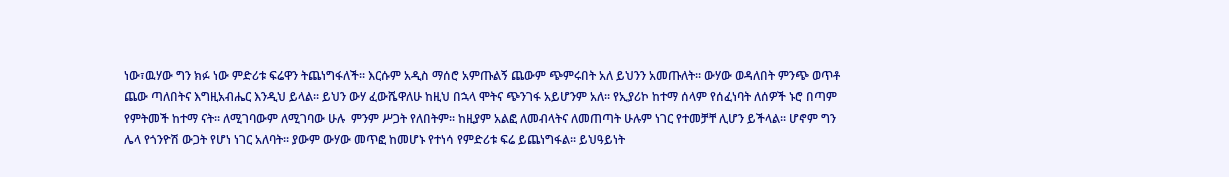ነው፣ዉሃው ግን ክፉ ነው ምድሪቱ ፍሬዋን ትጨነግፋለች፡፡ እርሱም አዲስ ማሰሮ አምጡልኝ ጨውም ጭምሩበት አለ ይህንን አመጡለት፡፡ ውሃው ወዳለበት ምንጭ ወጥቶ ጨው ጣለበትና እግዚአብሔር እንዲህ ይላል፡፡ ይህን ውሃ ፈውሼዋለሁ ከዚህ በኋላ ሞትና ጭንገፋ አይሆንም አለ፡፡ የኢያሪኮ ከተማ ሰላም የሰፈነባት ለሰዎች ኑሮ በጣም የምትመች ከተማ ናት፡፡ ለሚገባውም ለሚገባው ሁሉ  ምንም ሥጋት የለበትም፡፡ ከዚያም አልፎ ለመብላትና ለመጠጣት ሁሉም ነገር የተመቻቸ ሊሆን ይችላል፡፡ ሆኖም ግን ሌላ የጎንዮሽ ውጋት የሆነ ነገር አለባት፡፡ ያውም ውሃው መጥፎ ከመሆኑ የተነሳ የምድሪቱ ፍሬ ይጨነግፋል፡፡ ይህዓይነት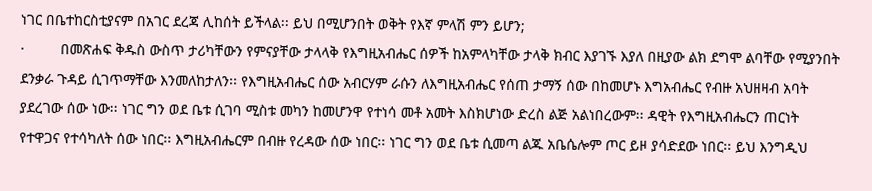ነገር በቤተከርስቲያናም በአገር ደረጃ ሊከሰት ይችላል፡፡ ይህ በሚሆንበት ወቅት የእኛ ምላሽ ምን ይሆን;
·         በመጽሐፍ ቅዱስ ውስጥ ታሪካቸውን የምናያቸው ታላላቅ የእግዚአብሔር ሰዎች ከአምላካቸው ታላቅ ክብር እያገኙ እያለ በዚያው ልክ ደግሞ ልባቸው የሚያንበት ደንቃራ ጉዳይ ሲገጥማቸው እንመለከታለን፡፡ የእግዚአብሔር ሰው አብርሃም ራሱን ለእግዚአብሔር የሰጠ ታማኝ ሰው በከመሆኑ እግአብሔር የብዙ አህዘዛብ አባት ያደረገው ሰው ነው፡፡ ነገር ግን ወደ ቤቱ ሲገባ ሚስቱ መካን ከመሆንዋ የተነሳ መቶ አመት እስክሆነው ድረስ ልጅ አልነበረውም፡፡ ዳዊት የእግዚአብሔርን ጠርነት የተዋጋና የተሳካለት ሰው ነበር፡፡ እግዚአብሔርም በብዙ የረዳው ሰው ነበር፡፡ ነገር ግን ወደ ቤቱ ሲመጣ ልጁ አቤሴሎም ጦር ይዞ ያሳድደው ነበር፡፡ ይህ እንግዲህ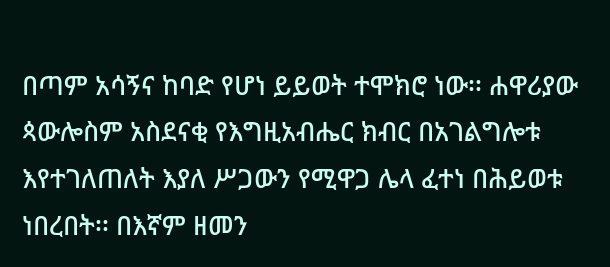በጣም አሳኝና ከባድ የሆነ ይይወት ተሞክሮ ነው፡፡ ሐዋሪያው ጳውሎስም አስደናቂ የእግዚአብሔር ክብር በአገልግሎቱ እየተገለጠለት እያለ ሥጋውን የሚዋጋ ሌላ ፈተነ በሕይወቱ ነበረበት፡፡ በእኛም ዘመን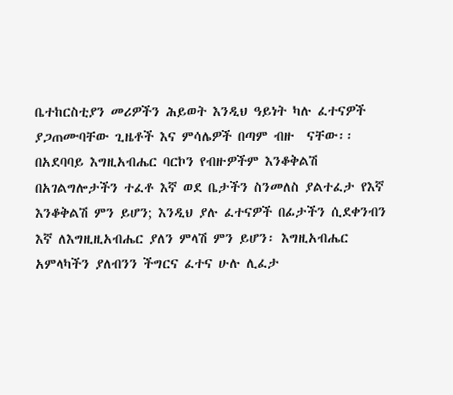ቤተከርስቲያን መሪዎችን ሕይወት እንዲህ ዓይነት ካሉ ፈተናዎች  ያጋጠሙባቸው ጊዜቶች እና ምሳሌዎች በጣም ብዙ  ናቸው፡፡ በአደባባይ እግዚአብሔር ባርኮን የብዙዎችም እንቆቅልሽ በአገልግሎታችን ተፈቶ እኛ ወደ ቤታችን ስንመለስ ያልተፈታ የእኛ እንቆቅልሽ ምን ይሆን; እንዲህ ያሉ ፈተናዎች በፊታችን ሲደቀንብን እኛ ለእግዚዚአብሔር ያለን ምላሽ ምን ይሆን፡ እግዚአብሔር አምላካችን ያለብንን ችግርና ፈተና ሁሉ ሊፈታ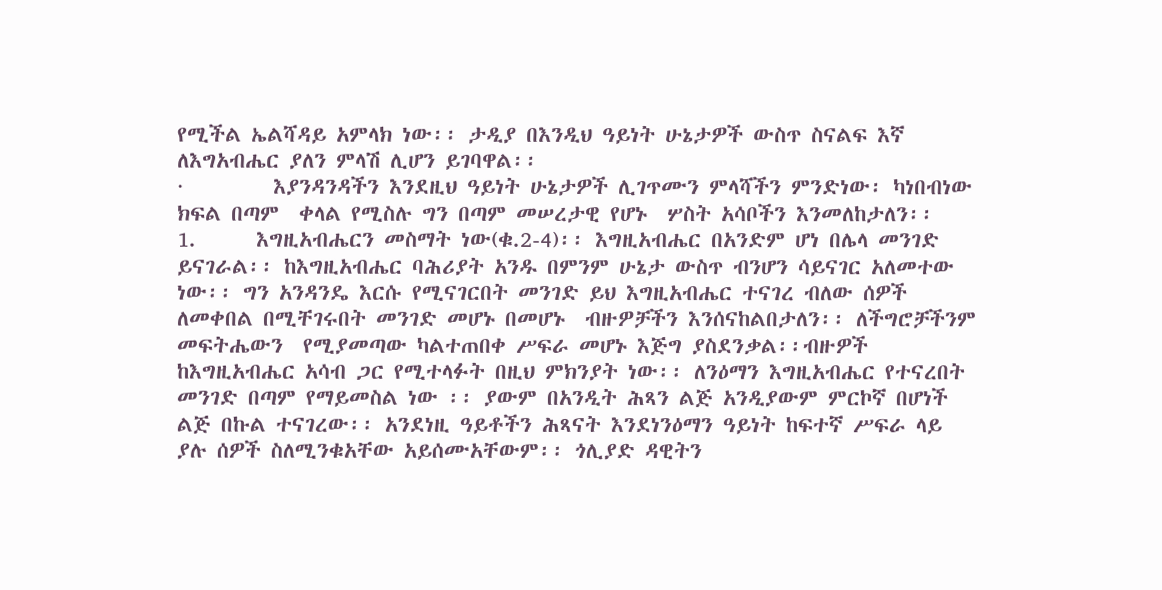የሚችል ኤልሻዳይ አምላክ ነው፡፡ ታዲያ በእንዲህ ዓይነት ሁኔታዎች ውስጥ ስናልፍ እኛ ለእግአብሔር ያለን ምላሽ ሊሆን ይገባዋል፡፡
·         እያንዳንዳችን እንደዚህ ዓይነት ሁኔታዎች ሊገጥሙን ምላሻችን ምንድነው፡ ካነበብነው ክፍል በጣም  ቀላል የሚስሉ ግን በጣም መሠረታዊ የሆኑ  ሦስት አሳቦችን እንመለከታለን፡፡
1.      እግዚአብሔርን መስማት ነው(ቁ.2-4)፡፡ እግዚአብሔር በአንድም ሆነ በሌላ መንገድ ይናገራል፡፡ ከእግዚአብሔር ባሕሪያት አንዱ በምንም ሁኔታ ውስጥ ብንሆን ሳይናገር አለመተው ነው፡፡ ግን አንዳንዴ እርሱ የሚናገርበት መንገድ ይህ እግዚአብሔር ተናገረ ብለው ሰዎች ለመቀበል በሚቸገሩበት መንገድ መሆኑ በመሆኑ  ብዙዎቻችን እንሰናከልበታለን፡፡ ለችግሮቻችንም መፍትሔውን  የሚያመጣው ካልተጠበቀ ሥፍራ መሆኑ እጅግ ያስደንቃል፡፡ብዙዎች ከእግዚአብሔር አሳብ ጋር የሚተላፉት በዚህ ምክንያት ነው፡፡ ለንዕማን እግዚአብሔር የተናረበት መንገድ በጣም የማይመስል ነው ፡፡ ያውም በአንዲት ሕጻን ልጅ አንዲያውም ምርኮኛ በሆነች ልጅ በኩል ተናገረው፡፡ አንደነዚ ዓይቶችን ሕጻናት እንደነንዕማን ዓይነት ከፍተኛ ሥፍራ ላይ ያሉ ሰዎች ስለሚንቁአቸው አይሰሙአቸውም፡፡ ጎሊያድ ዳዊትን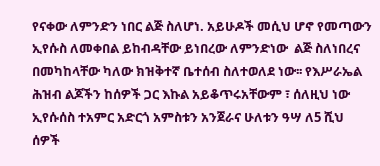የናቀው ለምንድን ነበር ልጅ ስለሆነ. አይሁዶች መሲህ ሆኖ የመጣውን ኢየሱስ ለመቀበል ይከብዳቸው ይነበረው ለምንድነው  ልጅ ስለነበረና በመካከላቸው ካለው ክዝቅተኛ ቤተሰብ ስለተወለደ ነው፡፡ የእሥራኤል ሕዝብ ልጆችን ከሰዎች ጋር እኩል አይቆጥሩአቸውም ፣ ሰለዚህ ነው ኢየሱሰስ ተአምር አድርጎ አምስቱን አንጀራና ሁለቱን ዓሣ ለ5 ሺህ ሰዎች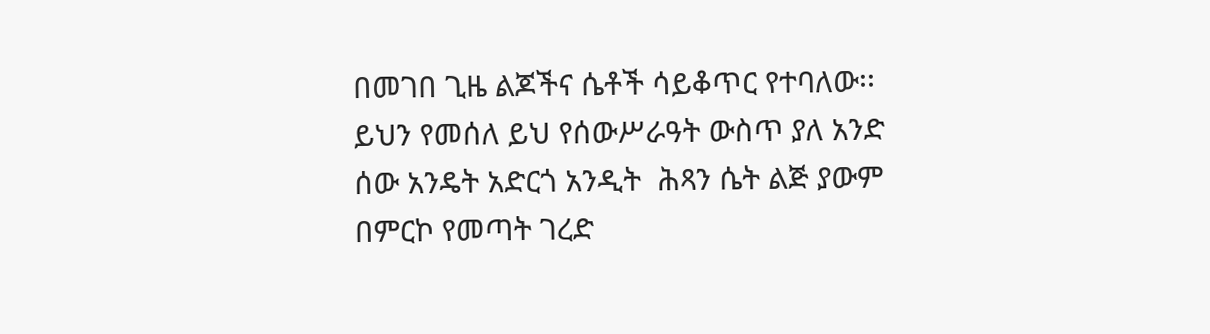በመገበ ጊዜ ልጆችና ሴቶች ሳይቆጥር የተባለው፡፡ ይህን የመሰለ ይህ የሰውሥራዓት ውስጥ ያለ አንድ ሰው አንዴት አድርጎ አንዲት  ሕጻን ሴት ልጅ ያውም በምርኮ የመጣት ገረድ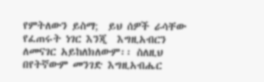የምትለውን ይስማ;  ይህ ሰዎች ራሳቸው የፈጠሩት ነገር እንጂ  እግዚአብርን ለመናገር አይከለክለውም፡፡ ስለዚህ በየትኛውም መንገድ እግዚአብሔር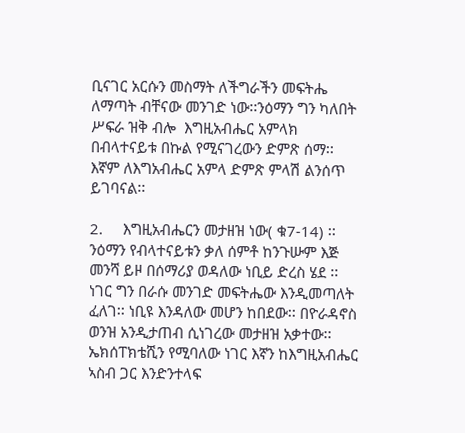ቢናገር አርሱን መስማት ለችግራችን መፍትሔ ለማጣት ብቸናው መንገድ ነው፡፡ንዕማን ግን ካለበት ሥፍራ ዝቅ ብሎ  እግዚአብሔር አምላክ በብላተናይቱ በኩል የሚናገረውን ድምጽ ሰማ፡፡ እኛም ለእግአብሔር አምላ ድምጽ ምላሽ ልንሰጥ ይገባናል፡፡

2.     እግዚአብሔርን መታዘዝ ነው( ቁ7-14) ፡፡ ንዕማን የብላተናይቱን ቃለ ሰምቶ ከንጉሡም እጅ መንሻ ይዞ በሰማሪያ ወዳለው ነቢይ ድረስ ሄደ ፡፡ ነገር ግን በራሱ መንገድ መፍትሔው እንዲመጣለት ፈለገ፡፡ ነቢዩ እንዳለው መሆን ከበደው፡፡ በዮራዳኖስ ወንዝ አንዲታጠብ ሲነገረው መታዘዝ አቃተው፡፡  ኤክሰፐክቴሺን የሚባለው ነገር እኛን ከእግዚአብሔር ኣስብ ጋር እንድንተላፍ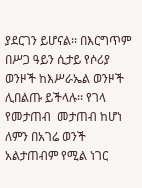ያደርገን ይሆናል፡፡ በእርግጥም በሥጋ ዓይን ሲታይ የሶሪያ ወንዞች ከእሥራኤል ወንዞች ሊበልጡ ይችላሉ፡፡ የገላ የመታጠብ  መታጠብ ከሆነ ለምን በአገሬ ወንች አልታጠብም የሚል ነገር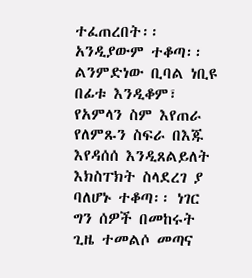ተፈጠረበት፡፡ አንዲያውም ተቆጣ፡፡ ልንምድነው ቢባል ነቢዩ በፊቱ እንዲቆም፣ የአምላን ስም እየጠራ የለምጹን ስፍራ በእጁ እየዳሰሰ እንዲጸልይለት እክስፐክት ስላደረገ ያ ባለሆኑ ተቆጣ፡፡ ነገር ግን ሰዎች በመከሩት ጊዜ ተመልሶ መጣና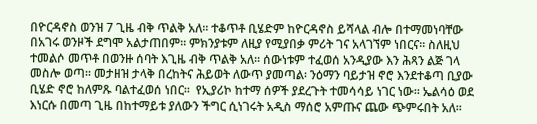በዮርዳኖስ ወንዝ 7 ጊዜ ብቅ ጥልቅ አለ፡፡ ተቆጥቶ ቢሄድም ከዮርዳኖስ ይሻላል ብሎ በተማመነባቸው በአገሩ ወንዞች ደግሞ አልታጠበም፡፡ ምክንያቱም ለዚያ የሚያበቃ ምሪት ገና አላገኘም ነበርና፡፡ ስለዚህ ተመልሶ መጥቶ በወንዙ ሰባት እጊዜ ብቅ ጥልቅ አለ፡፡ ሰውነቱም ተፈወሰ አንዲያው እን ሕጻን ልጅ ገላ መስሎ ወጣ፡፡ መታዘዝ ታላቅ በረከትና ሕይወት ለውጥ ያመጣል፡ ንዕማን ባይታዝ ኖሮ እንደተቆጣ ቢያው ቢሄድ ኖሮ ከለምጹ ባልተፈወሰ ነበር፡፡  የኢያሪኮ ከተማ ሰዎች ያደረጉት ተመሳሳይ ነገር ነው፡፡ ኤልሳዕ ወደ እነርሱ በመጣ ጊዜ በከተማይቱ ያለውን ችግር ሲነገሩት አዲስ ማሰሮ አምጡና ጨው ጭምሩበት አለ፡፡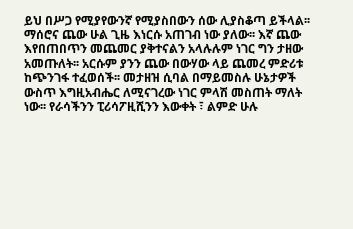ይህ በሥጋ የሚያየውንኛ የሚያስበውን ሰው ሊያስቆጣ ይችላል፡፡ ማሰሮና ጨው ሁል ጊዜ እነርሱ አጠገብ ነው ያለው፡፡ እኛ ጨው እየበጠበጥን መጨመር ያቅተናልን አላሉሉም ነገር ግን ታዘው አመጡለት፡፡ አርሱም ያንን ጨው በውሃው ላይ ጨመረ ምድሪቱ ከጭንገፋ ተፈወሰች፡፡ መታዘዝ ሲባል በማይመስሉ ሁኔታዎች ውስጥ እግዚአብሔር ለሚናገረው ነገር ምላሽ መስጠት ማለት ነው፡፡ የራሳችንን ፒሪሳፖዚሺንን እውቀት ፣ ልምድ ሁሉ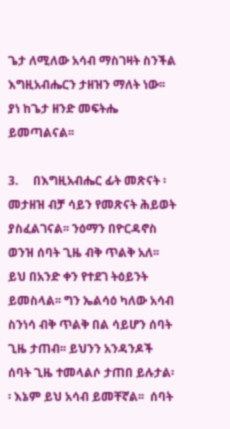ጌታ ለሚለው አሳብ ማስገዛት ስንችል እግዚአብሔርን ታዘዝን ማለት ነው፡፡ ያነ ከጌታ ዘንድ መፍትሔ ይመጣልናል፡፡

3.     በእግዚአብሔር ፊት መጽናት ፡ መታዘዝ ብቻ ሳይን የመጽናት ሕይወት ያስፈልገናል፡፡ ንዕማን በዮርዳኖስ ወንዝ ሰባት ጊዜ ብቅ ጥልቅ አለ፡፡ ይህ በአንድ ቀን የተደገ ትዕይንት ይመስላል፡፡ ግን ኤልሳዕ ካለው አሳብ ስንነሳ ብቅ ጥልቅ በል ሳይሆን ሰባት ጊዜ ታጠብ፡፡ ይህንን አንዳንዶች ሰባት ጊዜ ተመላልሶ ታጠበ ይሉታል፡፡ እኔም ይህ አሳብ ይመቸኛል፡፡  ሰባት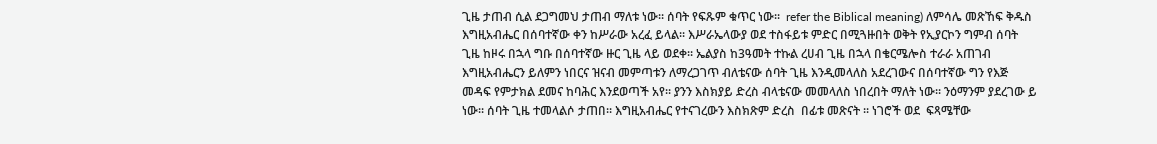ጊዜ ታጠብ ሲል ደጋግመህ ታጠብ ማለቱ ነው፡፡ ሰባት የፍጹም ቁጥር ነው፡፡  refer the Biblical meaning) ለምሳሌ መጽኸፍ ቅዱስ እግዚአብሔር በሰባተኛው ቀን ከሥራው አረፈ ይላል፡፡ እሥራኤላውያ ወደ ተስፋይቱ ምድር በሚጓዙበት ወቅት የኢያርኮን ግምብ ሰባት ጊዜ ከዞሩ በኋላ ግቡ በሰባተኛው ዙር ጊዜ ላይ ወደቀ፡፡ ኤልያስ ከ3ዓመት ተኩል ረሀብ ጊዜ በኋላ በቄርሜሎስ ተራራ አጠገብ እግዚአብሔርን ይለምን ነበርና ዝናብ መምጣቱን ለማረጋገጥ ብለቴናው ሰባት ጊዜ እንዲመላለስ አደረገውና በሰባተኛው ግን የእጅ መዳፍ የምታክል ደመና ከባሕር እንደወጣች አየ፡፡ ያንን እስክያይ ድረስ ብላቴናው መመላለስ ነበረበት ማለት ነው፡፡ ንዕማንም ያደረገው ይ ነው፡፡ ሰባት ጊዜ ተመላልሶ ታጠበ፡፡ እግዚአብሔር የተናገረውን እስክጽም ድረስ  በፊቱ መጽናት ፡፡ ነገሮች ወደ  ፍጻሜቸው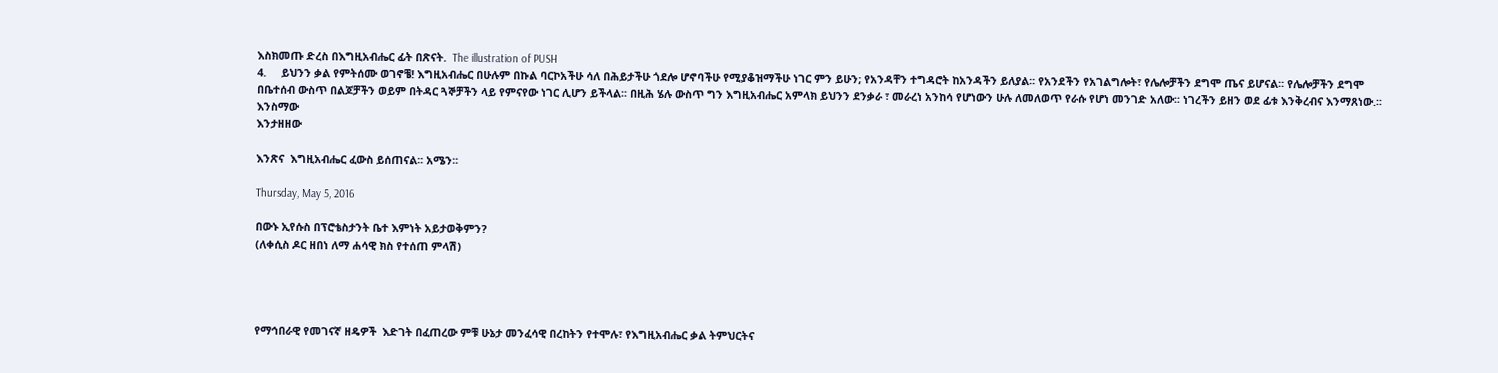እስክመጡ ድረስ በእግዚአብሔር ፊት በጽናት.  The illustration of PUSH
4.     ይህንን ቃል የምትሰሙ ወገኖቼ! እግዚአብሔር በሁሉም በኩል ባርኮአችሁ ሳለ በሕይታችሁ ጎደሎ ሆኖባችሁ የሚያቆዝማችሁ ነገር ምን ይሁን; የአንዳቸን ተግዳሮት ከአንዳችን ይለያል፡፡ የአንደችን የአገልግሎት፣ የሌሎቻችን ደግሞ ጤና ይሆናል፡፡ የሌሎቻችን ደግሞ በቤተሰብ ውስጥ በልጆቻችን ወይም በትዳር ጓኞቻችን ላይ የምናየው ነገር ሊሆን ይችላል፡፡ በዚሕ ሄሉ ውስጥ ግን እግዚአብሔር አምላክ ይህንን ደንቃራ ፣ መራረነ አንከሳ የሆነውን ሁሉ ለመለወጥ የራሱ የሆነ መንገድ አለው፡፡ ነገረችን ይዘን ወደ ፊቱ እንቅረብና እንማጸነው.፡፡
እንስማው
እንታዘዘው

እንጽና  እግዚአብሔር ፈውስ ይሰጠናል፡፡ አሜን፡፡

Thursday, May 5, 2016

በውኑ ኢየሱስ በፕሮቴስታንት ቤተ እምነት አይታወቅምን?
(ለቀሲስ ዶር ዘበነ ለማ ሐሳዊ ክስ የተሰጠ ምላሽ)




የማኅበራዊ የመገናኛ ዘዴዎች  እድገት በፈጠረው ምቹ ሁኔታ መንፈሳዊ በረከትን የተሞሉ፣ የእግዚአብሔር ቃል ትምህርትና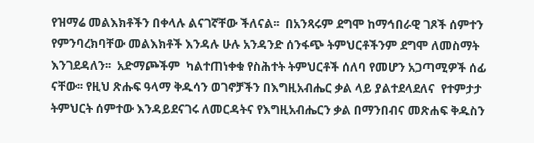የዝማሬ መልእክቶችን በቀላሉ ልናገኛቸው ችለናል፡፡  በአንጻሩም ደግሞ ከማኅበራዊ ገጾች ሰምተን የምንባረክባቸው መልእክቶች እንዳሉ ሁሉ አንዳንድ ሰንፋጭ ትምህርቶችንም ደግሞ ለመስማት እንገደዳለን፡፡  አድማጮችም  ካልተጠነቀቁ የስሕተት ትምህርቶች ሰለባ የመሆን አጋጣሚዎች ሰፊ ናቸው፡፡ የዚህ ጽሑፍ ዓላማ ቅዱሳን ወገኖቻችን በእግዚአብሔር ቃል ላይ ያልተደላደለና  የተምታታ ትምህርት ሰምተው እንዳይደናገሩ ለመርዳትና የእግዚአብሔርን ቃል በማንበብና መጽሐፍ ቅዱስን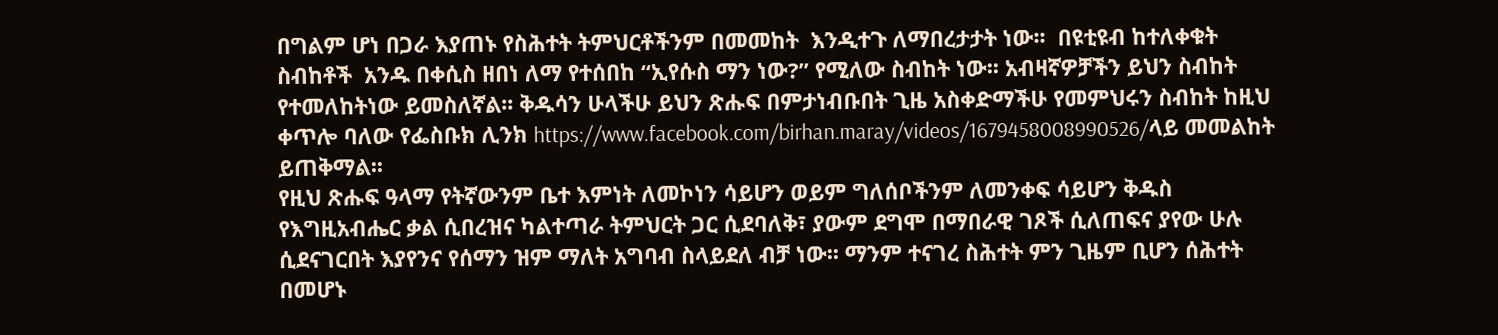በግልም ሆነ በጋራ እያጠኑ የስሕተት ትምህርቶችንም በመመከት  እንዲተጉ ለማበረታታት ነው፡፡  በዩቲዩብ ከተለቀቁት ስብከቶች  አንዱ በቀሲስ ዘበነ ለማ የተሰበከ “ኢየሱስ ማን ነው?” የሚለው ስብከት ነው፡፡ አብዛኛዎቻችን ይህን ስብከት የተመለከትነው ይመስለኛል፡፡ ቅዱሳን ሁላችሁ ይህን ጽሑፍ በምታነብቡበት ጊዜ አስቀድማችሁ የመምህሩን ስብከት ከዚህ ቀጥሎ ባለው የፌስቡክ ሊንክ https://www.facebook.com/birhan.maray/videos/1679458008990526/ላይ መመልከት ይጠቅማል፡፡
የዚህ ጽሑፍ ዓላማ የትኛውንም ቤተ እምነት ለመኮነን ሳይሆን ወይም ግለሰቦችንም ለመንቀፍ ሳይሆን ቅዱስ የእግዚአብሔር ቃል ሲበረዝና ካልተጣራ ትምህርት ጋር ሲደባለቅ፣ ያውም ደግሞ በማበራዊ ገጾች ሲለጠፍና ያየው ሁሉ ሲደናገርበት እያየንና የሰማን ዝም ማለት አግባብ ስላይደለ ብቻ ነው፡፡ ማንም ተናገረ ስሕተት ምን ጊዜም ቢሆን ሰሕተት በመሆኑ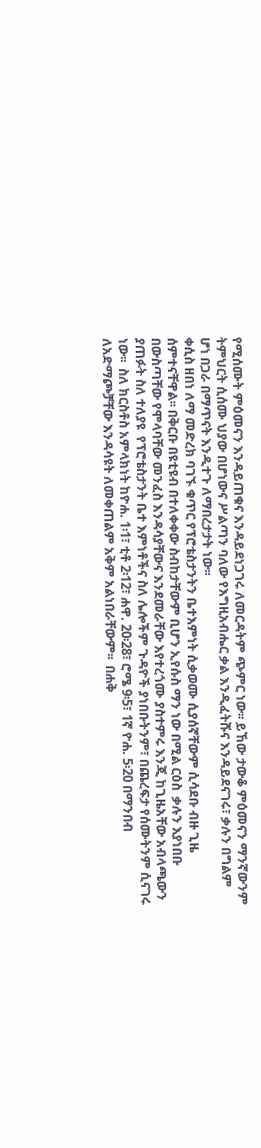የሚሰሙት ምዕመናን እንዳይጠቁና እንዳይደነጋገሩ ለመርዳትም ጭምር ነው፡፡ ይኸው ታውቆ ምዕመናን ማንኛውንም ትምህርት ሲሰሙ ህያው በሆነውና ሥልጣን ባለው የእግዚአብሔር ቃል እንዲፈትሹና እንዳይደናገሩ፣ ቃሉን በግልም ሆነ በጋራ በማጥናት እንዲተጉ ለማበረታታት ነው፡፡
ቀሲስ ዘበነ ለማ መድረክ ባገኙ ቁጥር የፕሮቴስታንትን ቤተእምነት ሲቃወሙ ሲያሰኛቸውም ሲሳደቡ ብዙ ጊዜ ሰምተናቸዋል፡፡ በቅርቡ በዩቲዩብ በተለቀቀው ስብከታቸውም ቢሆን ኢየሱስ ማን ነው በሚል ርዕስ  ቃሉን እያነበቡ በውስጣቸው የሞላባቸው መንፈስ እንዳሳያቸውና እንደመራቸው እየተረጎሙ ያስተምሩ እንጂ ከጊዜአቸው አብላጫውን ያጠፉት ስለ ተለያዩ  የፕሮቴስታንት ቤተ እምነቶችና ስለ ሌሎችም ጉዳዮች ያነበቡትንም፣ በጨረፍታ የሰሙትንም ሲናገሩ ነው፡፡  ስለ ክርስቶስ አምላክነት ከዮሐ. 1፡1፣ ቲቶ 2፡12፣ ሐዋ. 20፡28፣ ሮሜ 9፡5፣ 1ኛ ዮሐ. 5፡20 በማንበብ ለአድማጮቻቸው እንዳሳዩት ለመቀጠልም አቅም አልነበራቸውም፡፡  በሐቅ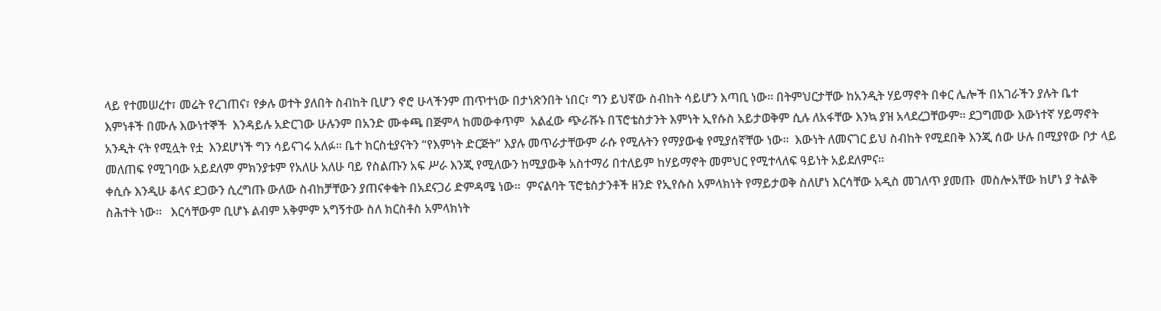ላይ የተመሠረተ፣ መሬት የረገጠና፣ የቃሉ ወተት ያለበት ስብከት ቢሆን ኖሮ ሁላችንም ጠጥተነው በታነጽንበት ነበር፣ ግን ይህኛው ስብከት ሳይሆን እጣቢ ነው፡፡ በትምህርታቸው ከአንዲት ሃይማኖት በቀር ሌሎች በአገራችን ያሉት ቤተ እምነቶች በሙሉ እውነተኞች  እንዳይሉ አድርገው ሁሉንም በአንድ ሙቀጫ በጅምላ ከመውቀጥም  አልፈው ጭራሹኑ በፕሮቴስታንት እምነት ኢየሱስ አይታወቅም ሲሉ ለአፋቸው እንኳ ያዝ አላደረጋቸውም፡፡ ደጋግመው እውነተኛ ሃይማኖት አንዲት ናት የሚሏት የቷ  እንደሆነች ግን ሳይናገሩ አለፉ፡፡ ቤተ ክርስቲያናትን “የእምነት ድርጅት” እያሉ መጥራታቸውም ራሱ የሚሉትን የማያውቁ የሚያሰኛቸው ነው፡፡  እውነት ለመናገር ይህ ስብከት የሚደበቅ እንጂ ሰው ሁሉ በሚያየው ቦታ ላይ መለጠፍ የሚገባው አይደለም ምክንያቱም የአለሁ አለሁ ባይ የስልጡን አፍ ሥራ እንጂ የሚለውን ከሚያውቅ አስተማሪ በተለይም ከሃይማኖት መምህር የሚተላለፍ ዓይነት አይደለምና፡፡
ቀሲሱ እንዲሁ ቆላና ደጋውን ሲረግጡ ውለው ስብከቻቸውን ያጠናቀቁት በአደናጋሪ ድምዳሜ ነው፡፡  ምናልባት ፕሮቴስታንቶች ዘንድ የኢየሱስ አምላክነት የማይታወቅ ስለሆነ እርሳቸው አዲስ መገለጥ ያመጡ  መስሎአቸው ከሆነ ያ ትልቅ ስሕተት ነው፡፡   እርሳቸውም ቢሆኑ ልብም አቅምም አግኝተው ስለ ክርስቶስ አምላክነት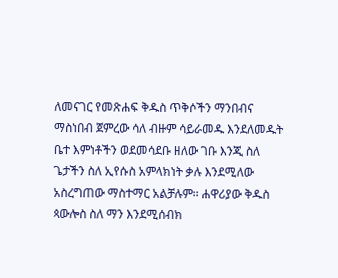ለመናገር የመጽሐፍ ቅዱስ ጥቅሶችን ማንበብና ማስነበብ ጀምረው ሳለ ብዙም ሳይራመዱ እንደለመዱት ቤተ እምነቶችን ወደመሳደቡ ዘለው ገቡ እንጂ ስለ ጌታችን ስለ ኢየሱስ አምላክነት ቃሉ እንደሚለው አስረግጠው ማስተማር አልቻሉም፡፡ ሐዋሪያው ቅዱስ ጳውሎስ ስለ ማን እንደሚሰብክ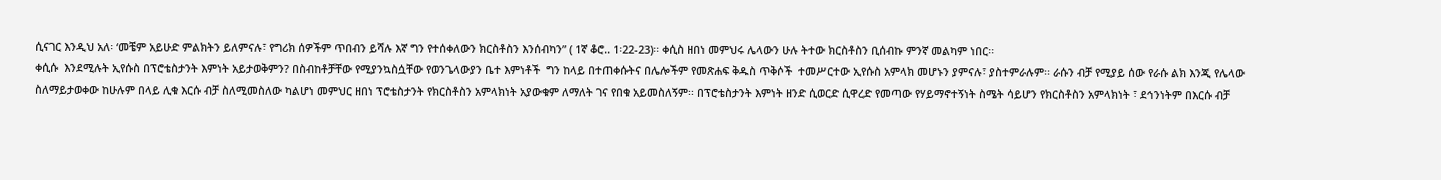ሲናገር እንዲህ አለ፡ ‘መቼም አይሁድ ምልክትን ይለምናሉ፣ የግሪክ ሰዎችም ጥበብን ይሻሉ እኛ ግን የተሰቀለውን ክርስቶስን እንሰብካን” ( 1ኛ ቆሮ.. 1፡22-23)፡፡ ቀሲስ ዘበነ መምህሩ ሌላውን ሁሉ ትተው ክርስቶስን ቢሰብኩ ምንኛ መልካም ነበር፡፡
ቀሲሱ  እንደሚሉት ኢየሱስ በፕሮቴስታንት እምነት አይታወቅምን? በስብከቶቻቸው የሚያንኳስሷቸው የወንጌላውያን ቤተ እምነቶች  ግን ከላይ በተጠቀሱትና በሌሎችም የመጽሐፍ ቅዱስ ጥቅሶች  ተመሥርተው ኢየሱስ አምላክ መሆኑን ያምናሉ፣ ያስተምራሉም፡፡ ራሱን ብቻ የሚያይ ሰው የራሱ ልክ እንጂ የሌላው ስለማይታወቀው ከሁሉም በላይ ሊቁ እርሱ ብቻ ስለሚመስለው ካልሆነ መምህር ዘበነ ፕሮቴስታንት የክርስቶስን አምላክነት አያውቁም ለማለት ገና የበቁ አይመስለኝም፡፡ በፕሮቴስታንት እምነት ዘንድ ሲወርድ ሲዋረድ የመጣው የሃይማኖተኝነት ስሜት ሳይሆን የክርስቶስን አምላክነት ፣ ደኅንነትም በእርሱ ብቻ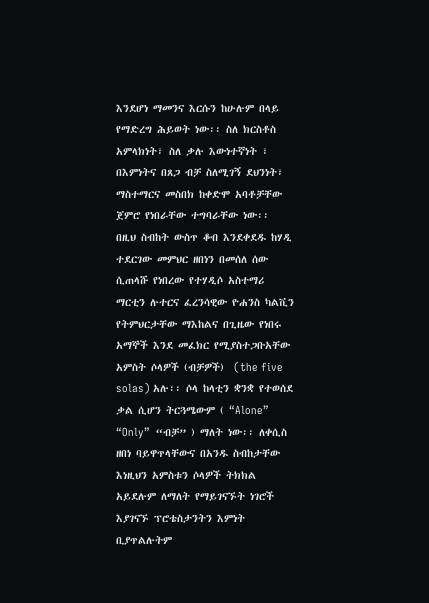እንደሆነ ማመንና እርሱን ከሁሉም በላይ የማድረግ ሕይወት ነው፡፡ ስለ ክርስቶስ አምላክነት፣ ስለ ቃሉ እውነተኛነት ፣ በእምነትና በጸጋ ብቻ ስለሚገኝ ደህንነት፣ ማስተማርና መስበክ ከቀድሞ አባቶቻቸው ጀምሮ የነበራቸው ተግባራቸው ነው፡፡
በዚህ ስብከት ውስጥ ቆብ እንደቀደዱ ከሃዲ ተደርገው መምህር ዘበነን በመሰለ ሰው ሲጠላሹ የነበረው የተሃዲሶ አስተማሪ ማርቲን ሉተርና ፈረንሳዊው ዮሐንስ ካልቪን የትምህርታቸው ማእከልና በጊዜው የነበሩ አማኞች እንደ መፈክር የሚያስተጋቡአቸው አምስት ሶላዎች (ብቻዎች)  (the five solas) አሉ፡፡ ሶላ ከላቲን ቋንቋ የተወሰደ ቃል ሲሆን ትርጓሜውም ( “Alone” “Only”  “ብቻ” ) ማለት ነው፡፡ ለቀሲስ ዘበነ ባይዋጥላቸውና በአንዱ ስብከታቸው እነዚህን አምስቱን ሶላዎች ትክክል አይደሉም ለማለት የማይገናኙት ነገሮች እያገናኙ ፕሮቴስታንትን እምነት ቢያጥልሉትም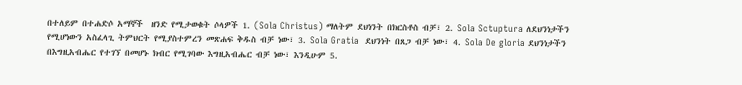በተለይም በተሐድሶ አማኞች  ዘንድ የሚታወቁት ሶላዎች 1. (Sola Christus) ማለትም ደህነንት በክርስቶስ ብቻ፣ 2. Sola Sctuptura ለደህንነታችን የሚሆነውን አስፈላጊ ትምህርት የሚያስተምረን መጽሐፍ ቅዱስ ብቻ ነው፣ 3. Sola Gratia  ደህንነት በጸጋ ብቻ ነው፣ 4. Sola De gloria ደህንነታችን በእግዚአብሔር የተገኘ በመሆኑ ክብር የሚገባው እግዚአብሔር ብቻ ነው፣ እንዲሁም 5.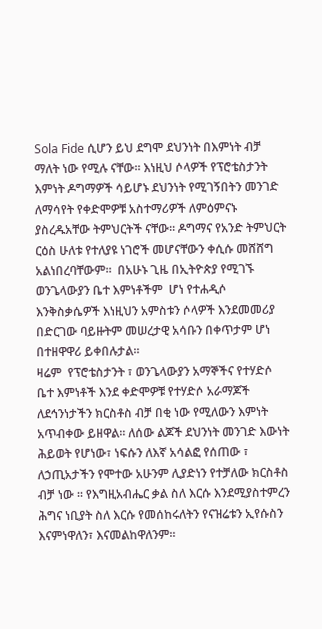Sola Fide ሲሆን ይህ ደግሞ ደህንነት በእምነት ብቻ ማለት ነው የሚሉ ናቸው፡፡ እነዚህ ሶላዎች የፕሮቴስታንት እምነት ዶግማዎች ሳይሆኑ ደህንነት የሚገኝበትን መንገድ ለማሳየት የቀድሞዎቹ አስተማሪዎች ለምዕምናኑ ያስረዱአቸው ትምህርትች ናቸው፡፡ ዶግማና የአንድ ትምህርት ርዕስ ሁለቱ የተለያዩ ነገሮች መሆናቸውን ቀሲሱ መሸሸግ አልነበረባቸውም፡፡  በአሁኑ ጊዜ በኢትዮጵያ የሚገኙ ወንጌላውያን ቤተ እምነቶችም  ሆነ የተሐዲሶ እንቅስቃሴዎች እነዚህን አምስቱን ሶላዎች እንደመመሪያ በድርገው ባይዙትም መሠረታዊ አሳቡን በቀጥታም ሆነ በተዘዋዋሪ ይቀበሉታል፡፡
ዛሬም  የፕሮቴስታንት ፣ ወንጌላውያን አማኞችና የተሃድሶ ቤተ እምነቶች እንደ ቀድሞዎቹ የተሃድሶ አራማጆች  ለደኅንነታችን ክርስቶስ ብቻ በቂ ነው የሚለውን እምነት አጥብቀው ይዘዋል፡፡ ለሰው ልጆች ደህንነት መንገድ እውነት ሕይወት የሆነው፣ ነፍሱን ለእኛ አሳልፎ የሰጠው ፣ ለኃጢአታችን የሞተው አሁንም ሊያድነን የተቻለው ክርስቶስ ብቻ ነው ፡፡ የእግዚአብሔር ቃል ስለ እርሱ እንደሚያስተምረን ሕግና ነቢያት ስለ እርሱ የመሰከሩለትን የናዝሬቱን ኢየሱስን እናምነዋለን፣ እናመልከዋለንም፡፡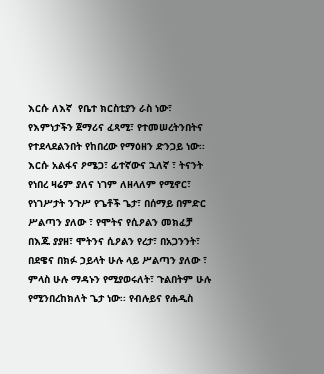እርሱ ለእኛ  የቤተ ክርስቲያን ራስ ነው፣ የእምነታችን ጀማሪና ፈጻሚ፣ የተመሠረትንበትና የተደላደልንበት የከበረው የማዕዘን ድንጋይ ነው፡፡ እርሱ አልፋና ዖሜጋ፣ ፊተኛውና ኋለኛ ፣ ትናንት የነበረ ዛሬም ያለና ነገም ለዘላለም የሚኖር፣ የነገሥታት ንጉሥ የጌቶች ጌታ፣ በሰማይ በምድር ሥልጣን ያለው ፣ የሞትና የሲዖልን መክፈቻ በእጁ ያያዘ፣ ሞትንና ሲዖልን የረታ፣ በአጋንንት፣ በደዌና በክፉ ኃይላት ሁሉ ላይ ሥልጣን ያለው ፣ ምላስ ሁሉ ማዳኑን የሚያወሩለት፣ ጉልበትም ሁሉ የሚንበረከክለት ጌታ ነው፡፡ የብሉይና የሐዲስ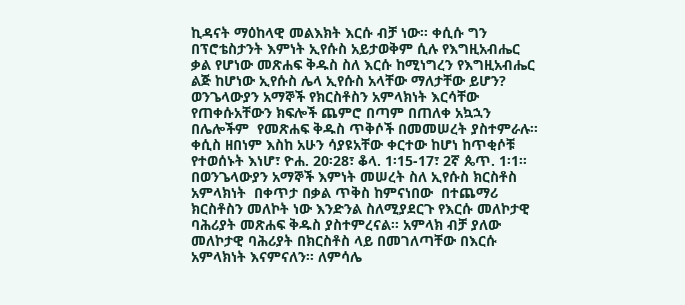ኪዳናት ማዕከላዊ መልእክት እርሱ ብቻ ነው፡፡ ቀሲሱ ግን በፕሮቴስታንት እምነት ኢየሱስ አይታወቅም ሲሉ የእግዚአብሔር ቃል የሆነው መጽሐፍ ቅዱስ ስለ እርሱ ከሚነግረን የእግዚአብሔር ልጅ ከሆነው ኢየሱስ ሌላ ኢየሱስ አላቸው ማለታቸው ይሆን?
ወንጌላውያን አማኞች የክርስቶስን አምላክነት እርሳቸው የጠቀሱአቸውን ክፍሎች ጨምሮ በጣም በጠለቀ አኳኋን በሌሎችም  የመጽሐፍ ቅዱስ ጥቅሶች በመመሠረት ያስተምራሉ፡፡ ቀሲስ ዘበነም እስከ አሁን ሳያዩአቸው ቀርተው ከሆነ ከጥቂሶቹ የተወሰኑት እነሆ፣ ዮሐ. 20፡28፣ ቆላ. 1፡15-17፣ 2ኛ ጴጥ. 1፡1፡፡ በወንጌላውያን አማኞች እምነት መሠረት ስለ ኢየሱስ ክርስቶስ  አምላክነት  በቀጥታ በቃል ጥቅስ ከምናነበው  በተጨማሪ ክርስቶስን መለኮት ነው እንድንል ስለሚያደርጉ የእርሱ መለኮታዊ ባሕሪያት መጽሐፍ ቅዱስ ያስተምረናል፡፡ አምላክ ብቻ ያለው መለኮታዊ ባሕሪያት በክርስቶስ ላይ በመገለጣቸው በእርሱ  አምላክነት እናምናለን፡፡ ለምሳሌ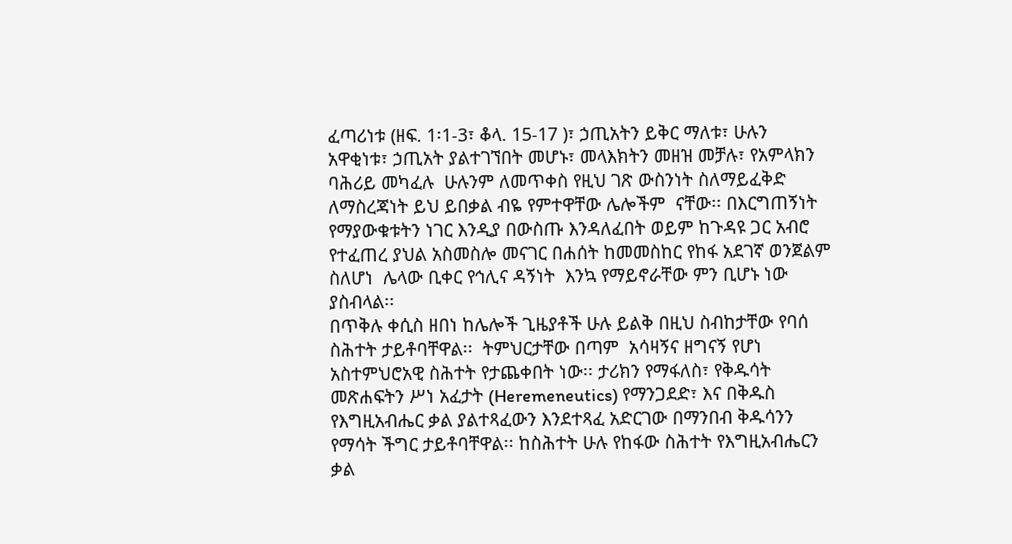ፈጣሪነቱ (ዘፍ. 1፡1-3፣ ቆላ. 15-17 )፣ ኃጢአትን ይቅር ማለቱ፣ ሁሉን አዋቂነቱ፣ ኃጢአት ያልተገኘበት መሆኑ፣ መላእክትን መዘዝ መቻሉ፣ የአምላክን ባሕሪይ መካፈሉ  ሁሉንም ለመጥቀስ የዚህ ገጽ ውስንነት ስለማይፈቅድ ለማስረጃነት ይህ ይበቃል ብዬ የምተዋቸው ሌሎችም  ናቸው፡፡ በእርግጠኝነት የማያውቁቱትን ነገር እንዲያ በውስጡ እንዳለፈበት ወይም ከጉዳዩ ጋር አብሮ የተፈጠረ ያህል አስመስሎ መናገር በሐሰት ከመመስከር የከፋ አደገኛ ወንጀልም ስለሆነ  ሌላው ቢቀር የኅሊና ዳኝነት  እንኳ የማይኖራቸው ምን ቢሆኑ ነው ያስብላል፡፡
በጥቅሉ ቀሲስ ዘበነ ከሌሎች ጊዜያቶች ሁሉ ይልቅ በዚህ ስብከታቸው የባሰ ስሕተት ታይቶባቸዋል፡፡  ትምህርታቸው በጣም  አሳዛኝና ዘግናኝ የሆነ አስተምህሮአዊ ስሕተት የታጨቀበት ነው፡፡ ታሪክን የማፋለስ፣ የቅዱሳት መጽሐፍትን ሥነ አፈታት (Heremeneutics) የማንጋደድ፣ እና በቅዱስ የእግዚአብሔር ቃል ያልተጻፈውን እንደተጻፈ አድርገው በማንበብ ቅዱሳንን የማሳት ችግር ታይቶባቸዋል፡፡ ከስሕተት ሁሉ የከፋው ስሕተት የእግዚአብሔርን ቃል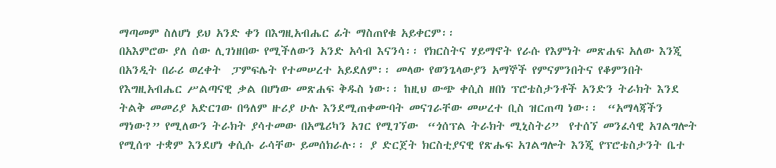ማጣመም ስለሆነ ይህ አንድ ቀን በእግዚአብሔር ፊት ማስጠየቁ አይቀርም፡፡
በአእምሮው ያለ ሰው ሊገነዘበው የሚችለውን አንድ አሳብ እናንሳ፡፡ የክርስትና ሃይማኖት የራሱ የእምነት መጽሐፍ አለው እንጂ በአንዲት በራሪ ወረቀት  ፓምፍሌት የተመሠረተ አይደለም፡፡ መላው የወንጌላውያን አማኞች የምናምንበትና የቆምንበት የእግዚአብሔር ሥልጣናዊ ቃል በሆነው መጽሐፍ ቅዱስ ነው፡፡ ከዚህ ውጭ ቀሲስ ዘበነ ፕሮቴስታንቶች አንድን ትራክት እንደ ትልቅ መመሪያ አድርገው በዓለም ዙሪያ ሁሉ እንደሚጠቀሙባት መናገራቸው መሠረተ ቢስ ዝርጠጣ ነው፡፡  “አማላጃችን ማነው?” የሚለውን ትራክት ያሳተመው በአሜሪካን አገር የሚገኘው  “ጎሰፕል ትራክት ሚኒስትሪ”  የተሰኘ መንፈሳዊ አገልግሎት የሚሰጥ ተቋም እንደሆነ ቀሲሱ ራሳቸው ይመሰክራሉ፡፡ ያ ድርጀት ክርስቲያናዊ የጽሑፍ አገልግሎት እንጂ የፕሮቴስታንት ቤተ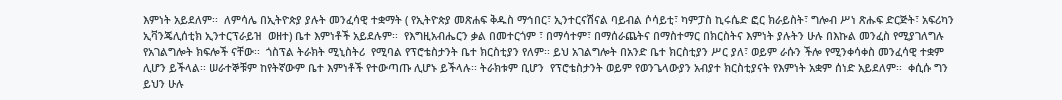እምነት አይደለም፡፡  ለምሳሌ በኢትዮጵያ ያሉት መንፈሳዊ ተቋማት ( የኢትዮጵያ መጽሐፍ ቅዱስ ማኅበር፣ ኢንተርናሽናል ባይብል ሶሳይቲ፣ ካምፓስ ኪሩሴድ ፎር ክራይስት፣ ግሎብ ሥነ ጽሑፍ ድርጅት፣ አፍሪካን ኢቫንጄሊሰቲክ ኢንተርፕራይዝ  ወዘተ) ቤተ እምነቶች አይደሉም፡፡  የእግዚአብሔርን ቃል በመተርጎም ፣ በማሳተም፣ በማሰራጨትና በማስተማር በክርስትና እምነት ያሉትን ሁሉ በእኩል መንፈስ የሚያገለግሉ የአገልግሎት ክፍሎች ናቸው፡፡  ጎስፕል ትራክት ሚኒስትሪ  የሚባል የፕሮቴስታንት ቤተ ክርስቲያን የለም፡፡ ይህ አገልግሎት በአንድ ቤተ ክርስቲያን ሥር ያለ፣ ወይም ራሱን ችሎ የሚንቀሳቀስ መንፈሳዊ ተቋም ሊሆን ይችላል፡፡ ሠራተኞቹም ከየትኛውም ቤተ እምነቶች የተውጣጡ ሊሆኑ ይችላሉ፡፡ ትራክቱም ቢሆን  የፕሮቴስታንት ወይም የወንጌላውያን አብያተ ክርስቲያናት የእምነት አቋም ሰነድ አይደለም፡፡  ቀሲሱ ግን ይህን ሁሉ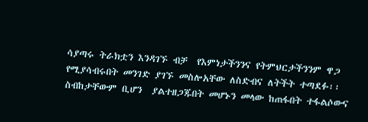ሳያጣሩ ትራክቷን እንዳገኙ ብቻ  የእምነታችንንና የትምህርታችንንም ዋጋ የሚያሳብሩበት መንገድ ያገኙ መስሎአቸው ለስድብና ለትችት ተጣደፉ፡፡  ስብከታቸውም ቢሆን  ያልተዘጋጁበት መሆኑን መላው ከጠፋበት ተፋልሶውና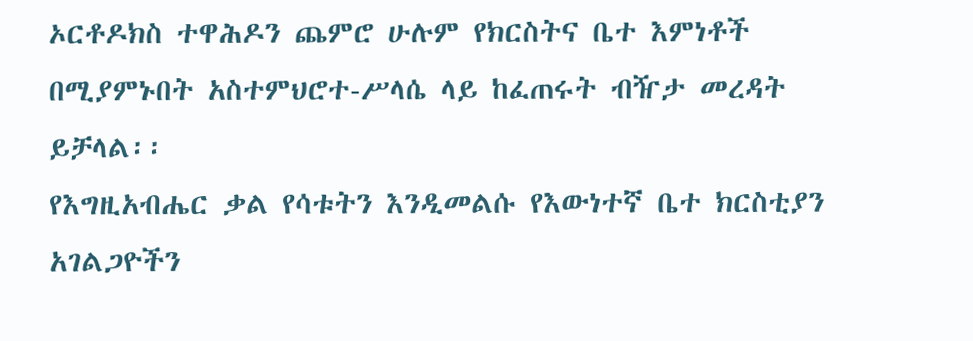ኦርቶዶክስ ተዋሕዶን ጨምሮ ሁሉም የክርስትና ቤተ እምነቶች በሚያምኑበት አስተምህሮተ-ሥላሴ ላይ ከፈጠሩት ብዥታ መረዳት ይቻላል፡፡
የእግዚአብሔር ቃል የሳቱትን እንዲመልሱ የእውነተኛ ቤተ ክርስቲያን አገልጋዮችን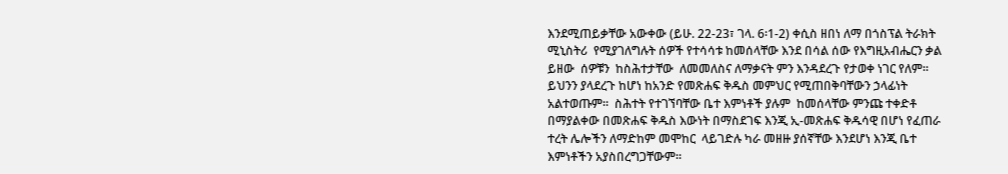እንደሚጠይቃቸው አውቀው (ይሁ. 22-23፣ ገላ. 6፡1-2) ቀሲስ ዘበነ ለማ በጎስፕል ትራክት ሚኒስትሪ  የሚያገለግሉት ሰዎች የተሳሳቱ ከመሰላቸው እንደ በሳል ሰው የእግዚአብሔርን ቃል ይዘው  ሰዎቹን  ከስሕተታቸው  ለመመለስና ለማቃናት ምን እንዳደረጉ የታወቀ ነገር የለም፡፡  ይህንን ያላደረጉ ከሆነ ከአንድ የመጽሐፍ ቅዱስ መምህር የሚጠበቅባቸውን ኃላፊነት አልተወጡም፡፡  ስሕተት የተገኘባቸው ቤተ እምነቶች ያሉም  ከመሰላቸው ምንጩ ተቀድቶ በማያልቀው በመጽሐፍ ቅዱስ እውነት በማስደገፍ እንጂ ኢ-መጽሐፍ ቅዱሳዊ በሆነ የፈጠራ ተረት ሌሎችን ለማድከም መሞከር  ላይገድሉ ካራ መዘዙ ያሰኛቸው እንደሆነ እንጂ ቤተ እምነቶችን አያስበረግጋቸውም፡፡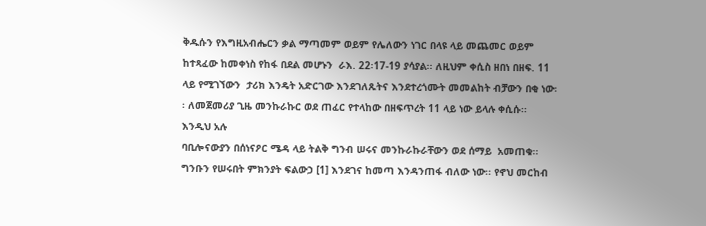ቅዱሱን የእግዚአብሔርን ቃል ማጣመም ወይም የሌለውን ነገር በላዩ ላይ መጨመር ወይም ከተጻፈው ከመቀነስ የከፋ በደል መሆኑን  ራእ. 22፡17-19 ያሳያል፡፡ ለዚህም ቀሲስ ዘበነ በዘፍ. 11 ላይ የሚገኘውን  ታሪክ እንዴት አድርገው እንደገለጹትና እንደተረጎሙት መመልከት ብቻውን በቂ ነው፡፡ ለመጀመሪያ ጊዜ መንኩራኩር ወደ ጠፈር የተላከው በዘፍጥረት 11 ላይ ነው ይላሉ ቀሲሱ፡፡ እንዲህ አሉ
ባቢሎናውያን በሰነናዖር ሜዳ ላይ ትልቅ ግንብ ሠሩና መንኩራኩራቸውን ወደ ሰማይ  አመጠቁ፡፡ ግንቡን የሠሩበት ምክንያት ፍልውኃ [1] እንደገና ከመጣ እንዳንጠፋ ብለው ነው፡፡ የኖህ መርከብ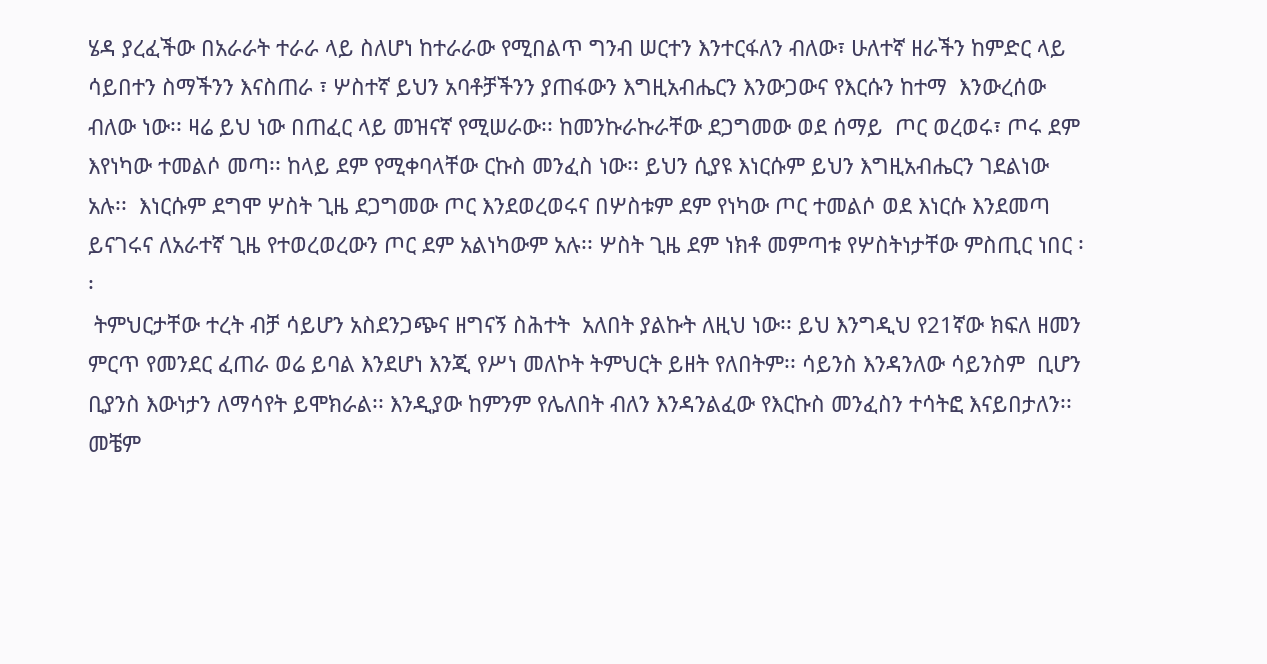ሄዳ ያረፈችው በአራራት ተራራ ላይ ስለሆነ ከተራራው የሚበልጥ ግንብ ሠርተን እንተርፋለን ብለው፣ ሁለተኛ ዘራችን ከምድር ላይ ሳይበተን ስማችንን እናስጠራ ፣ ሦስተኛ ይህን አባቶቻችንን ያጠፋውን እግዚአብሔርን እንውጋውና የእርሱን ከተማ  እንውረሰው ብለው ነው፡፡ ዛሬ ይህ ነው በጠፈር ላይ መዝናኛ የሚሠራው፡፡ ከመንኩራኩራቸው ደጋግመው ወደ ሰማይ  ጦር ወረወሩ፣ ጦሩ ደም እየነካው ተመልሶ መጣ፡፡ ከላይ ደም የሚቀባላቸው ርኩስ መንፈስ ነው፡፡ ይህን ሲያዩ እነርሱም ይህን እግዚአብሔርን ገደልነው አሉ፡፡  እነርሱም ደግሞ ሦስት ጊዜ ደጋግመው ጦር እንደወረወሩና በሦስቱም ደም የነካው ጦር ተመልሶ ወደ እነርሱ እንደመጣ ይናገሩና ለአራተኛ ጊዜ የተወረወረውን ጦር ደም አልነካውም አሉ፡፡ ሦስት ጊዜ ደም ነክቶ መምጣቱ የሦስትነታቸው ምስጢር ነበር ፡፡
 ትምህርታቸው ተረት ብቻ ሳይሆን አስደንጋጭና ዘግናኝ ስሕተት  አለበት ያልኩት ለዚህ ነው፡፡ ይህ እንግዲህ የ21ኛው ክፍለ ዘመን  ምርጥ የመንደር ፈጠራ ወሬ ይባል እንደሆነ እንጂ የሥነ መለኮት ትምህርት ይዘት የለበትም፡፡ ሳይንስ እንዳንለው ሳይንስም  ቢሆን ቢያንስ እውነታን ለማሳየት ይሞክራል፡፡ እንዲያው ከምንም የሌለበት ብለን እንዳንልፈው የእርኩስ መንፈስን ተሳትፎ እናይበታለን፡፡  መቼም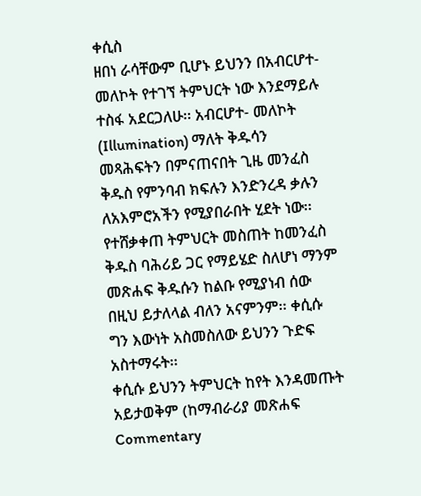ቀሲስ                                                                                                                                                                 ዘበነ ራሳቸውም ቢሆኑ ይህንን በአብርሆተ- መለኮት የተገኘ ትምህርት ነው እንደማይሉ ተስፋ አደርጋለሁ፡፡ አብርሆተ- መለኮት (Illumination) ማለት ቅዱሳን መጻሕፍትን በምናጠናበት ጊዜ መንፈስ ቅዱስ የምንባብ ክፍሉን እንድንረዳ ቃሉን ለአእምሮአችን የሚያበራበት ሂደት ነው፡፡ የተሸቃቀጠ ትምህርት መስጠት ከመንፈስ ቅዱስ ባሕሪይ ጋር የማይሄድ ስለሆነ ማንም መጽሐፍ ቅዱሱን ከልቡ የሚያነብ ሰው በዚህ ይታለላል ብለን አናምንም፡፡ ቀሲሱ ግን እውነት አስመስለው ይህንን ጉድፍ አስተማሩት፡፡
ቀሲሱ ይህንን ትምህርት ከየት እንዳመጡት አይታወቅም (ከማብራሪያ መጽሐፍ Commentary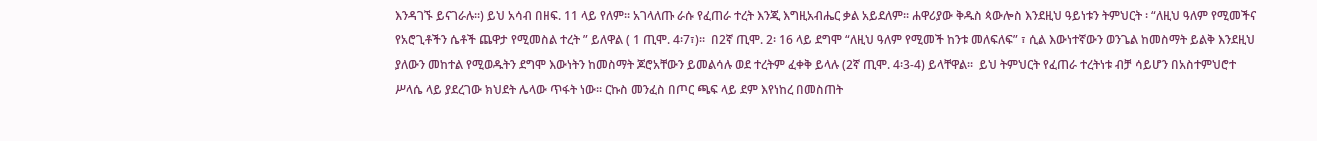እንዳገኙ ይናገራሉ፡፡) ይህ አሳብ በዘፍ. 11 ላይ የለም፡፡ አገላለጡ ራሱ የፈጠራ ተረት እንጂ እግዚአብሔር ቃል አይደለም፡፡ ሐዋሪያው ቅዱስ ጳውሎስ እንደዚህ ዓይነቱን ትምህርት ፡ “ለዚህ ዓለም የሚመችና የአሮጊቶችን ሴቶች ጨዋታ የሚመስል ተረት ” ይለዋል ( 1 ጢሞ. 4፡7፣)፡፡  በ2ኛ ጢሞ. 2፡ 16 ላይ ደግሞ “ለዚህ ዓለም የሚመች ከንቱ መለፍለፍ” ፣ ሲል እውነተኛውን ወንጌል ከመስማት ይልቅ እንደዚህ ያለውን መከተል የሚወዱትን ደግሞ እውነትን ከመስማት ጆሮአቸውን ይመልሳሉ ወደ ተረትም ፈቀቅ ይላሉ (2ኛ ጢሞ. 4፡3-4) ይላቸዋል፡፡  ይህ ትምህርት የፈጠራ ተረትነቱ ብቻ ሳይሆን በአስተምህሮተ ሥላሴ ላይ ያደረገው ክህደት ሌላው ጥፋት ነው፡፡ ርኩስ መንፈስ በጦር ጫፍ ላይ ደም እየነከረ በመስጠት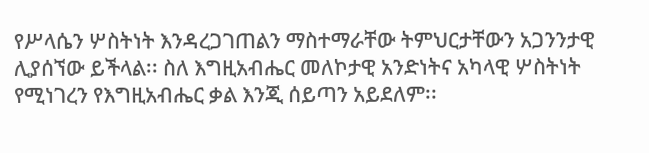የሥላሴን ሦስትነት እንዳረጋገጠልን ማስተማራቸው ትምህርታቸውን አጋንንታዊ ሊያሰኘው ይችላል፡፡ ስለ እግዚአብሔር መለኮታዊ አንድነትና አካላዊ ሦስትነት የሚነገረን የእግዚአብሔር ቃል እንጂ ሰይጣን አይደለም፡፡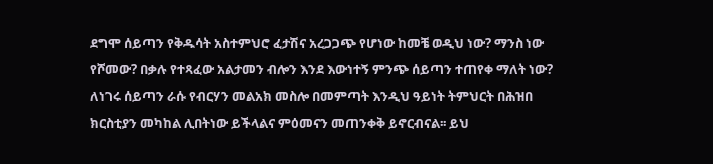ደግሞ ሰይጣን የቅዱሳት አስተምህሮ ፈታሽና አረጋጋጭ የሆነው ከመቼ ወዲህ ነው? ማንስ ነው የሾመው? በቃሉ የተጻፈው አልታመን ብሎን እንደ እውነተኝ ምንጭ ሰይጣን ተጠየቀ ማለት ነው? ለነገሩ ሰይጣን ራሱ የብርሃን መልአክ መስሎ በመምጣት እንዲህ ዓይነት ትምህርት በሕዝበ ክርስቲያን መካከል ሊበትነው ይችላልና ምዕመናን መጠንቀቅ ይኖርብናል፡፡ ይህ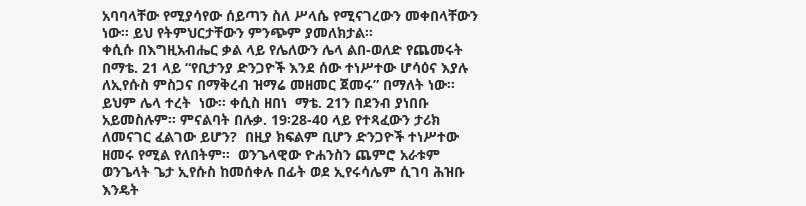አባባላቸው የሚያሳየው ሰይጣን ስለ ሥላሴ የሚናገረውን መቀበላቸውን ነው፡፡ ይህ የትምህርታቸውን ምንጭም ያመለክታል፡፡
ቀሲሱ በእግዚአብሔር ቃል ላይ የሌለውን ሌላ ልበ-ወለድ የጨመሩት በማቴ. 21 ላይ “የቢታንያ ድንጋዮች እንደ ሰው ተነሥተው ሆሳዕና እያሉ ለኢየሱስ ምስጋና በማቅረብ ዝማሬ መዘመር ጀመሩ” በማለት ነው፡፡ ይህም ሌላ ተረት  ነው፡፡ ቀሲስ ዘበነ  ማቴ. 21ን በደንብ ያነበቡ አይመስሉም፡፡ ምናልባት በሉቃ. 19፡28-40 ላይ የተጻፈውን ታሪክ ለመናገር ፈልገው ይሆን?  በዚያ ክፍልም ቢሆን ድንጋዮች ተነሥተው ዘመሩ የሚል የለበትም፡፡  ወንጌላዊው ዮሐንስን ጨምሮ አራቱም ወንጌላት ጌታ ኢየሱስ ከመሰቀሉ በፊት ወደ ኢየሩሳሌም ሲገባ ሕዝቡ እንዴት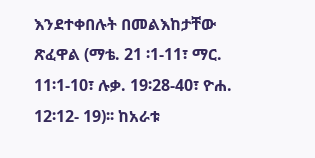እንደተቀበሉት በመልእከታቸው ጽፈዋል (ማቴ. 21 ፡1-11፣ ማር. 11፡1-10፣ ሉቃ. 19፡28-40፣ ዮሐ. 12፡12- 19)፡፡ ከአራቱ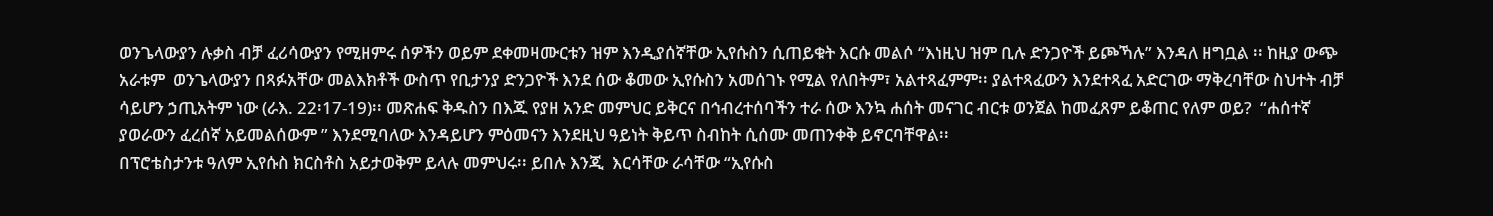ወንጌላውያን ሉቃስ ብቻ ፈሪሳውያን የሚዘምሩ ሰዎችን ወይም ደቀመዛሙርቱን ዝም እንዲያሰኛቸው ኢየሱስን ሲጠይቁት እርሱ መልሶ “እነዚህ ዝም ቢሉ ድንጋዮች ይጮኻሉ” እንዳለ ዘግቧል ፡፡ ከዚያ ውጭ አራቱም  ወንጌላውያን በጻፉአቸው መልእክቶች ውስጥ የቢታንያ ድንጋዮች እንደ ሰው ቆመው ኢየሱስን አመሰገኑ የሚል የለበትም፣ አልተጻፈምም፡፡ ያልተጻፈውን እንደተጻፈ አድርገው ማቅረባቸው ስህተት ብቻ ሳይሆን ኃጢአትም ነው (ራእ. 22፡17-19)፡፡ መጽሐፍ ቅዱስን በእጁ የያዘ አንድ መምህር ይቅርና በኅብረተሰባችን ተራ ሰው እንኳ ሐሰት መናገር ብርቱ ወንጀል ከመፈጸም ይቆጠር የለም ወይ?  “ሐሰተኛ ያወራውን ፈረሰኛ አይመልሰውም ” እንደሚባለው እንዳይሆን ምዕመናን እንደዚህ ዓይነት ቅይጥ ስብከት ሲሰሙ መጠንቀቅ ይኖርባቸዋል፡፡
በፕሮቴስታንቱ ዓለም ኢየሱስ ክርስቶስ አይታወቅም ይላሉ መምህሩ፡፡ ይበሉ እንጂ  እርሳቸው ራሳቸው “ኢየሱስ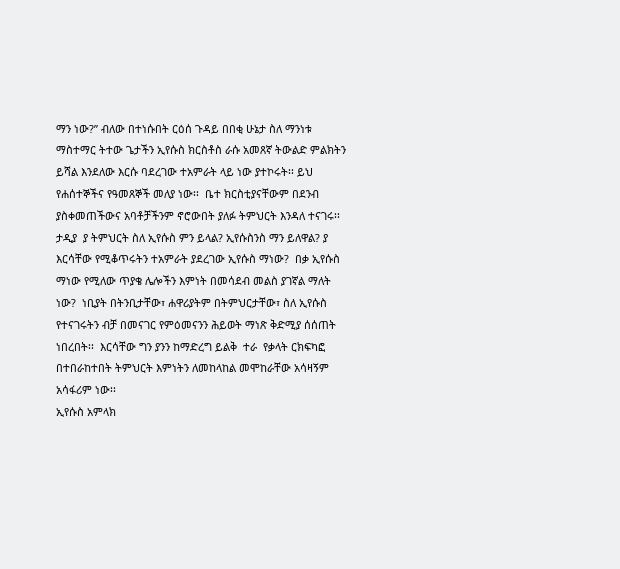ማን ነው?” ብለው በተነሱበት ርዕሰ ጉዳይ በበቂ ሁኔታ ስለ ማንነቱ ማስተማር ትተው ጌታችን ኢየሱስ ክርስቶስ ራሱ አመጸኛ ትውልድ ምልክትን ይሻል እንደለው እርሱ ባደረገው ተአምራት ላይ ነው ያተኮሩት፡፡ ይህ የሐሰተኞችና የዓመጸኞች መለያ ነው፡፡  ቤተ ክርስቲያናቸውም በደንብ ያስቀመጠችውና አባቶቻችንም ኖሮውበት ያለፉ ትምህርት እንዳለ ተናገሩ፡፡ ታዲያ  ያ ትምህርት ስለ ኢየሱስ ምን ይላል? ኢየሱስንስ ማን ይለዋል? ያ እርሳቸው የሚቆጥሩትን ተአምራት ያደረገው ኢየሱስ ማነው?  በቃ ኢየሱስ ማነው የሚለው ጥያቄ ሌሎችን እምነት በመሳደብ መልስ ያገኛል ማለት ነው?  ነቢያት በትንቢታቸው፣ ሐዋሪያትም በትምህርታቸው፣ ስለ ኢየሱስ የተናገሩትን ብቻ በመናገር የምዕመናንን ሕይወት ማነጽ ቅድሚያ ሰሰጠት ነበረበት፡፡  እርሳቸው ግን ያንን ከማድረግ ይልቅ  ተራ  የቃላት ርክፍካፎ በተበራከተበት ትምህርት እምነትን ለመከላከል መሞከራቸው አሳዛኝም አሳፋሪም ነው፡፡
ኢየሱስ አምላክ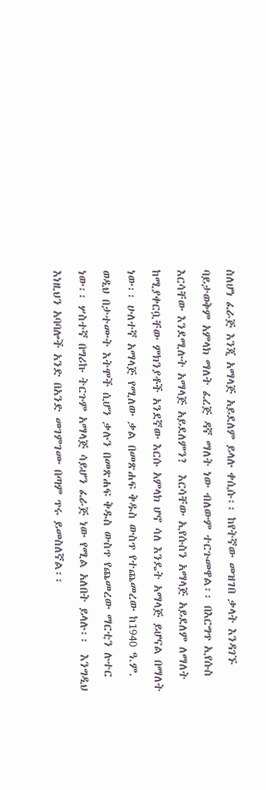ስለሆነ ፈራጅ እንጂ አማላጅ አይደለም ይላሉ ቀሲሱ፡፡ ከየትኛው መዝገበ ቃላት እንዳገኙ  ባይታወቅም አምላክ ማለት ፈረጅ ዳኛ ማለት ነው ብለውም ተርጉመዋል፡፡ በእርግጥ ኢየሱስ እርሳቸው እንደሚሉት አማላጅ አይደለምን?  እርሳቸው ኢየሱስን አማላጅ አይደለም ለማለት ከሚያቀርቧቸው ምክንያቶች አንደኛው እርሱ አምላክ ሆኖ ሳለ እንዴት አማላጅ ይሆናል በማለት ነው፡፡ ሁለተኛ አማላጅ የሚለው ቃል በመጽሐፍ ቅዱስ ውስጥ የተጨመረው ከ1940 ዓ.ም. ወዲህ በታተሙት እትሞች ሲሆን ቃሉን በመጽሐፍ ቅዱስ ውስጥ የጨመረው ማርቲን ሉተር ነው፡፡ ሦስተኛ በግሪኩ ትርጉም አማላጅ ሳይሆን ፈራጅ ነው የሚል አለበት ይላሉ፡፡  እንግዲህ እነዚህን አባባሎች አንድ በአንድ መገምገሙ በጣም ጥሩ ይመስለኛል፡፡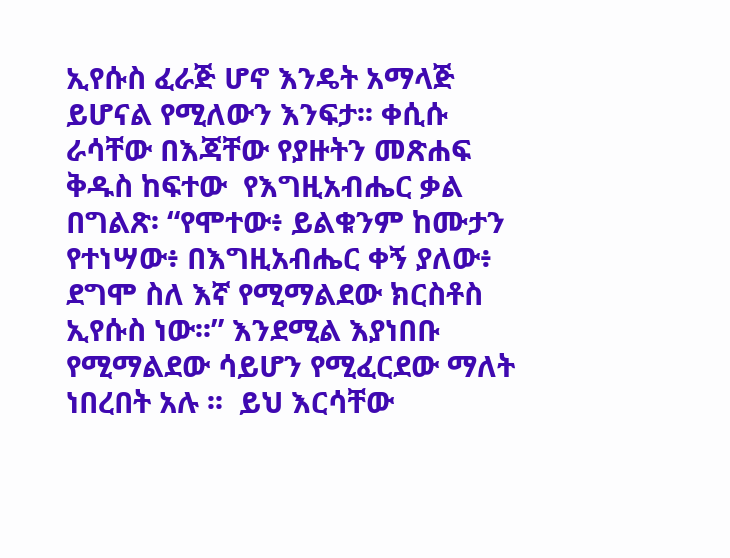ኢየሱስ ፈራጅ ሆኖ እንዴት አማላጅ ይሆናል የሚለውን እንፍታ፡፡ ቀሲሱ  ራሳቸው በእጃቸው የያዙትን መጽሐፍ ቅዱስ ከፍተው  የእግዚአብሔር ቃል በግልጽ፡ “የሞተው፥ ይልቁንም ከሙታን የተነሣው፥ በእግዚአብሔር ቀኝ ያለው፥ ደግሞ ስለ እኛ የሚማልደው ክርስቶስ ኢየሱስ ነው፡፡” እንደሚል እያነበቡ የሚማልደው ሳይሆን የሚፈርደው ማለት ነበረበት አሉ ፡፡  ይህ እርሳቸው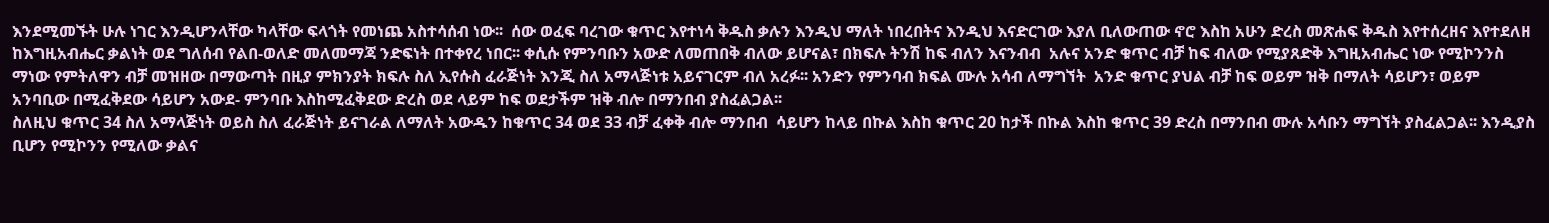እንደሚመኙት ሁሉ ነገር እንዲሆንላቸው ካላቸው ፍላጎት የመነጨ አስተሳሰብ ነው፡፡  ሰው ወፈፍ ባረገው ቁጥር እየተነሳ ቅዱስ ቃሉን እንዲህ ማለት ነበረበትና እንዲህ እናድርገው እያለ ቢለውጠው ኖሮ እስከ አሁን ድረስ መጽሐፍ ቅዱስ እየተሰረዘና እየተደለዘ ከእግዚአብሔር ቃልነት ወደ ግለሰብ የልበ-ወለድ መለመማጃ ንድፍነት በተቀየረ ነበር፡፡ ቀሲሱ የምንባቡን አውድ ለመጠበቅ ብለው ይሆናል፣ በክፍሉ ትንሽ ከፍ ብለን እናንብብ  አሉና አንድ ቁጥር ብቻ ከፍ ብለው የሚያጸድቅ እግዚአብሔር ነው የሚኮንንስ ማነው የምትለዋን ብቻ መዝዘው በማውጣት በዚያ ምክንያት ክፍሉ ስለ ኢየሱስ ፈራጅነት እንጂ ስለ አማላጅነቱ አይናገርም ብለ አረፉ፡፡ አንድን የምንባብ ክፍል ሙሉ አሳብ ለማግኘት  አንድ ቁጥር ያህል ብቻ ከፍ ወይም ዝቅ በማለት ሳይሆን፣ ወይም  አንባቢው በሚፈቅደው ሳይሆን አውደ- ምንባቡ እስከሚፈቅደው ድረስ ወደ ላይም ከፍ ወደታችም ዝቅ ብሎ በማንበብ ያስፈልጋል፡፡
ስለዚህ ቁጥር 34 ስለ አማላጅነት ወይስ ስለ ፈራጅነት ይናገራል ለማለት አውዱን ከቁጥር 34 ወደ 33 ብቻ ፈቀቅ ብሎ ማንበብ  ሳይሆን ከላይ በኩል እስከ ቁጥር 20 ከታች በኩል እስከ ቁጥር 39 ድረስ በማንበብ ሙሉ አሳቡን ማግኘት ያስፈልጋል፡፡ እንዲያስ ቢሆን የሚኮንን የሚለው ቃልና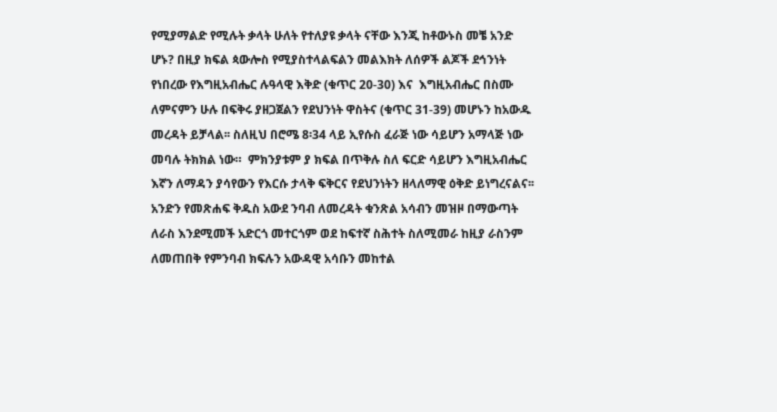የሚያማልድ የሚሉት ቃላት ሁለት የተለያዩ ቃላት ናቸው እንጂ ከቶውኑስ መቼ አንድ ሆኑ? በዚያ ክፍል ጳውሎስ የሚያስተላልፍልን መልእክት ለሰዎች ልጆች ደኅንነት የነበረው የእግዚአብሔር ሉዓላዊ እቅድ (ቁጥር 20-30) እና  እግዚአብሔር በስሙ ለምናምን ሁሉ በፍቅሩ ያዘጋጀልን የደህንነት ዋስትና (ቁጥር 31-39) መሆኑን ከአውዱ መረዳት ይቻላል፡፡ ስለዚህ በሮሜ 8፡34 ላይ ኢየሱስ ፈራጅ ነው ሳይሆን አማላጅ ነው መባሉ ትክክል ነው።  ምክንያቱም ያ ክፍል በጥቅሉ ስለ ፍርድ ሳይሆን እግዚአብሔር እኛን ለማዳን ያሳየውን የእርሱ ታላቅ ፍቅርና የደህንነትን ዘላለማዊ ዕቅድ ይነግረናልና፡፡ አንድን የመጽሐፍ ቅዱስ አውደ ንባብ ለመረዳት ቁንጽል አሳብን መዝዞ በማውጣት ለራስ እንደሚመች አድርጎ መተርጎም ወደ ከፍተኛ ስሕተት ስለሚመራ ከዚያ ራስንም ለመጠበቅ የምንባብ ክፍሉን አውዳዊ አሳቡን መከተል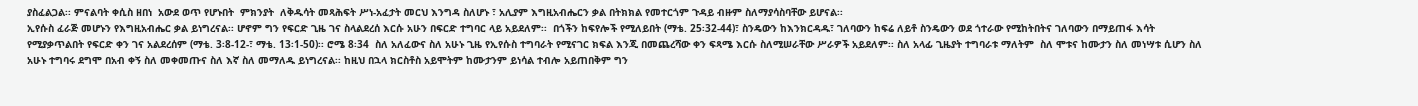ያስፈልጋል፡፡ ምናልባት ቀሲስ ዘበነ  አውደ ወጥ የሆኑበት  ምክንያት  ለቅዱሳት መጻሕፍት ሥነ-አፈታት መርህ እንግዳ ስለሆኑ ፣ አሊያም እግዚአብሔርን ቃል በትክክል የመተርጎም ጉዳይ ብዙም ስለማያሳስባቸው ይሆናል፡፡
ኢየሱስ ፈራጅ መሆኑን የእግዚአብሔር ቃል ይነግረናል፡፡ ሆኖም ግን የፍርድ ጊዜ ገና ስላልደረሰ እርሱ አሁን በፍርድ ተግባር ላይ አይደለም፡፡  በጎችን ከፍየሎች የሚለይበት (ማቴ. 25፡32-44)፣ ስንዴውን ከእንክርዳዱ፣ ገለባውን ከፍሬ ለይቶ ስንዴውን ወደ ጎተራው የሚከትበትና ገለባውን በማይጠፋ እሳት የሚያቃጥልበት የፍርድ ቀን ገና አልደረሰም (ማቴ. 3፡8-12-፣ ማቴ. 13፡1-50)፡፡ ሮሜ 8፡34  ስለ አለፈውና ስለ አሁኑ ጊዜ የኢየሱስ ተግባራት የሚናገር ክፍል እንጂ በመጨረሻው ቀን ፍጻሜ እርሱ ስለሚሠራቸው ሥራዎች አይደለም፡፡ ስለ አላፊ ጊዜያት ተግባራቱ ማለትም  ስለ ሞቱና ከሙታን ስለ መነሣቱ ሲሆን ስለ አሁኑ ተግባሩ ደግሞ በአብ ቀኝ ስለ መቀመጡና ስለ እኛ ስለ መማለዱ ይነግረናል፡፡ ከዚህ በኋላ ክርስቶስ አይሞትም ከሙታንም ይነሳል ተብሎ አይጠበቅም ግን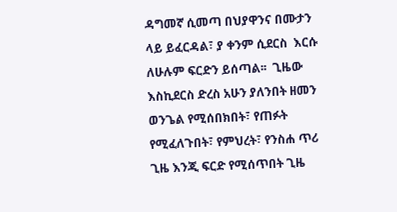ዳግመኛ ሲመጣ በህያዋንና በሙታን ላይ ይፈርዳል፣ ያ ቀንም ሲደርስ  እርሱ ለሁሉም ፍርድን ይሰጣል፡፡  ጊዜው እስኪደርስ ድረስ አሁን ያለንበት ዘመን ወንጌል የሚሰበክበት፣ የጠፉት የሚፈለጉበት፣ የምህረት፣ የንስሐ ጥሪ  ጊዜ እንጂ ፍርድ የሚሰጥበት ጊዜ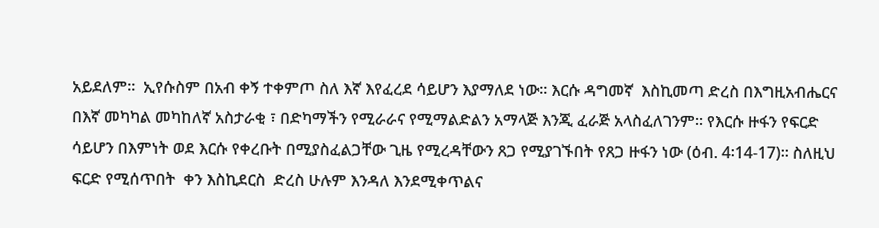አይደለም፡፡  ኢየሱስም በአብ ቀኝ ተቀምጦ ስለ እኛ እየፈረደ ሳይሆን እያማለደ ነው፡፡ እርሱ ዳግመኛ  እስኪመጣ ድረስ በእግዚአብሔርና በእኛ መካካል መካከለኛ አስታራቂ ፣ በድካማችን የሚራራና የሚማልድልን አማላጅ እንጂ ፈራጅ አላስፈለገንም፡፡ የእርሱ ዙፋን የፍርድ ሳይሆን በእምነት ወደ እርሱ የቀረቡት በሚያስፈልጋቸው ጊዜ የሚረዳቸውን ጸጋ የሚያገኙበት የጸጋ ዙፋን ነው (ዕብ. 4፡14-17)፡፡ ስለዚህ ፍርድ የሚሰጥበት  ቀን እስኪደርስ  ድረስ ሁሉም እንዳለ እንደሚቀጥልና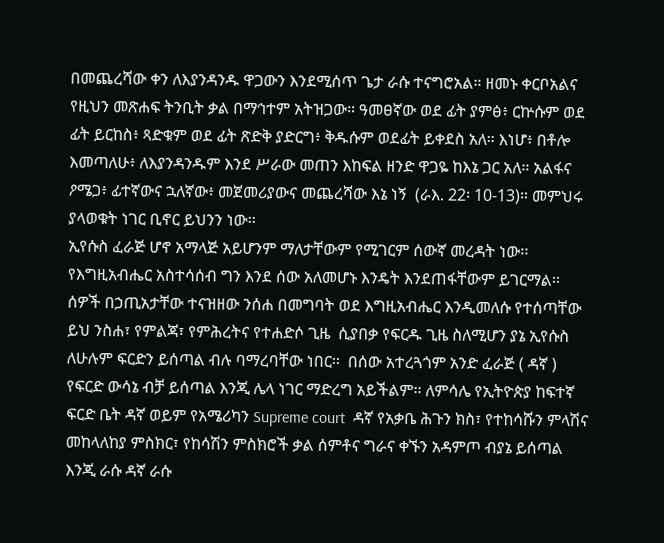በመጨረሻው ቀን ለእያንዳንዱ ዋጋውን እንደሚሰጥ ጌታ ራሱ ተናግሮአል። ዘመኑ ቀርቦአልና የዚህን መጽሐፍ ትንቢት ቃል በማኅተም አትዝጋው። ዓመፀኛው ወደ ፊት ያምፅ፥ ርኵሱም ወደ ፊት ይርከስ፥ ጻድቁም ወደ ፊት ጽድቅ ያድርግ፥ ቅዱሱም ወደፊት ይቀደስ አለ። እነሆ፥ በቶሎ እመጣለሁ፥ ለእያንዳንዱም እንደ ሥራው መጠን እከፍል ዘንድ ዋጋዬ ከእኔ ጋር አለ። አልፋና ዖሜጋ፥ ፊተኛውና ኋለኛው፥ መጀመሪያውና መጨረሻው እኔ ነኝ  (ራእ. 22፡ 10-13)። መምህሩ ያላወቁት ነገር ቢኖር ይህንን ነው፡፡
ኢየሱስ ፈራጅ ሆኖ አማላጅ አይሆንም ማለታቸውም የሚገርም ሰውኛ መረዳት ነው፡፡ የእግዚአብሔር አስተሳሰብ ግን እንደ ሰው አለመሆኑ እንዴት እንደጠፋቸውም ይገርማል፡፡  ሰዎች በኃጢአታቸው ተናዝዘው ንሰሐ በመግባት ወደ እግዚአብሔር እንዲመለሱ የተሰጣቸው ይህ ንስሐ፣ የምልጃ፣ የምሕረትና የተሐድሶ ጊዜ  ሲያበቃ የፍርዱ ጊዜ ስለሚሆን ያኔ ኢየሱስ  ለሁሉም ፍርድን ይሰጣል ብሉ ባማረባቸው ነበር፡፡  በሰው አተረጓጎም አንድ ፈራጅ ( ዳኛ ) የፍርድ ውሳኔ ብቻ ይሰጣል እንጂ ሌላ ነገር ማድረግ አይችልም፡፡ ለምሳሌ የኢትዮጵያ ከፍተኛ ፍርድ ቤት ዳኛ ወይም የአሜሪካን Supreme court  ዳኛ የአቃቤ ሕጉን ክስ፣ የተከሳሹን ምላሽና መከላለከያ ምስክር፣ የከሳሽን ምስክሮች ቃል ሰምቶና ግራና ቀኙን አዳምጦ ብያኔ ይሰጣል እንጂ ራሱ ዳኛ ራሱ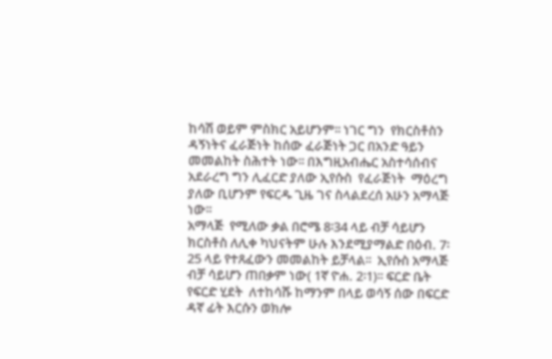ከሳሽ ወይም ምስክር አይሆንም፡፡ ነገር ግን  የክርስቶስን ዳኝነትና ፈራጅነት ከሰው ፈራጅነት ጋር በአንድ ዓይን መመልከት ስሕተት ነው፡፡ በእግዚአብሔር አስተሳሰብና አደራረግ ግን ሊፈርድ ያለው ኢየሱስ  የፈራጅነት  ማዕረግ ያለው ቢሆንም የፍርዱ ጊዜ ገና ስላልደረሰ አሁን አማላጅ ነው፡፡
አማላጅ  የሚለው ቃል በሮሜ 8፡34 ላይ ብቻ ሳይሆን ክርስቶስ ለሊቀ ካህናትም ሁሉ እንደሚያማልድ በዕብ. 7፡ 25 ላይ የተጸፈውን መመልከት ይቻላል፡፡  ኢየሱስ አማላጅ ብቻ ሳይሆን ጠበቃም ነው( 1ኛ ዮሐ. 2፡1)፡፡ ፍርድ ቤት የፍርድ ሂደት  ለተከሳሹ ከማንም በላይ ወሳኝ ሰው በፍርድ ዳኛ ፊት እርሱን ወክሎ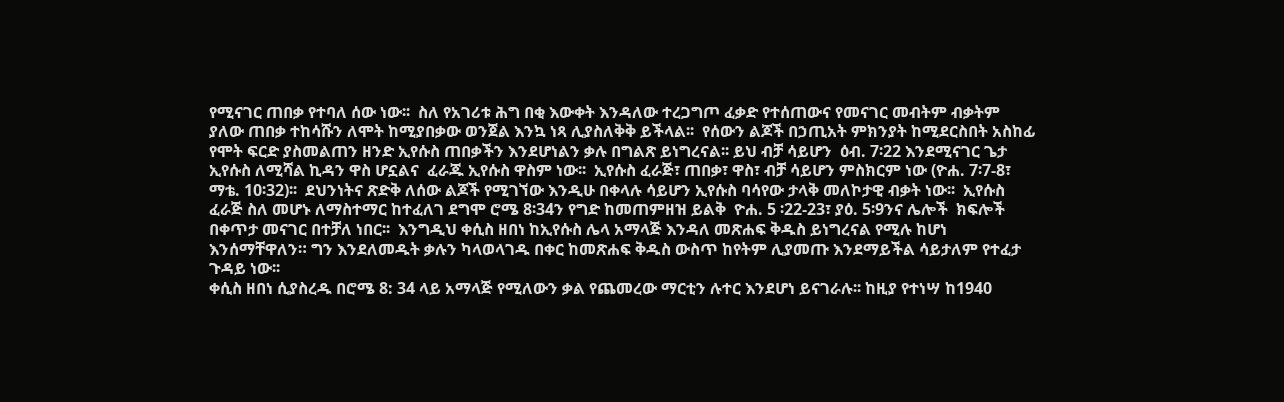የሚናገር ጠበቃ የተባለ ሰው ነው፡፡  ስለ የአገሪቱ ሕግ በቂ እውቀት እንዳለው ተረጋግጦ ፈቃድ የተሰጠውና የመናገር መብትም ብቃትም ያለው ጠበቃ ተከሳሹን ለሞት ከሚያበቃው ወንጀል እንኳ ነጻ ሊያስለቅቅ ይችላል፡፡  የሰውን ልጆች በኃጢአት ምክንያት ከሚደርስበት አስከፊ የሞት ፍርድ ያስመልጠን ዘንድ ኢየሱስ ጠበቃችን እንደሆነልን ቃሉ በግልጽ ይነግረናል፡፡ ይህ ብቻ ሳይሆን  ዕብ. 7፡22 እንደሚናገር ጌታ ኢየሱስ ለሚሻል ኪዳን ዋስ ሆኗልና  ፈራጁ ኢየሱስ ዋስም ነው፡፡  ኢየሱስ ፈራጅ፣ ጠበቃ፣ ዋስ፣ ብቻ ሳይሆን ምስክርም ነው (ዮሐ. 7፡7-8፣ ማቴ. 10፡32)፡፡  ደህንነትና ጽድቅ ለሰው ልጆች የሚገኘው እንዲሁ በቀላሉ ሳይሆን ኢየሱስ ባሳየው ታላቅ መለኮታዊ ብቃት ነው፡፡  ኢየሱስ ፈራጅ ስለ መሆኑ ለማስተማር ከተፈለገ ደግሞ ሮሜ 8፡34ን የግድ ከመጠምዘዝ ይልቅ  ዮሐ. 5 ፡22-23፣ ያዕ. 5፡9ንና ሌሎች  ክፍሎች በቀጥታ መናገር በተቻለ ነበር፡፡  እንግዲህ ቀሲስ ዘበነ ከኢየሱስ ሌላ አማላጅ እንዳለ መጽሐፍ ቅዱስ ይነግረናል የሚሉ ከሆነ እንሰማቸዋለን። ግን እንደለመዱት ቃሉን ካላወላገዱ በቀር ከመጽሐፍ ቅዱስ ውስጥ ከየትም ሊያመጡ እንደማይችል ሳይታለም የተፈታ ጉዳይ ነው፡፡
ቀሲስ ዘበነ ሲያስረዱ በሮሜ 8: 34 ላይ አማላጅ የሚለውን ቃል የጨመረው ማርቲን ሉተር እንደሆነ ይናገራሉ፡፡ ከዚያ የተነሣ ከ1940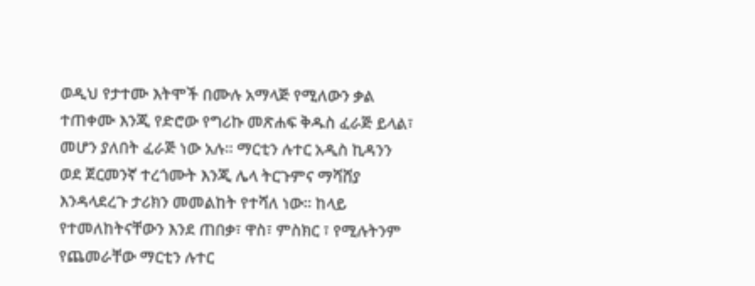ወዲህ የታተሙ እትሞች በሙሉ አማላጅ የሚለውን ቃል ተጠቀሙ እንጂ የድሮው የግሪኩ መጽሐፍ ቅዱስ ፈራጅ ይላል፣ መሆን ያለበት ፈራጅ ነው አሉ፡፡ ማርቲን ሉተር አዲስ ኪዳንን ወደ ጀርመንኛ ተረጎሙት እንጂ ሌላ ትርጉምና ማሻሸያ እንዳላደረጉ ታሪክን መመልከት የተሻለ ነው፡፡ ከላይ የተመለከትናቸውን እንደ ጠበቃ፣ ዋስ፣ ምስክር ፣ የሚሉትንም የጨመራቸው ማርቲን ሉተር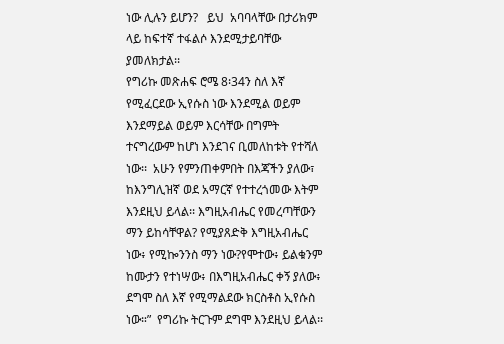ነው ሊሉን ይሆን?   ይህ  አባባላቸው በታሪክም ላይ ከፍተኛ ተፋልሶ እንደሚታይባቸው ያመለክታል፡፡
የግሪኩ መጽሐፍ ሮሜ 8፡34ን ስለ እኛ የሚፈርደው ኢየሱስ ነው እንደሚል ወይም  እንደማይል ወይም እርሳቸው በግምት ተናግረውም ከሆነ እንደገና ቢመለከቱት የተሻለ ነው፡፡  አሁን የምንጠቀምበት በእጃችን ያለው፣ ከእንግሊዝኛ ወደ አማርኛ የተተረጎመው እትም እንደዚህ ይላል፡፡ እግዚአብሔር የመረጣቸውን ማን ይከሳቸዋል? የሚያጸድቅ እግዚአብሔር ነው፥ የሚኰንንስ ማን ነው?የሞተው፥ ይልቁንም ከሙታን የተነሣው፥ በእግዚአብሔር ቀኝ ያለው፥ ደግሞ ስለ እኛ የሚማልደው ክርስቶስ ኢየሱስ ነው።”  የግሪኩ ትርጉም ደግሞ እንደዚህ ይላል፡፡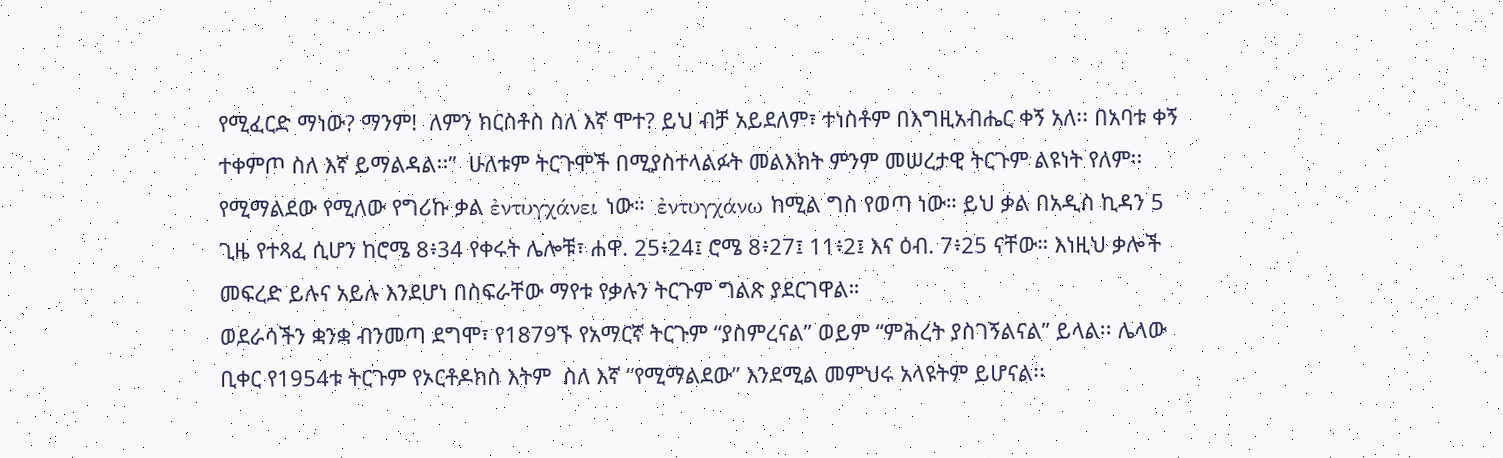የሚፈርድ ማነው? ማንም!  ለምን ክርስቶስ ስለ እኛ ሞተ? ይህ ብቻ አይደለም፣ ተነስቶም በእግዚአብሔር ቀኝ አለ፡፡ በአባቱ ቀኝ ተቀምጦ ስለ እኛ ይማልዳል፡፡”  ሁለቱም ትርጉሞች በሚያስተላልፉት መልእክት ምንም መሠረታዊ ትርጉም ልዩነት የለም፡፡ የሚማልደው የሚለው የግሪኩ ቃል ἐντυγχάνει ነው።  ἐντυγχάνω ከሚል ግስ የወጣ ነው። ይህ ቃል በአዲስ ኪዳን 5 ጊዜ የተጻፈ ሲሆን ከሮሜ 8፥34 የቀሩት ሌሎቹ፣ ሐዋ. 25፥24፤ ሮሜ 8፥27፤ 11፥2፤ እና ዕብ. 7፥25 ናቸው። እነዚህ ቃሎች መፍረድ ይሉና አይሉ እንደሆነ በስፍራቸው ማየቱ የቃሉን ትርጉም ግልጽ ያደርገዋል።
ወደራሳችን ቋንቋ ብንመጣ ደግሞ፣ የ1879ኙ የአማርኛ ትርጉም “ያስምረናል” ወይም “ምሕረት ያስገኝልናል” ይላል፡፡ ሌላው ቢቀር የ1954ቱ ትርጉም የኦርቶዶክስ እትም  ስለ እኛ “የሚማልደው” እንደሚል መምህሩ አላዩትም ይሆናል፡፡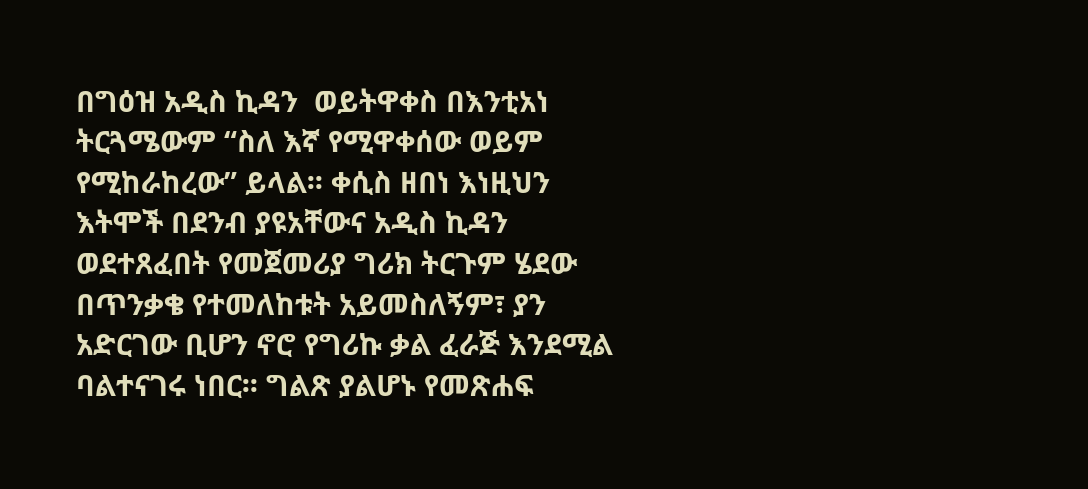በግዕዝ አዲስ ኪዳን  ወይትዋቀስ በእንቲአነ  ትርጓሜውም “ስለ እኛ የሚዋቀሰው ወይም የሚከራከረው” ይላል፡፡ ቀሲስ ዘበነ እነዚህን እትሞች በደንብ ያዩአቸውና አዲስ ኪዳን ወደተጸፈበት የመጀመሪያ ግሪክ ትርጉም ሄደው በጥንቃቄ የተመለከቱት አይመስለኝም፣ ያን አድርገው ቢሆን ኖሮ የግሪኩ ቃል ፈራጅ እንደሚል ባልተናገሩ ነበር፡፡ ግልጽ ያልሆኑ የመጽሐፍ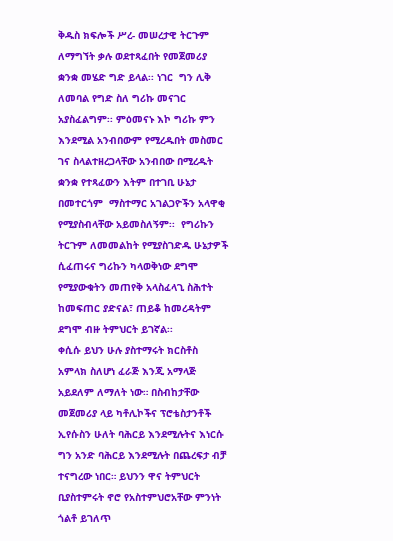ቅዱስ ክፍሎች ሥረ- መሠረታዊ ትርጉም ለማግኘት ቃሉ ወደተጻፈበት የመጀመሪያ ቋንቋ መሄድ ግድ ይላል፡፡ ነገር  ግን ሊቅ ለመባል የግድ ስለ ግሪኩ መናገር አያስፈልግም፡፡ ምዕመናኑ እኮ ግሪኩ ምን እንደሚል አንብበውም የሚረዱበት መስመር ገና ስላልተዘረጋላቸው አንብበው በሚረዱት ቋንቋ የተጻፈውን እትም በተገቢ ሁኔታ በመተርጎም  ማስተማር አገልጋዮችን አላዋቂ የሚያስብላቸው አይመስለኝም፡፡  የግሪኩን ትርጉም ለመመልከት የሚያስገድዱ ሁኔታዎች ሲፈጠሩና ግሪኩን ካላወቅነው ደግሞ የሚያውቁትን መጠየቅ አላስፈላጊ ስሕተት ከመፍጠር ያድናል፣ ጠይቆ ከመረዳትም ደግሞ ብዙ ትምህርት ይገኛል፡፡
ቀሲሱ ይህን ሁሉ ያስተማሩት ክርስቶስ አምላክ ስለሆነ ፈራጅ እንጂ አማላጅ አይደለም ለማለት ነው። በስብከታቸው መጀመሪያ ላይ ካቶሊኮችና ፕሮቴስታንቶች ኢየሱስን ሁለት ባሕርይ እንደሚሉትና እነርሱ ግን አንድ ባሕርይ እንደሚሉት በጨረፍታ ብቻ ተናግረው ነበር። ይህንን ዋና ትምህርት ቢያስተምሩት ኖሮ የአስተምህሮአቸው ምንነት ጎልቶ ይገለጥ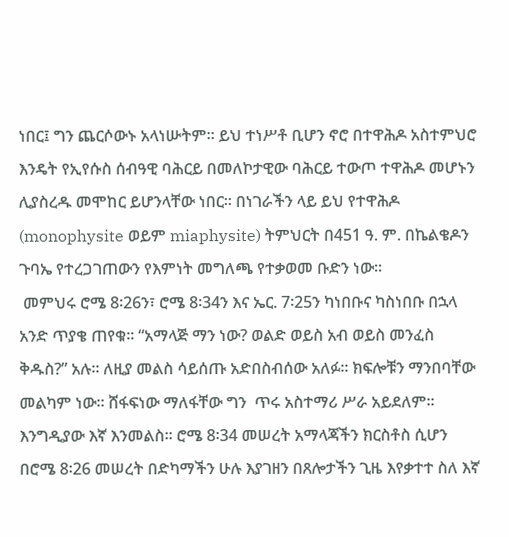ነበር፤ ግን ጨርሶውኑ አላነሡትም። ይህ ተነሥቶ ቢሆን ኖሮ በተዋሕዶ አስተምህሮ እንዴት የኢየሱስ ሰብዓዊ ባሕርይ በመለኮታዊው ባሕርይ ተውጦ ተዋሕዶ መሆኑን ሊያስረዱ መሞከር ይሆንላቸው ነበር። በነገራችን ላይ ይህ የተዋሕዶ (monophysite ወይም miaphysite) ትምህርት በ451 ዓ. ም. በኬልቄዶን ጉባኤ የተረጋገጠውን የእምነት መግለጫ የተቃወመ ቡድን ነው።
 መምህሩ ሮሜ 8፡26ን፣ ሮሜ 8፡34ን እና ኤር. 7፡25ን ካነበቡና ካስነበቡ በኋላ አንድ ጥያቄ ጠየቁ፡፡ “አማላጅ ማን ነው? ወልድ ወይስ አብ ወይስ መንፈስ ቅዱስ?” አሉ፡፡ ለዚያ መልስ ሳይሰጡ አድበስብሰው አለፉ፡፡ ክፍሎቹን ማንበባቸው መልካም ነው፡፡ ሸፋፍነው ማለፋቸው ግን  ጥሩ አስተማሪ ሥራ አይደለም፡፡ እንግዲያው እኛ እንመልስ፡፡ ሮሜ 8፡34 መሠረት አማላጃችን ክርስቶስ ሲሆን በሮሜ 8፡26 መሠረት በድካማችን ሁሉ እያገዘን በጸሎታችን ጊዜ እየቃተተ ስለ እኛ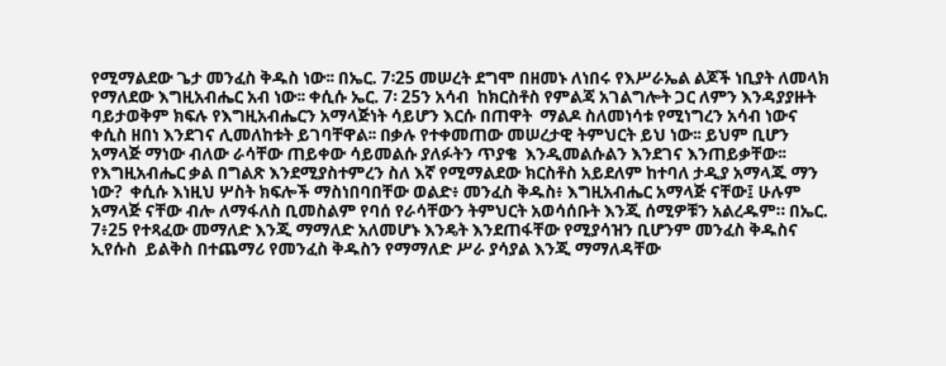የሚማልደው ጌታ መንፈስ ቅዱስ ነው፡፡ በኤር. 7፡25 መሠረት ደግሞ በዘመኑ ለነበሩ የእሥራኤል ልጆች ነቢያት ለመላክ የማለደው እግዚአብሔር አብ ነው፡፡ ቀሲሱ ኤር. 7፡ 25ን አሳብ  ከክርስቶስ የምልጃ አገልግሎት ጋር ለምን እንዳያያዙት ባይታወቅም ክፍሉ የእግዚአብሔርን አማላጅነት ሳይሆን እርሱ በጠዋት  ማልዶ ስለመነሳቱ የሚነግረን አሳብ ነውና ቀሲስ ዘበነ እንደገና ሊመለከቱት ይገባቸዋል፡፡ በቃሉ የተቀመጠው መሠረታዊ ትምህርት ይህ ነው፡፡ ይህም ቢሆን አማላጅ ማነው ብለው ራሳቸው ጠይቀው ሳይመልሱ ያለፉትን ጥያቄ  እንዲመልሱልን እንደገና እንጠይቃቸው፡፡ የእግዚአብሔር ቃል በግልጽ እንደሚያስተምረን ስለ እኛ የሚማልደው ክርስቶስ አይደለም ከተባለ ታዲያ አማላጁ ማን ነው?  ቀሲሱ እነዚህ ሦስት ክፍሎች ማስነበባበቸው ወልድ፥ መንፈስ ቅዱስ፥ እግዚአብሔር አማላጅ ናቸው፤ ሁሉም አማላጅ ናቸው ብሎ ለማፋለስ ቢመስልም የባሰ የራሳቸውን ትምህርት አወሳሰቡት እንጂ ሰሚዎቹን አልረዱም። በኤር. 7፥25 የተጻፈው መማለድ እንጂ ማማለድ አለመሆኑ እንዴት እንደጠፋቸው የሚያሳዝን ቢሆንም መንፈስ ቅዱስና ኢየሱስ  ይልቅስ በተጨማሪ የመንፈስ ቅዱስን የማማለድ ሥራ ያሳያል እንጂ ማማለዳቸው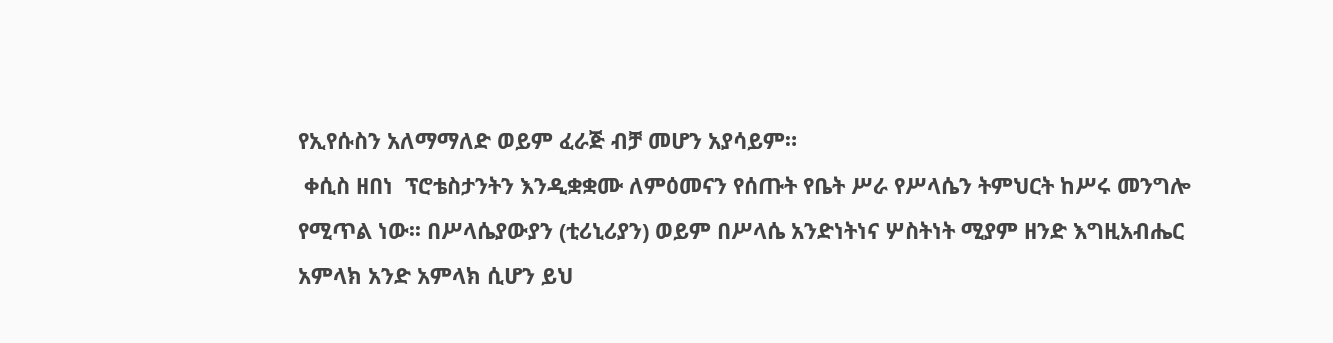የኢየሱስን አለማማለድ ወይም ፈራጅ ብቻ መሆን አያሳይም።
 ቀሲስ ዘበነ  ፕሮቴስታንትን እንዲቋቋሙ ለምዕመናን የሰጡት የቤት ሥራ የሥላሴን ትምህርት ከሥሩ መንግሎ የሚጥል ነው፡፡ በሥላሴያውያን (ቲሪኒሪያን) ወይም በሥላሴ አንድነትነና ሦስትነት ሚያም ዘንድ እግዚአብሔር አምላክ አንድ አምላክ ሲሆን ይህ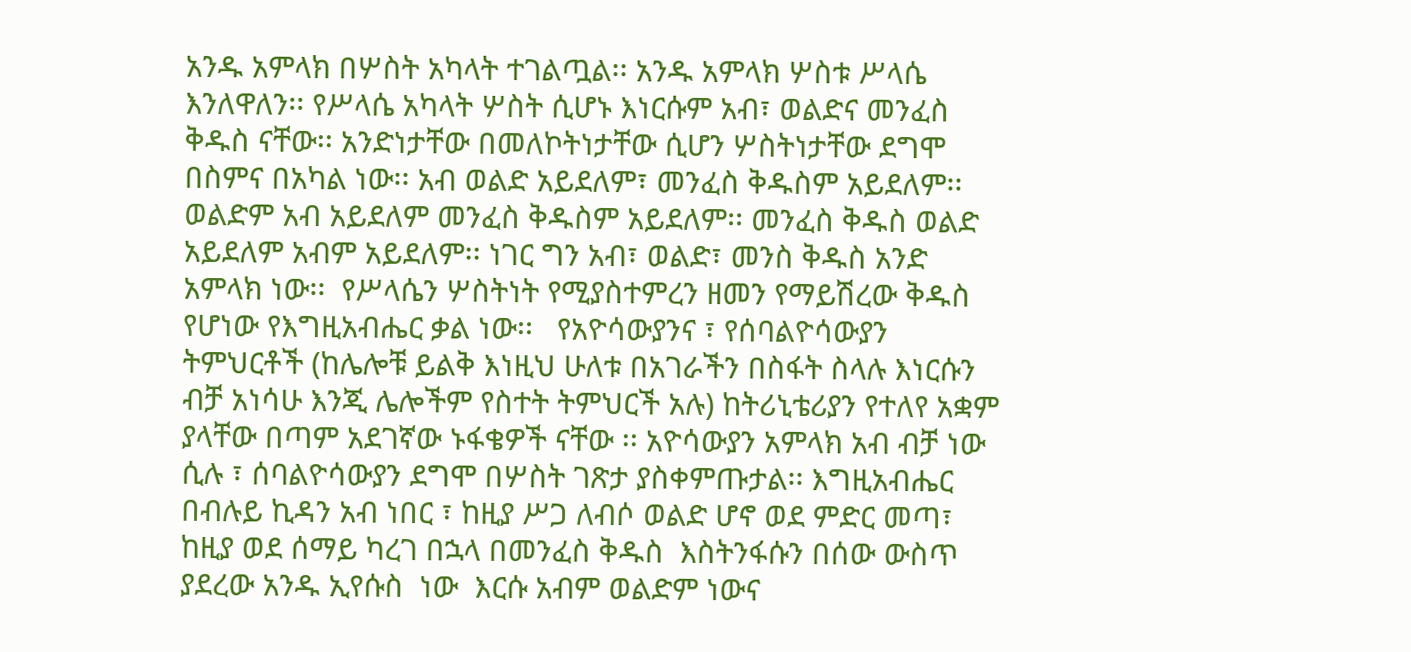አንዱ አምላክ በሦስት አካላት ተገልጧል፡፡ አንዱ አምላክ ሦስቱ ሥላሴ እንለዋለን፡፡ የሥላሴ አካላት ሦስት ሲሆኑ እነርሱም አብ፣ ወልድና መንፈስ ቅዱስ ናቸው፡፡ አንድነታቸው በመለኮትነታቸው ሲሆን ሦስትነታቸው ደግሞ በስምና በአካል ነው፡፡ አብ ወልድ አይደለም፣ መንፈስ ቅዱስም አይደለም፡፡ ወልድም አብ አይደለም መንፈስ ቅዱስም አይደለም፡፡ መንፈስ ቅዱስ ወልድ አይደለም አብም አይደለም፡፡ ነገር ግን አብ፣ ወልድ፣ መንስ ቅዱስ አንድ አምላክ ነው፡፡  የሥላሴን ሦስትነት የሚያስተምረን ዘመን የማይሽረው ቅዱስ የሆነው የእግዚአብሔር ቃል ነው፡፡   የአዮሳውያንና ፣ የሰባልዮሳውያን ትምህርቶች (ከሌሎቹ ይልቅ እነዚህ ሁለቱ በአገራችን በስፋት ስላሉ እነርሱን ብቻ አነሳሁ እንጂ ሌሎችም የስተት ትምህርች አሉ) ከትሪኒቴሪያን የተለየ አቋም ያላቸው በጣም አደገኛው ኑፋቄዎች ናቸው ፡፡ አዮሳውያን አምላክ አብ ብቻ ነው ሲሉ ፣ ሰባልዮሳውያን ደግሞ በሦስት ገጽታ ያስቀምጡታል፡፡ እግዚአብሔር በብሉይ ኪዳን አብ ነበር ፣ ከዚያ ሥጋ ለብሶ ወልድ ሆኖ ወደ ምድር መጣ፣ ከዚያ ወደ ሰማይ ካረገ በኋላ በመንፈስ ቅዱስ  እስትንፋሱን በሰው ውስጥ ያደረው አንዱ ኢየሱስ  ነው  እርሱ አብም ወልድም ነውና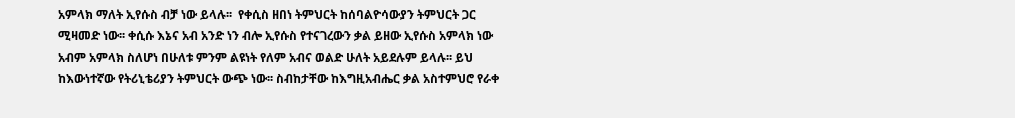አምላክ ማለት ኢየሱስ ብቻ ነው ይላሉ፡፡  የቀሲስ ዘበነ ትምህርት ከሰባልዮሳውያን ትምህርት ጋር ሚዛመድ ነው፡፡ ቀሲሱ እኔና አብ አንድ ነን ብሎ ኢየሱስ የተናገረውን ቃል ይዘው ኢየሱስ አምላክ ነው አብም አምላክ ስለሆነ በሁለቱ ምንም ልዩነት የለም አብና ወልድ ሁለት አይደሉም ይላሉ፡፡ ይህ ከእውነተኛው የትሪኒቴሪያን ትምህርት ውጭ ነው፡፡ ስብከታቸው ከእግዚአብሔር ቃል አስተምህሮ የራቀ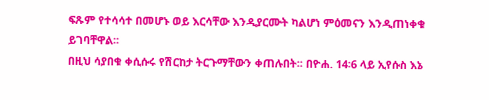ፍጹም የተሳሳተ በመሆኑ ወይ እርሳቸው እንዲያርሙት ካልሆነ ምዕመናን እንዲጠነቀቁ ይገባቸዋል፡፡
በዚህ ሳያበቁ ቀሲሱሩ የሽርከታ ትርጉማቸውን ቀጠሉበት፡፡ በዮሐ. 14፡6 ላይ ኢየሱስ እኔ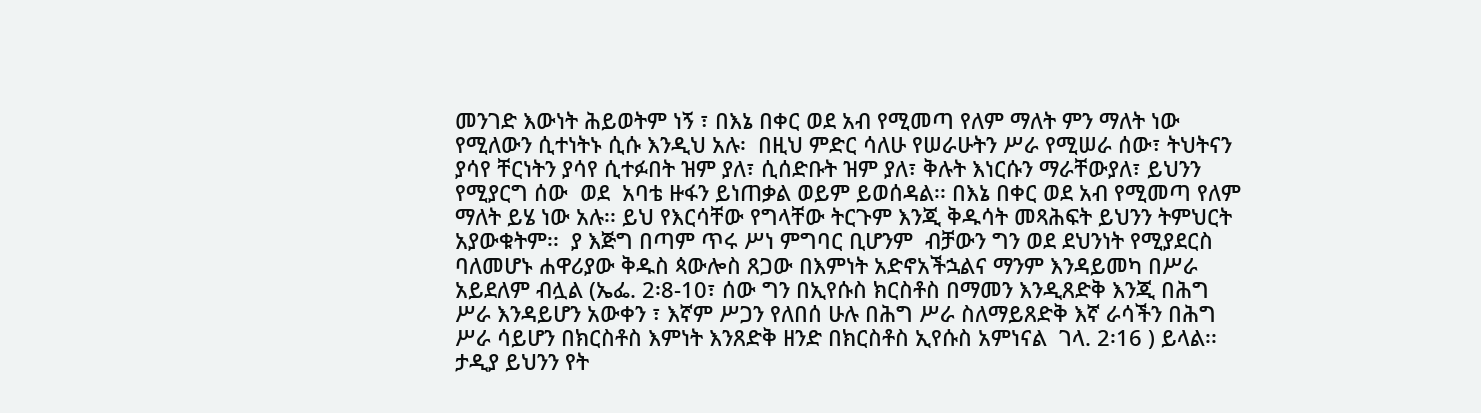መንገድ እውነት ሕይወትም ነኝ ፣ በእኔ በቀር ወደ አብ የሚመጣ የለም ማለት ምን ማለት ነው የሚለውን ሲተነትኑ ሲሱ እንዲህ አሉ፡  በዚህ ምድር ሳለሁ የሠራሁትን ሥራ የሚሠራ ሰው፣ ትህትናን ያሳየ ቸርነትን ያሳየ ሲተፉበት ዝም ያለ፣ ሲሰድቡት ዝም ያለ፣ ቅሉት እነርሱን ማራቸውያለ፣ ይህንን የሚያርግ ሰው  ወደ  አባቴ ዙፋን ይነጠቃል ወይም ይወሰዳል፡፡ በእኔ በቀር ወደ አብ የሚመጣ የለም ማለት ይሄ ነው አሉ፡፡ ይህ የእርሳቸው የግላቸው ትርጉም እንጂ ቅዱሳት መጻሕፍት ይህንን ትምህርት አያውቁትም፡፡  ያ እጅግ በጣም ጥሩ ሥነ ምግባር ቢሆንም  ብቻውን ግን ወደ ደህንነት የሚያደርስ  ባለመሆኑ ሐዋሪያው ቅዱስ ጳውሎስ ጸጋው በእምነት አድኖአችኋልና ማንም እንዳይመካ በሥራ አይደለም ብሏል (ኤፌ. 2፡8-10፣ ሰው ግን በኢየሱስ ክርስቶስ በማመን እንዲጸድቅ እንጂ በሕግ ሥራ እንዳይሆን አውቀን ፣ እኛም ሥጋን የለበሰ ሁሉ በሕግ ሥራ ስለማይጸድቅ እኛ ራሳችን በሕግ ሥራ ሳይሆን በክርስቶስ እምነት እንጸድቅ ዘንድ በክርስቶስ ኢየሱስ አምነናል  ገላ. 2፡16 ) ይላል፡፡ ታዲያ ይህንን የት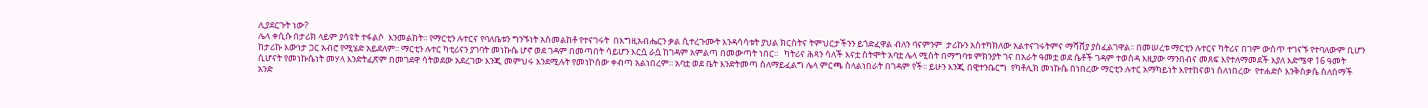ሊያደርጉት ነው?
ሌላ ቀሲሱ በታሪክ ላይም ያሳዩት ተፋልሶ  እንመልከት፡፡ የማርቲን ሉተርና የባለቤቱን ግንኙነት አስመልከቶ የተናገሩት  በእግዚአብሔርን ቃል ሲተረጉሙት እንዳሳሳቱት ያህል ክርስትና ትምህርታችንን ይጎድፈዋል ብለን ባናምንም  ታሪኩን አስተካክለው አልተናገሩትምና ማሻሸያ ያስፈልገዋል፡፡ በመሠረቱ ማርቲን ሉተርና ካትሪና በገም ውስጥ ተገናኙ የተባለውም ቢሆን ከታሪኩ እውነታ ጋር አብሮ የሚሄድ አይደለም፡፡ ማርቲን ሉተር ካቲሪናን ያገባት መነኩሴ ሆኖ ወደ ገዳም በመጣበት ሳይሆን እርሷ ራሷ ከገዳም አምልጣ በመውጣት ነበር፡፡   ካትሪና ሕጻን ሳለች እናቷ ስትሞት አባቷ ሌላ ሚስት በማግባቱ ምክንያት ገና በአራት ዓመቷ ወደ ሴቶች ገዳም ተወስዳ እዚያው ማንበብና መጸፍ እየተለማመደች እያለ እድሜዋ 16 ዓመት ሲሆናት የመነኩሴነት መሃላ እንድትፈጽም በመገደዋ ሳትወደው አደረገው እንጂ መምህሩ እንደሚሉት የመነኮሰው ቀብጣ አልነበረም፡፡ አባቷ ወደ ቤት እንድትመጣ ስለማይፈልግ ሌላ ምርጫ ስላልነበራት በገዳም የች፡፡ ይሁን እንጂ በዊተንቤርግ  የካቶሊክ መነኩሴ በነበረው ማርቲን ሉተር አማካይነት እየተከናወነ ስለነበረው  የተሐድሶ እንቅስቃሴ ስለሰማች አንድ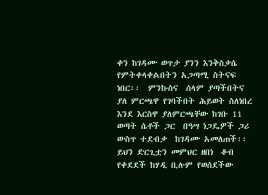ቀን ከገዳሙ ወጥታ ያንን እንቅስቃሴ የምትቀላቀልበትን አጋጣሚ ስትናፍ ነበር፡፡  ምንኩስና  ሰላም ያጣችበትና ያለ ምርጫዋ የገባችበት ሕይወት ስለነበረ እንደ እርስዋ ያለምርጫቸው ከገቡ 11 ወጣት ሴቶች ጋር  በዓሣ ነጋዴዎች ጋሪ ውስጥ ተደብቃ  ከገዳሙ አመለጠች፡፡ ይህን ድርጊቷን መምህር ዘበነ  ቆብ የቀደደች ከሃዲ ቢሉም የወሰደችው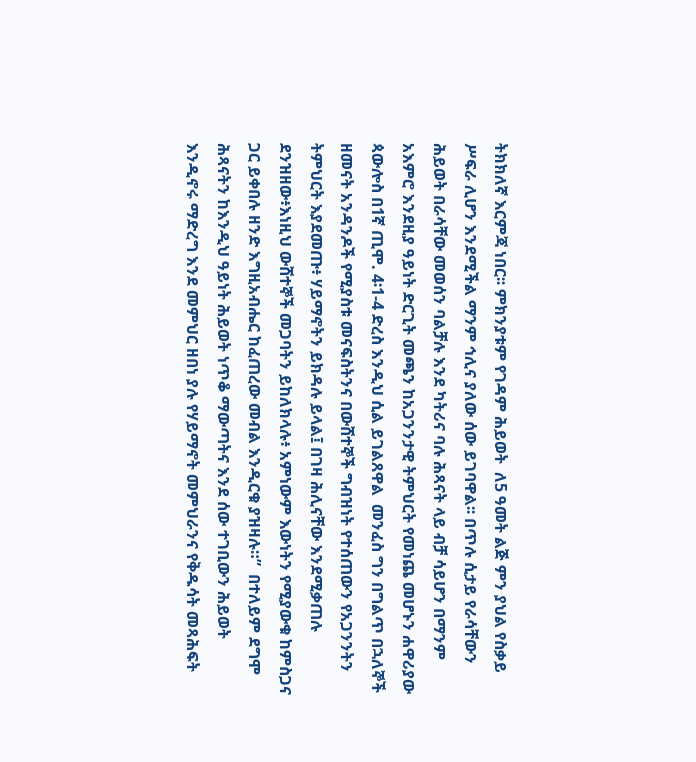ትክክለኛ እርምጃ ነበር፡፡ ምክንያቱም የገዳም ሕይወት  ለ5 ዓመት ልጅ ምን ያህል የስቃይ ሥፍራ ሊሆን እንደሚችል ማንም ኅሊና ያለው ሰው ይገባዋል፡፡ በጥሉ ሲታይ የራሳቸውን ሕይወት በራሳቸው መወሰን ባልቻሉ እንደ ካትሪና ባሉ ሕጻናት ላይ ብቻ ሳይሆን በማንም አእምሮ እንደዚያ ዓይነት ድርጊት መጫን ከአጋንንታዊ ትምህርት የመነጨ መሆኑን ሐዋሪያው ጳውሎስ በ1ኛ ጢሞ. 4፡1-4 ድረስ እንዲህ ሲል ይገልጸዋል  መንፈስ ግን በግልጥ በኋለኞች ዘመናት አንዳንዶች የሚያስቱ መናፍስትንና በውሸተኞች ግብዝነት የተሰጠውን የአጋንንትን ትምህርት እያደመጡ፥ ሃይማኖትን ይክዳሉ ይላል፤ በገዛ ሕሊናቸው እንደሚቃጠሉ ደንዝዘው፥እነዚህ ውሸተኞች መጋባትን ይከለክላሉ፥ አምነውም እውነትን የሚያውቁ ከምስጋና ጋር ይቀበሉ ዘንድ እግዚአብሔር ከፈጠረው መብል እንዲርቁ ያዝዛሉ።”  በተለይም ደግሞ ሕጻናትን ከእንዲህ ዓይነት ሕይወት ነጥቆ ማውጣትና እንደ ሰው ተገቢውን ሕይወት እንዲኖሩ ማድረግ እንደ መምህር ዘበነ ያሉ የሃይማኖት መምህራንና የቅዱሳት መጻሕፍት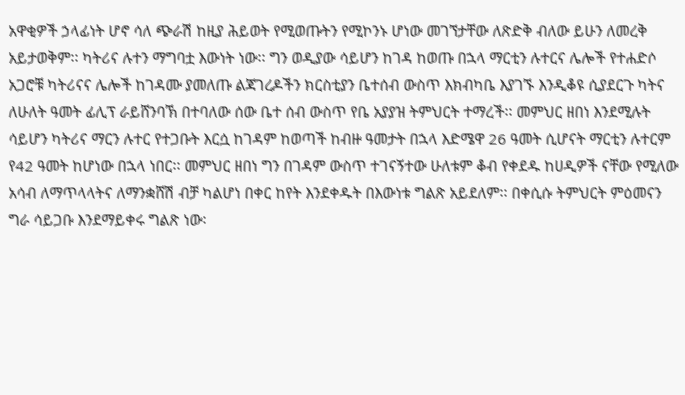አዋቂዎች ኃላፊነት ሆኖ ሳለ ጭራሽ ከዚያ ሕይወት የሚወጡትን የሚኮንኑ ሆነው መገኘታቸው ለጽድቅ ብለው ይሁን ለመረቅ አይታወቅም፡፡ ካትሪና ሉተን ማግባቷ እውነት ነው፡፡ ግን ወዲያው ሳይሆን ከገዳ ከወጡ በኋላ ማርቲን ሉተርና ሌሎች የተሐድሶ አጋሮቹ ካትሪናና ሌሎች ከገዳሙ ያመለጡ ልጃገረዶችን ክርስቲያን ቤተሰብ ውስጥ እክብካቤ እያገኙ እንዲቆዩ ሲያደርጉ ካትና ለሁለት ዓመት ፊሊፕ ራይሸንባኽ በተባለው ሰው ቤተ ሰብ ውስጥ የቤ አያያዝ ትምህርት ተማረች፡፡ መምህር ዘበነ እንደሚሉት ሳይሆን ካትሪና ማርን ሉተር የተጋቡት እርሷ ከገዳም ከወጣች ከብዙ ዓመታት በኋላ እድሜዋ 26 ዓመት ሲሆናት ማርቲን ሉተርም የ42 ዓመት ከሆነው በኋላ ነበር፡፡ መምህር ዘበነ ግን በገዳም ውስጥ ተገናኝተው ሁለቱም ቆብ የቀደዱ ከሀዲዎች ናቸው የሚለው አሳብ ለማጥላላትና ለማንቋሸሽ ብቻ ካልሆነ በቀር ከየት እንደቀዱት በእውነቱ ግልጽ አይደለም፡፡ በቀሲሱ ትምህርት ምዕመናን ግራ ሳይጋቡ እንደማይቀሩ ግልጽ ነው፡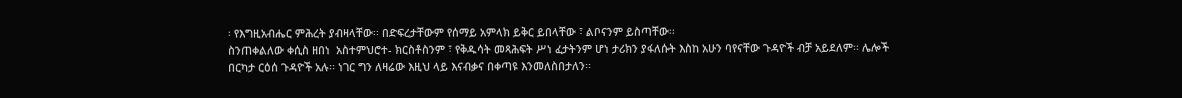፡ የእግዚአብሔር ምሕረት ያብዛላቸው፡፡ በድፍረታቸውም የሰማይ አምላክ ይቅር ይበላቸው ፣ ልቦናንም ይስጣቸው፡፡
ስንጠቀልለው ቀሲስ ዘበነ  አስተምህሮተ- ክርስቶስንም ፣ የቅዱሳት መጻሕፍት ሥነ ፈታትንም ሆነ ታሪክን ያፋለሱት እስከ አሁን ባየናቸው ጉዳዮች ብቻ አይደለም፡፡ ሌሎች በርካታ ርዕሰ ጉዳዮች አሉ፡፡ ነገር ግን ለዛሬው እዚህ ላይ እናብቃና በቀጣዩ እንመለስበታለን፡፡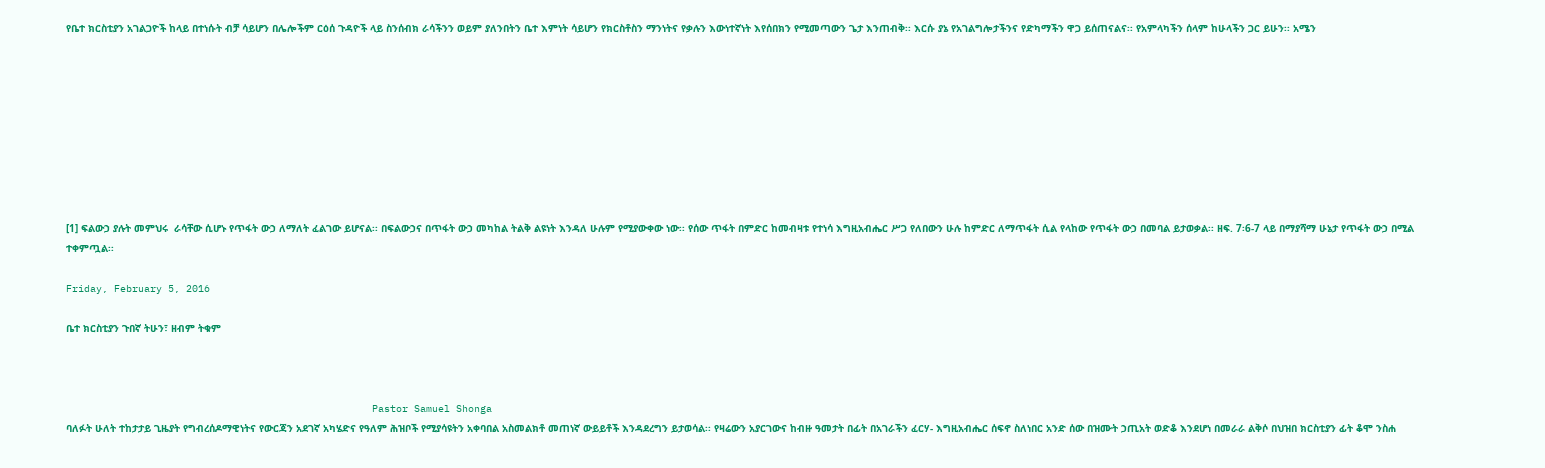የቤተ ክርስቲያን አገልጋዮች ከላይ በተነሱት ብቻ ሳይሆን በሌሎችም ርዕሰ ጉዳዮች ላይ ስንሰብክ ራሳችንን ወይም ያለንበትን ቤተ እምነት ሳይሆን የክርስቶስን ማንነትና የቃሉን እውነተኛነት እየሰበክን የሚመጣውን ጌታ እንጠብቅ፡፡ እርሱ ያኔ የአገልግሎታችንና የድካማችን ዋጋ ይሰጠናልና፡፡ የአምላካችን ሰላም ከሁላችን ጋር ይሁን፡፡ አሜን









[1] ፍልውኃ ያሉት መምህሩ  ራሳቸው ሲሆኑ የጥፋት ውኃ ለማለት ፈልገው ይሆናል፡፡ በፍልውኃና በጥፋት ውኃ መካከል ትልቅ ልዩነት እንዳለ ሁሉም የሚያውቀው ነው፡፡ የሰው ጥፋት በምድር ከመብዛቱ የተነሳ እግዚአብሔር ሥጋ የለበውን ሁሉ ከምድር ለማጥፋት ሲል የላከው የጥፋት ውኃ በመባል ይታወቃል፡፡ ዘፍ. 7፡6-7 ላይ በማያሻማ ሁኔታ የጥፋት ውኃ በሚል ተቀምጧል፡፡

Friday, February 5, 2016

ቤተ ክርስቲያን ጉበኛ ትሁን፣ ዘብም ትቁም



                                                   Pastor Samuel Shonga
ባለፉት ሁለት ተከታታይ ጊዜያት የግብረሰዶማዊነትና የውርጃን አደገኛ አካሄድና የዓለም ሕዝቦች የሚያሳዩትን አቀባበል አስመልክቶ መጠነኛ ውይይቶች እንዳደረግን ይታወሳል፡፡ የዛሬውን አያርገውና ከብዙ ዓመታት በፊት በአገራችን ፈርሃ- እግዚአብሔር ሰፍኖ ስለነበር አንድ ሰው በዝሙት ኃጢአት ወድቆ እንደሆነ በመራራ ልቅሶ በህዝበ ክርስቲያን ፊት ቆሞ ንስሐ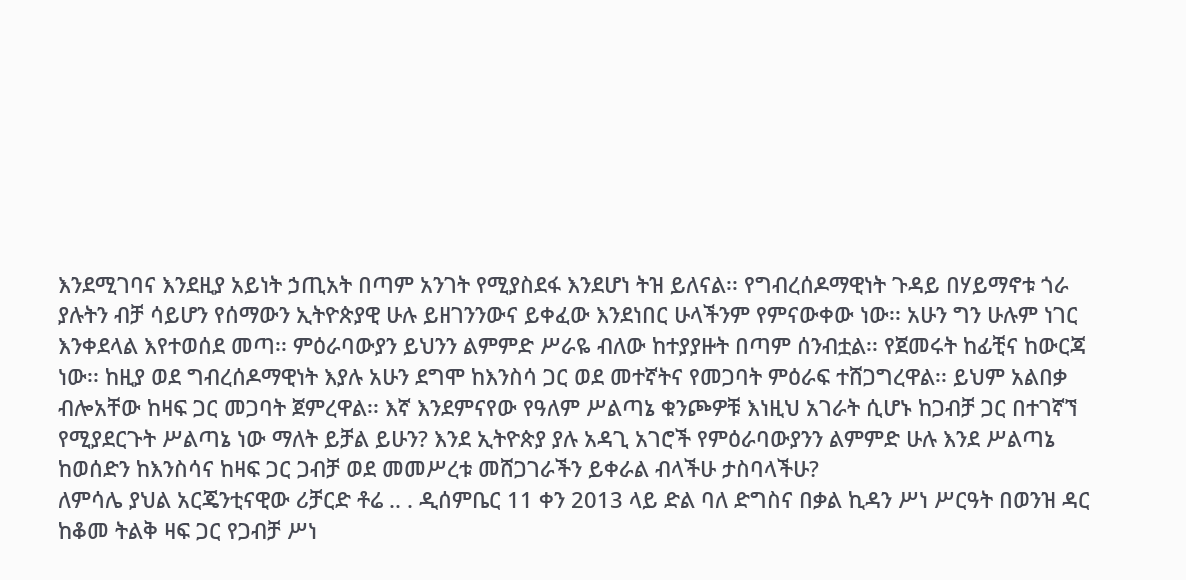እንደሚገባና እንደዚያ አይነት ኃጢአት በጣም አንገት የሚያስደፋ እንደሆነ ትዝ ይለናል፡፡ የግብረሰዶማዊነት ጉዳይ በሃይማኖቱ ጎራ ያሉትን ብቻ ሳይሆን የሰማውን ኢትዮጵያዊ ሁሉ ይዘገንንውና ይቀፈው እንደነበር ሁላችንም የምናውቀው ነው፡፡ አሁን ግን ሁሉም ነገር እንቀደላል እየተወሰደ መጣ፡፡ ምዕራባውያን ይህንን ልምምድ ሥራዬ ብለው ከተያያዙት በጣም ሰንብቷል፡፡ የጀመሩት ከፊቺና ከውርጃ ነው፡፡ ከዚያ ወደ ግብረሰዶማዊነት እያሉ አሁን ደግሞ ከእንስሳ ጋር ወደ መተኛትና የመጋባት ምዕራፍ ተሸጋግረዋል፡፡ ይህም አልበቃ ብሎአቸው ከዛፍ ጋር መጋባት ጀምረዋል፡፡ እኛ እንደምናየው የዓለም ሥልጣኔ ቁንጮዎቹ እነዚህ አገራት ሲሆኑ ከጋብቻ ጋር በተገኛኘ የሚያደርጉት ሥልጣኔ ነው ማለት ይቻል ይሁን? እንደ ኢትዮጵያ ያሉ አዳጊ አገሮች የምዕራባውያንን ልምምድ ሁሉ እንደ ሥልጣኔ ከወሰድን ከእንስሳና ከዛፍ ጋር ጋብቻ ወደ መመሥረቱ መሸጋገራችን ይቀራል ብላችሁ ታስባላችሁ?
ለምሳሌ ያህል አርጄንቲናዊው ሪቻርድ ቶሬ .. . ዲሰምቤር 11 ቀን 2013 ላይ ድል ባለ ድግስና በቃል ኪዳን ሥነ ሥርዓት በወንዝ ዳር ከቆመ ትልቅ ዛፍ ጋር የጋብቻ ሥነ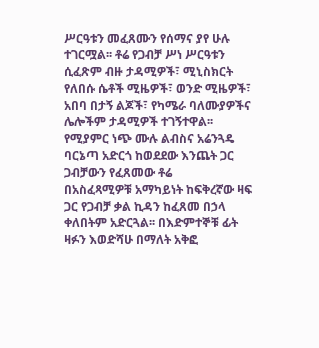ሥርዓቱን መፈጸሙን የሰማና ያየ ሁሉ ተገርሟል፡፡ ቶሬ የጋብቻ ሥነ ሥርዓቱን ሲፈጽም ብዙ ታዳሚዎች፣ ሚኒስክርት የለበሱ ሴቶች ሚዜዎች፣ ወንድ ሚዜዎች፣ አበባ በታኝ ልጆች፣ የካሜራ ባለሙያዎችና ሌሎችም ታዳሚዎች ተገኝተዋል፡፡ የሚያምር ነጭ ሙሉ ልብስና አሬንጓዴ ባርኔጣ አድርጎ ከወደደው እንጨት ጋር ጋብቻውን የፈጸመው ቶሬ
በአስፈጻሚዎቹ አማካይነት ከፍቅረኛው ዛፍ ጋር የጋብቻ ቃል ኪዳን ከፈጸመ በኃላ ቀለበትም አድርጓል፡፡ በእድምተኞቹ ፊት ዛፉን እወድሻሁ በማለት አቅፎ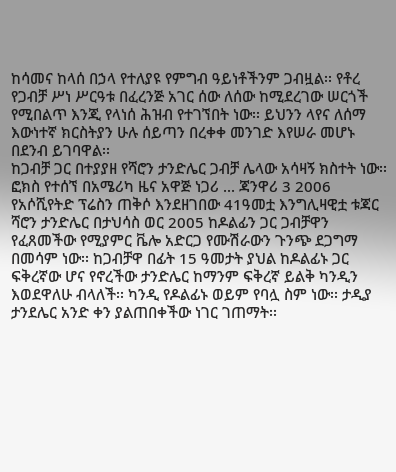ከሳመና ከላሰ በኃላ የተለያዩ የምግብ ዓይነቶችንም ጋብዟል፡፡ የቶረ የጋብቻ ሥነ ሥርዓቱ በፈረንጅ አገር ሰው ለሰው ከሚደረገው ሠርጎች የሚበልጥ እንጂ የላነሰ ሕዝብ የተገኘበት ነው፡፡ ይህንን ላየና ለሰማ እውነተኛ ክርስትያን ሁሉ ሰይጣን በረቀቀ መንገድ እየሠራ መሆኑ በደንብ ይገባዋል፡፡
ከጋብቻ ጋር በተያያዘ የሻሮን ታንድሌር ጋብቻ ሌላው አሳዛኝ ክስተት ነው፡፡ ፎክስ የተሰኘ በአሜሪካ ዜና አዋጅ ነጋሪ ... ጃንዋሪ 3 2006 የአሶሺየትድ ፕሬስን ጠቅሶ እንደዘገበው 41ዓመቷ እንግሊዛዊቷ ቱጃር ሻሮን ታንድሌር በታህሳስ ወር 2005 ከዶልፊን ጋር ጋብቻዋን የፈጸመችው የሚያምር ቬሎ አድርጋ የሙሽራውን ጉንጭ ደጋግማ በመሳም ነው፡፡ ከጋብቻዋ በፊት 15 ዓመታት ያህል ከዶልፊኑ ጋር ፍቅረኛው ሆና የኖረችው ታንድሌር ከማንም ፍቅረኛ ይልቅ ካንዲን እወደዋለሁ ብላለች፡፡ ካንዲ የዶልፊኑ ወይም የባሏ ስም ነው፡፡ ታዲያ ታንደሌር አንድ ቀን ያልጠበቀችው ነገር ገጠማት፡፡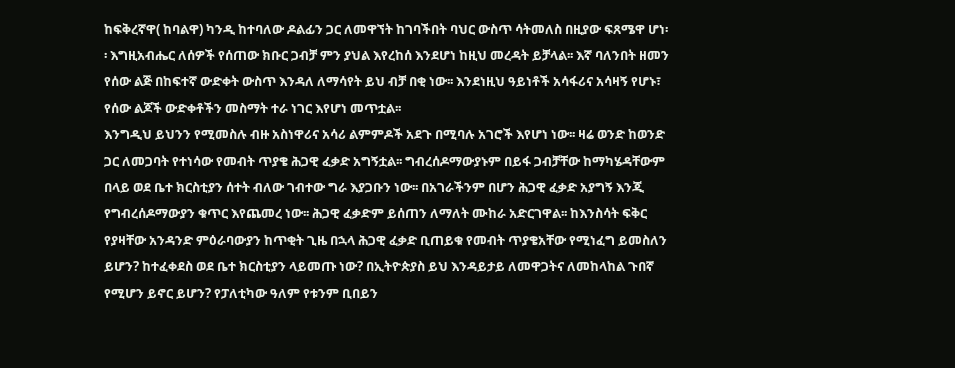ከፍቅረኛዋ( ከባልዋ) ካንዲ ከተባለው ዶልፊን ጋር ለመዋኘት ከገባችበት ባህር ውስጥ ሳትመለስ በዚያው ፍጸሜዋ ሆነ፡፡ እግዚአብሔር ለሰዎች የሰጠው ክቡር ጋብቻ ምን ያህል እየረከሰ እንደሆነ ከዚህ መረዳት ይቻላል፡፡ እኛ ባለንበት ዘመን የሰው ልጅ በከፍተኛ ውድቀት ውስጥ እንዳለ ለማሳየት ይህ ብቻ በቂ ነው፡፡ እንደነዚህ ዓይነቶች አሳፋሪና አሳዛኝ የሆኑ፣ የሰው ልጆች ውድቀቶችን መስማት ተራ ነገር እየሆነ መጥቷል፡፡
እንግዲህ ይህንን የሚመስሉ ብዙ አስነዋሪና አሳሪ ልምምዶች አደጉ በሚባሉ አገሮች እየሆነ ነው፡፡ ዛሬ ወንድ ከወንድ ጋር ለመጋባት የተነሳው የመብት ጥያቄ ሕጋዊ ፈቃድ አግኝቷል፡፡ ግብረሰዶማውያኑም በይፋ ጋብቻቸው ከማካሄዳቸውም በላይ ወደ ቤተ ክርስቲያን ሰተት ብለው ገብተው ግራ እያጋቡን ነው፡፡ በአገራችንም በሆን ሕጋዊ ፈቃድ አያግኝ እንጂ የግብረሰዶማውያን ቁጥር እየጨመረ ነው፡፡ ሕጋዊ ፈቃድም ይሰጠን ለማለት ሙከራ አድርገዋል፡፡ ከእንስሳት ፍቅር የያዛቸው አንዳንድ ምዕራባውያን ከጥቂት ጊዜ በኋላ ሕጋዊ ፈቃድ ቢጠይቁ የመብት ጥያቄአቸው የሚነፈግ ይመስለን ይሆን? ከተፈቀደስ ወደ ቤተ ክርስቲያን ላይመጡ ነው? በኢትዮጵያስ ይህ እንዳይታይ ለመዋጋትና ለመከላከል ጉበኛ የሚሆን ይኖር ይሆን? የፓለቲካው ዓለም የቱንም ቢበይን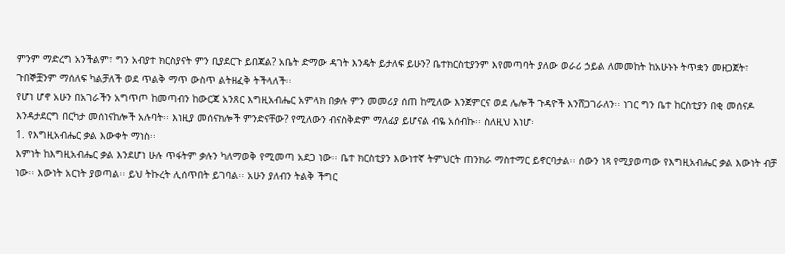ምንም ማድረግ አንችልም፣ ግን አብያተ ክርስያናት ምን ቢያደርጉ ይበጃል? አቤት ድማው ዳገት እንዴት ይታለፍ ይሁን? ቤተክርስቲያንም እየመጣባት ያለው ወራሪ ኃይል ለመመከት ከአሁኑኑ ትጥቋን መዘጋጀት፣ ጉበኞቿንም ማሰለፍ ካልቻለች ወደ ጥልቅ ማጥ ውስጥ ልትዘፈቅ ትችላለች፡፡
የሆነ ሆኖ አሁን በአገራችን አግጥጦ ከመጣብን ከውርጃ አንጸር እግዚአብሔር አምላክ በቃሉ ምን መመሪያ ሰጠ ከሚለው እንጀምርና ወደ ሌሎች ጉዳዮች እንሸጋገራለን፡፡ ነገር ግን ቤተ ከርስቲያን በቂ መሰናዶ እንዳታደርግ በርካታ መሰነናከሎች አሉባት፡፡ እነዚያ መሰናክሎች ምንድናቸው? የሚለውን ብናስቅድም ማለፊያ ይሆናል ብዬ አሰብኩ፡፡ ስለዚህ እነሆ፡
1. የእግዚአብሔር ቃል እውቀት ማነስ፡፡
እምነት ከእግዚአብሔር ቃል እንደሆነ ሁሉ ጥፋትም ቃሉን ካለማወቅ የሚመጣ አደጋ ነው፡፡ ቤተ ክርስቲያን እውነተኛ ትምህርት ጠንክራ ማስተማር ይኖርባታል፡፡ ሰውን ነጻ የሚያወጣው የእግዚአብሔር ቃል እውነት ብቻ ነው፡፡ እውነት አርነት ያወጣል፡፡ ይህ ትኩረት ሊሰጥበት ይገባል፡፡ አሁን ያለብን ትልቅ ችግር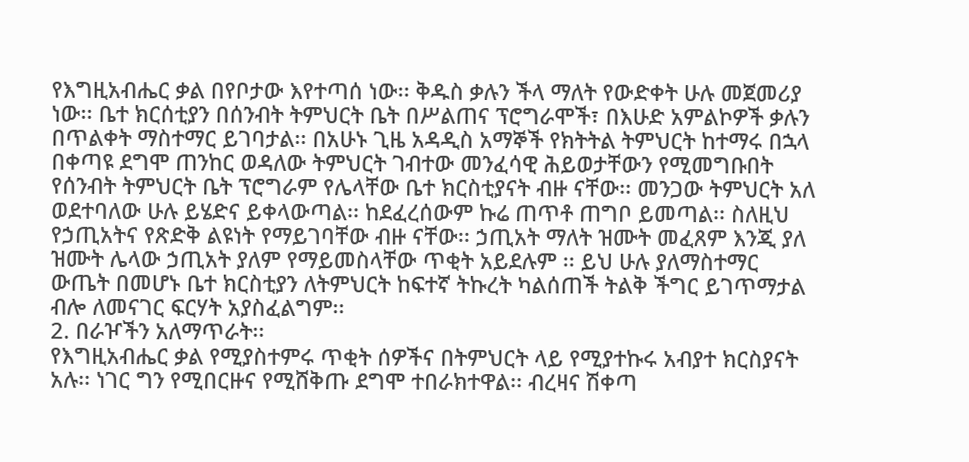የእግዚአብሔር ቃል በየቦታው እየተጣሰ ነው፡፡ ቅዱስ ቃሉን ችላ ማለት የውድቀት ሁሉ መጀመሪያ ነው፡፡ ቤተ ክርሰቲያን በሰንብት ትምህርት ቤት በሥልጠና ፕሮግራሞች፣ በእሁድ አምልኮዎች ቃሉን በጥልቀት ማስተማር ይገባታል፡፡ በአሁኑ ጊዜ አዳዲስ አማኞች የክትትል ትምህርት ከተማሩ በኋላ በቀጣዩ ደግሞ ጠንከር ወዳለው ትምህርት ገብተው መንፈሳዊ ሕይወታቸውን የሚመግቡበት የሰንብት ትምህርት ቤት ፕሮግራም የሌላቸው ቤተ ክርስቲያናት ብዙ ናቸው፡፡ መንጋው ትምህርት አለ ወደተባለው ሁሉ ይሄድና ይቀላውጣል፡፡ ከደፈረሰውም ኩሬ ጠጥቶ ጠግቦ ይመጣል፡፡ ስለዚህ የኃጢአትና የጽድቅ ልዩነት የማይገባቸው ብዙ ናቸው፡፡ ኃጢአት ማለት ዝሙት መፈጸም እንጂ ያለ ዝሙት ሌላው ኃጢአት ያለም የማይመስላቸው ጥቂት አይደሉም ፡፡ ይህ ሁሉ ያለማስተማር ውጤት በመሆኑ ቤተ ክርስቲያን ለትምህርት ከፍተኛ ትኩረት ካልሰጠች ትልቅ ችግር ይገጥማታል ብሎ ለመናገር ፍርሃት አያስፈልግም፡፡
2. በራዦችን አለማጥራት፡፡
የእግዚአብሔር ቃል የሚያስተምሩ ጥቂት ሰዎችና በትምህርት ላይ የሚያተኩሩ አብያተ ክርስያናት አሉ፡፡ ነገር ግን የሚበርዙና የሚሸቅጡ ደግሞ ተበራክተዋል፡፡ ብረዛና ሽቀጣ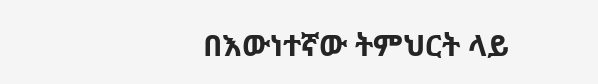በእውነተኛው ትምህርት ላይ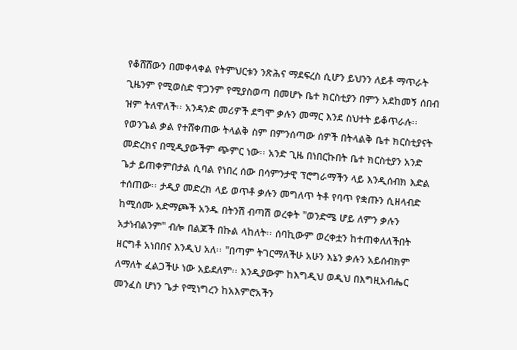የቆሸሸውን በመቀላቀል የትምህርቱን ንጽሕና ማደፍረስ ሲሆን ይህንን ለይቶ ማጥራት ጊዜንም የሚወስድ ዋጋንም የሚያስወጣ በመሆኑ ቤተ ክርስቲያን በምን አደከመኝ ሰበብ ዝም ትለዋለች፡፡ አንዳንድ መሪዎች ደግሞ ቃሉን መማር እንደ ስህተት ይቆጥራሉ፡፡ የወንጌል ቃል የተሸቀጠው ትላልቅ ስም በምንሰጣው ሰዎች በትላልቅ ቤተ ክርስቲያናት መድረክና በሚዲያውችም ጭምር ነው፡፡ አንድ ጊዜ በነበርኩበት ቤተ ክርስቲያን አንድ ጌታ ይጠቀምበታል ሲባል የነበረ ሰው በሳምንታዊ ፕሮግራማችን ላይ እንዲሰብክ እድል ተሰጠው፡፡ ታዲያ መድረክ ላይ ወጥቶ ቃሉን መግለጥ ትቶ የባጥ የቋጡን ሲዘላብድ ከሚሰሙ አድማጮች አንዱ በትንሽ ብጣሽ ወረቀት "ወንድሜ ሆይ ለምን ቃሉን አታነብልንም" ብሎ በልጆች በኩል ላከለት፡፡ ሰባኪውም ወረቀቷን ከተጠቀለለችበት ዘርግቶ አነበበና እንዲህ አለ፡፡ "በጣም ትገርማለችሁ አሁን እኔን ቃሉን አይሰብክም ለማለት ፈልጋችሁ ነው አይደለም፡፡ እንዲያውም ከእግዲህ ወዲህ በእግዚአብሔር መንፈስ ሆነን ጌታ የሚነግረን ከአእምሮአችን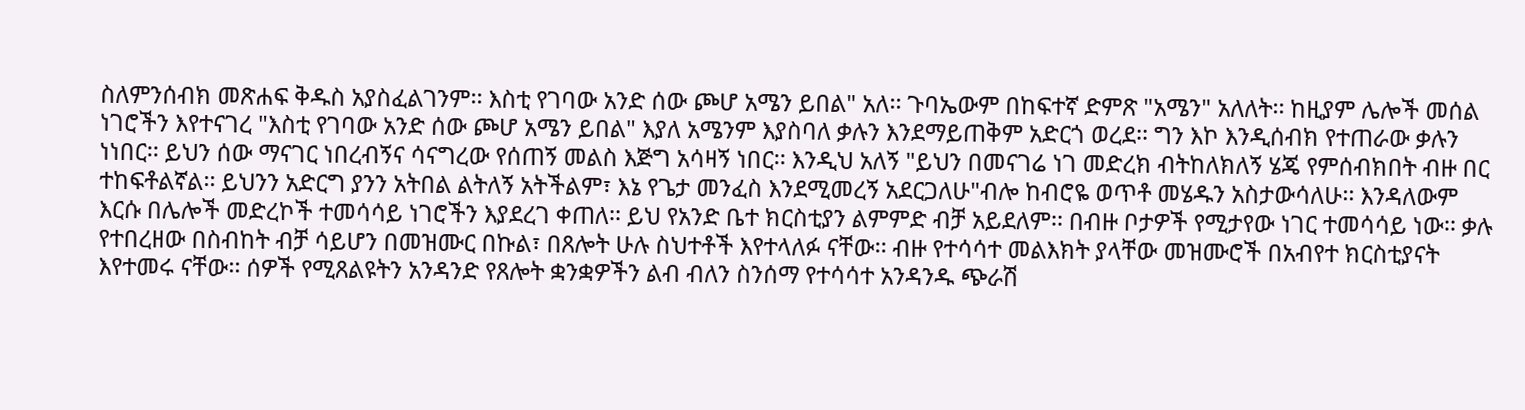ስለምንሰብክ መጽሐፍ ቅዱስ አያስፈልገንም፡፡ እስቲ የገባው አንድ ሰው ጮሆ አሜን ይበል" አለ፡፡ ጉባኤውም በከፍተኛ ድምጽ "አሜን" አለለት፡፡ ከዚያም ሌሎች መሰል ነገሮችን እየተናገረ "እስቲ የገባው አንድ ሰው ጮሆ አሜን ይበል" እያለ አሜንም እያስባለ ቃሉን እንደማይጠቅም አድርጎ ወረደ፡፡ ግን እኮ እንዲሰብክ የተጠራው ቃሉን ነነበር፡፡ ይህን ሰው ማናገር ነበረብኝና ሳናግረው የሰጠኝ መልስ እጅግ አሳዛኝ ነበር፡፡ እንዲህ አለኝ "ይህን በመናገሬ ነገ መድረክ ብትከለክለኝ ሄጄ የምሰብክበት ብዙ በር ተከፍቶልኛል፡፡ ይህንን አድርግ ያንን አትበል ልትለኝ አትችልም፣ እኔ የጌታ መንፈስ እንደሚመረኝ አደርጋለሁ"ብሎ ከብሮዬ ወጥቶ መሄዱን አስታውሳለሁ፡፡ እንዳለውም እርሱ በሌሎች መድረኮች ተመሳሳይ ነገሮችን እያደረገ ቀጠለ፡፡ ይህ የአንድ ቤተ ክርስቲያን ልምምድ ብቻ አይደለም፡፡ በብዙ ቦታዎች የሚታየው ነገር ተመሳሳይ ነው፡፡ ቃሉ የተበረዘው በስብከት ብቻ ሳይሆን በመዝሙር በኩል፣ በጸሎት ሁሉ ስህተቶች እየተላለፉ ናቸው፡፡ ብዙ የተሳሳተ መልእክት ያላቸው መዝሙሮች በአብየተ ክርስቲያናት እየተመሩ ናቸው፡፡ ሰዎች የሚጸልዩትን አንዳንድ የጸሎት ቋንቋዎችን ልብ ብለን ስንሰማ የተሳሳተ አንዳንዱ ጭራሽ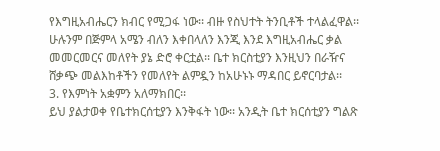የእግዚአብሔርን ክብር የሚጋፋ ነው፡፡ ብዙ የስህተት ትንቢቶች ተላልፈዋል፡፡ ሁሉንም በጅምላ አሜን ብለን እቀበላለን እንጂ እንደ እግዚአብሔር ቃል መመርመርና መለየት ያኔ ድሮ ቀርቷል፡፡ ቤተ ክርስቲያን እንዚህን በራዥና ሸቃጭ መልእከቶችን የመለየት ልምዷን ከአሁኑኑ ማዳበር ይኖርባታል፡፡
3. የእምነት አቋምን አለማክበር፡፡
ይህ ያልታወቀ የቤተክርሰቲያን እንቅፋት ነው፡፡ አንዲት ቤተ ክርሰቲያን ግልጽ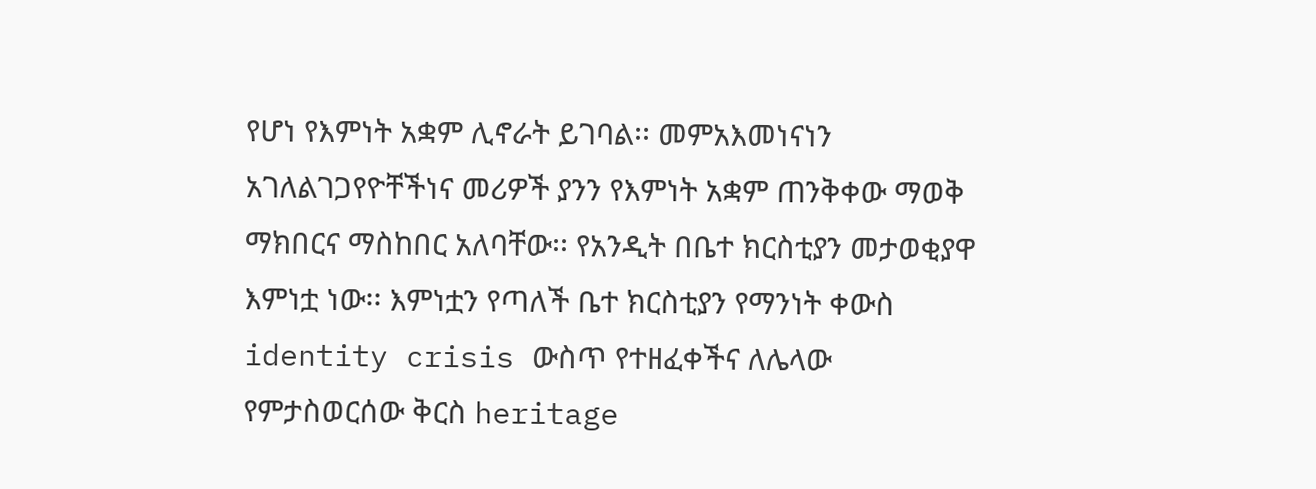የሆነ የእምነት አቋም ሊኖራት ይገባል፡፡ መምአእመነናነን አገለልገጋየዮቸችነና መሪዎች ያንን የእምነት አቋም ጠንቅቀው ማወቅ ማክበርና ማስከበር አለባቸው፡፡ የአንዲት በቤተ ክርስቲያን መታወቂያዋ እምነቷ ነው፡፡ እምነቷን የጣለች ቤተ ክርስቲያን የማንነት ቀውስ identity crisis ውስጥ የተዘፈቀችና ለሌላው የምታስወርሰው ቅርስ heritage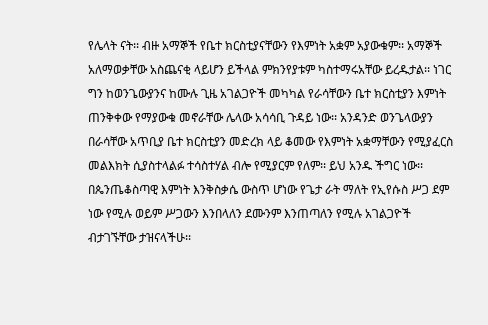የሌላት ናት፡፡ ብዙ አማኞች የቤተ ክርስቲያናቸውን የእምነት አቋም አያውቁም፡፡ አማኞች አለማወቃቸው አስጨናቂ ላይሆን ይችላል ምክንየያቱም ካስተማሩአቸው ይረዱታል፡፡ ነገር ግን ከወንጌውያንና ከሙሉ ጊዜ አገልጋዮች መካካል የራሳቸውን ቤተ ክርስቲያን እምነት ጠንቅቀው የማያውቁ መኖራቸው ሌላው አሳሳቢ ጉዳይ ነው፡፡ አንዳንድ ወንጌላውያን በራሳቸው አጥቢያ ቤተ ክርስቲያን መድረክ ላይ ቆመው የእምነት አቋማቸውን የሚያፈርስ መልእክት ሲያስተላልፉ ተሳስተሃል ብሎ የሚያርም የለም፡፡ ይህ አንዱ ችግር ነው፡፡ በጴንጤቆስጣዊ እምነት እንቅስቃሴ ውስጥ ሆነው የጌታ ራት ማለት የኢየሱስ ሥጋ ደም ነው የሚሉ ወይም ሥጋውን እንበላለን ደሙንም እንጠጣለን የሚሉ አገልጋዮች ብታገኙቸው ታዝናላችሁ፡፡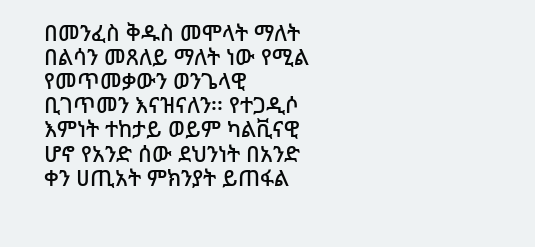በመንፈስ ቅዱስ መሞላት ማለት በልሳን መጸለይ ማለት ነው የሚል የመጥመቃውን ወንጌላዊ ቢገጥመን እናዝናለን፡፡ የተጋዲሶ እምነት ተከታይ ወይም ካልቪናዊ ሆኖ የአንድ ሰው ደህንነት በአንድ ቀን ሀጢአት ምክንያት ይጠፋል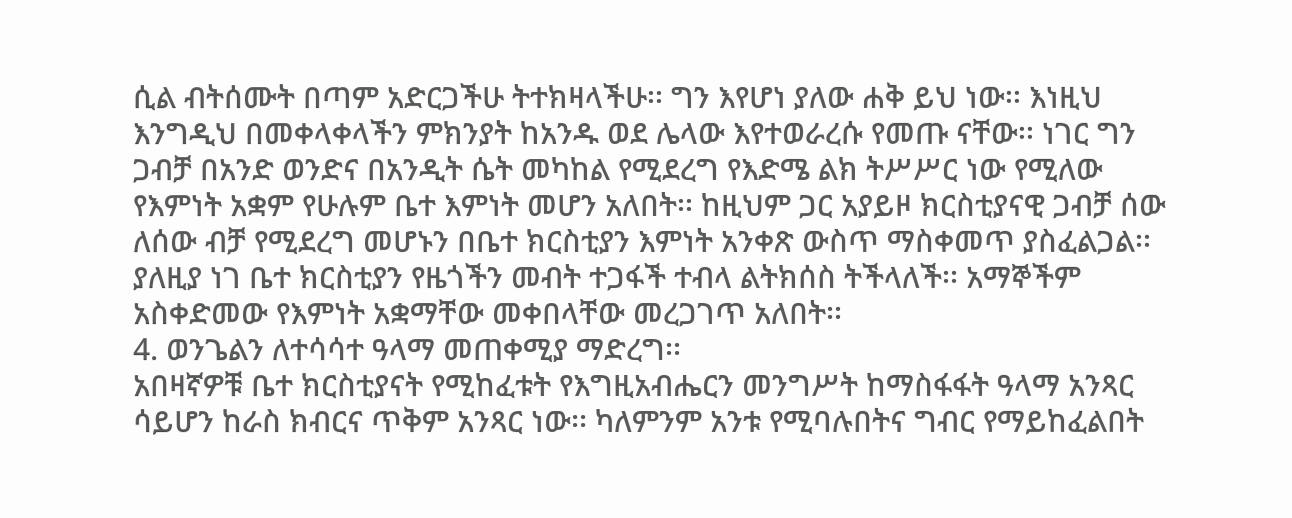ሲል ብትሰሙት በጣም አድርጋችሁ ትተክዛላችሁ፡፡ ግን እየሆነ ያለው ሐቅ ይህ ነው፡፡ እነዚህ እንግዲህ በመቀላቀላችን ምክንያት ከአንዱ ወደ ሌላው እየተወራረሱ የመጡ ናቸው፡፡ ነገር ግን ጋብቻ በአንድ ወንድና በአንዲት ሴት መካከል የሚደረግ የእድሜ ልክ ትሥሥር ነው የሚለው የእምነት አቋም የሁሉም ቤተ እምነት መሆን አለበት፡፡ ከዚህም ጋር አያይዞ ክርስቲያናዊ ጋብቻ ሰው ለሰው ብቻ የሚደረግ መሆኑን በቤተ ክርስቲያን እምነት አንቀጽ ውስጥ ማስቀመጥ ያስፈልጋል፡፡ ያለዚያ ነገ ቤተ ክርስቲያን የዜጎችን መብት ተጋፋች ተብላ ልትክሰስ ትችላለች፡፡ አማኞችም አስቀድመው የእምነት አቋማቸው መቀበላቸው መረጋገጥ አለበት፡፡
4. ወንጌልን ለተሳሳተ ዓላማ መጠቀሚያ ማድረግ፡፡
አበዛኛዎቹ ቤተ ክርስቲያናት የሚከፈቱት የእግዚአብሔርን መንግሥት ከማስፋፋት ዓላማ አንጻር ሳይሆን ከራስ ክብርና ጥቅም አንጻር ነው፡፡ ካለምንም አንቱ የሚባሉበትና ግብር የማይከፈልበት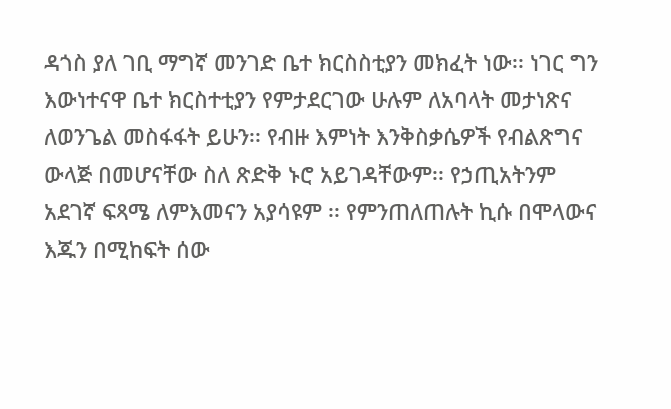ዳጎስ ያለ ገቢ ማግኛ መንገድ ቤተ ክርስስቲያን መክፈት ነው፡፡ ነገር ግን እውነተናዋ ቤተ ክርስተቲያን የምታደርገው ሁሉም ለአባላት መታነጽና ለወንጌል መስፋፋት ይሁን፡፡ የብዙ እምነት እንቅስቃሴዎች የብልጽግና ውላጅ በመሆናቸው ስለ ጽድቅ ኑሮ አይገዳቸውም፡፡ የኃጢአትንም አደገኛ ፍጻሜ ለምእመናን አያሳዩም ፡፡ የምንጠለጠሉት ኪሱ በሞላውና እጁን በሚከፍት ሰው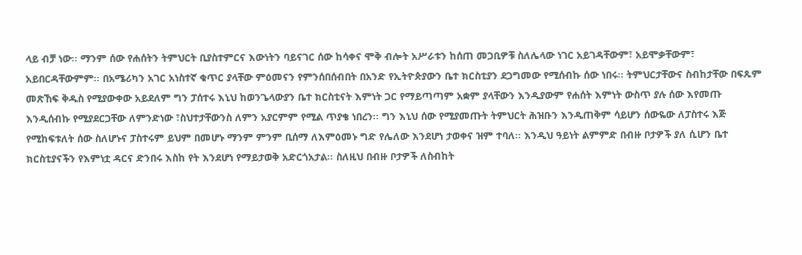ላይ ብቻ ነው፡፡ ማንም ሰው የሐሰትን ትምህርት ቢያስተምርና እውነትን ባይናገር ሰው ከሳቀና ሞቅ ብሎት አሥራቱን ከሰጠ መጋቢዎቹ ስለሌላው ነገር አይገዳቸውም፣ አይሞቃቸውም፣ አይበርዳቸውምም፡፡ በአሜሪካን አገር አነስተኛ ቁጥር ያላቸው ምዕመናን የምንሰበሰብበት በአንድ የኢትዮጵያውን ቤተ ክርስቲያን ደጋግመው የሚሰብኩ ሰው ነበሩ፡፡ ትምህርታቸውና ስብከታቸው በፍጹም መጽኸፍ ቅዱስ የሚያውቀው አይደለም ግን ፓሰተሩ እኒህ ከወንጌላውያን ቤተ ክርስቲናት እምነት ጋር የማይጣጣም አቋም ያላቸውን እንዲያውም የሐሰት እምነት ውስጥ ያሉ ሰው እየመጡ እንዲሰብኩ የሚያደርጋቸው ለምንድነው ፣ስህተታቸውንስ ለምን አያርምም የሚል ጥያቄ ነበረን፡፡ ግን እኒህ ሰው የሚያመጡት ትምህርት ሕዝቡን እንዲጠቅም ሳይሆን ሰውዬው ለፓስተሩ እጅ የሚከፍቱለት ሰው ስለሆኑና ፓስተሩም ይህም በመሆኑ ማንም ምንም ቢሰማ ለእምዕመኑ ግድ የሌለው እንደሆነ ታወቀና ዝም ተባለ፡፡ እንዲህ ዓይነት ልምምድ በብዙ ቦታዎች ያለ ሲሆን ቤተ ክርስቲያናችን የእምነቷ ዳርና ድንበሩ እስከ የት እንደሆነ የማይታወቅ አድርጎአታል፡፡ ስለዚህ በብዙ ቦታዎች ለስብከት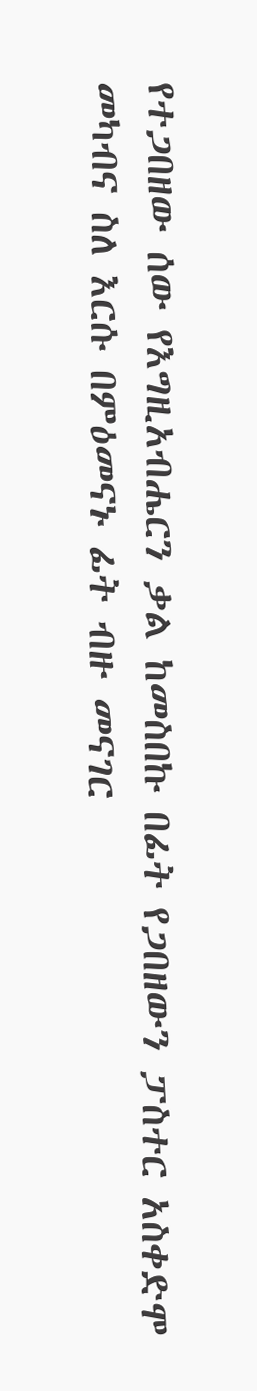የተጋበዘው ሰው የእግዚአብሔርን ቃል ከመስበኩ በፊት የጋበዘውን ፓስተር አስቀድሞ መካብና ስለ እርሱ በምዕመናኑ ፊት ብዙ መናገር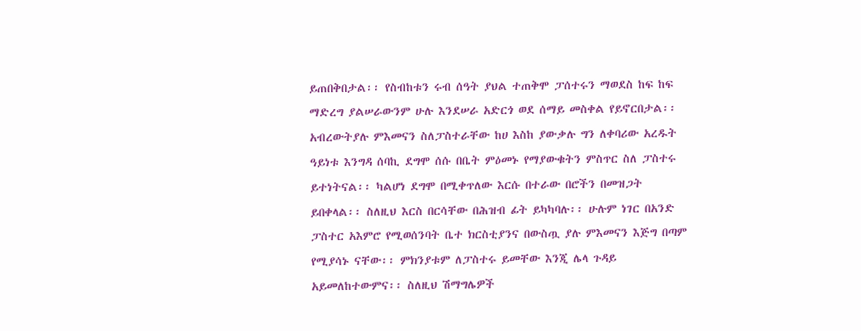ይጠበቅበታል፡፡ የስብከቱን ሩብ ሰዓት ያህል ተጠቅሞ ፓሰተሩን ማወደስ ከፍ ከፍ ማድረግ ያልሠራውንም ሁሉ እንደሠራ አድርጎ ወደ ሰማይ መስቀል የይኖርበታል፡፡ አብረውትያሉ ምእመናን ስለፓስተራቸው ከሀ እስከ ያውቃሉ ግን ለቀባሪው አረዱት ዓይነቱ እንግዳ ሰባኪ ደግሞ ሰሱ በቤት ምዕመኑ የማያውቁትን ምስጥር ስለ ፓስተሩ ይተነትናል፡፡ ካልሆነ ደግሞ በሚቀጥለው እርሱ በተራው በሮችን በመዝጋት ይበቀላል፡፡ ስለዚህ እርስ በርሳቸው በሕዝብ ፊት ይካካባሉ፡፡ ሁሉም ነገር በአንድ ፓስተር አእምሮ የሚወሰንባት ቤተ ክርስቲያንና በውስጧ ያሉ ምእመናን እጅግ በጣም የሚያሳኑ ናቸው፡፡ ምክንያቱም ለፓስተሩ ይመቸው እንጂ ሌላ ጉዳይ አይመለከተውምና፡፡ ስለዚህ ሽማግሌዎች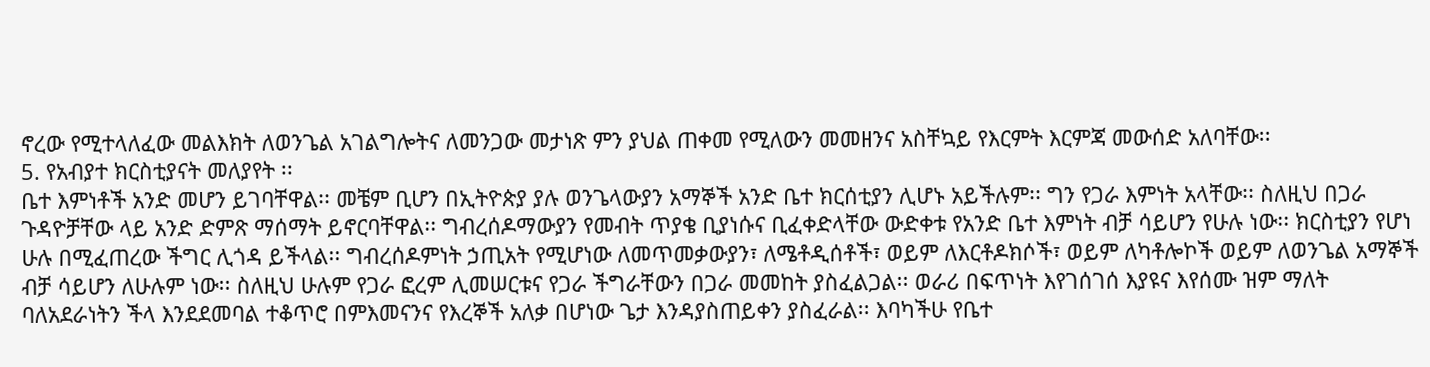ኖረው የሚተላለፈው መልእክት ለወንጌል አገልግሎትና ለመንጋው መታነጽ ምን ያህል ጠቀመ የሚለውን መመዘንና አስቸኳይ የእርምት እርምጃ መውሰድ አለባቸው፡፡
5. የአብያተ ክርስቲያናት መለያየት ፡፡
ቤተ እምነቶች አንድ መሆን ይገባቸዋል፡፡ መቼም ቢሆን በኢትዮጵያ ያሉ ወንጌላውያን አማኞች አንድ ቤተ ክርሰቲያን ሊሆኑ አይችሉም፡፡ ግን የጋራ እምነት አላቸው፡፡ ስለዚህ በጋራ ጉዳዮቻቸው ላይ አንድ ድምጽ ማሰማት ይኖርባቸዋል፡፡ ግብረሰዶማውያን የመብት ጥያቄ ቢያነሱና ቢፈቀድላቸው ውድቀቱ የአንድ ቤተ እምነት ብቻ ሳይሆን የሁሉ ነው፡፡ ክርስቲያን የሆነ ሁሉ በሚፈጠረው ችግር ሊጎዳ ይችላል፡፡ ግብረሰዶምነት ኃጢአት የሚሆነው ለመጥመቃውያን፣ ለሜቶዲሰቶች፣ ወይም ለእርቶዶክሶች፣ ወይም ለካቶሎኮች ወይም ለወንጌል አማኞች ብቻ ሳይሆን ለሁሉም ነው፡፡ ስለዚህ ሁሉም የጋራ ፎረም ሊመሠርቱና የጋራ ችግራቸውን በጋራ መመከት ያስፈልጋል፡፡ ወራሪ በፍጥነት እየገሰገሰ እያዩና እየሰሙ ዝም ማለት ባለአደራነትን ችላ እንደደመባል ተቆጥሮ በምእመናንና የእረኞች አለቃ በሆነው ጌታ እንዳያስጠይቀን ያስፈራል፡፡ እባካችሁ የቤተ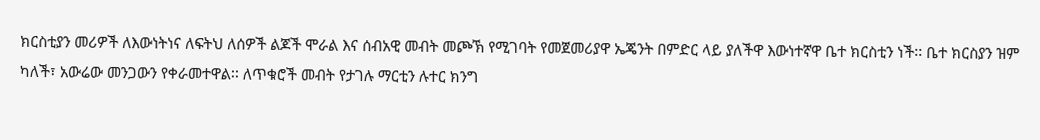ክርስቲያን መሪዎች ለእውነትነና ለፍትህ ለሰዎች ልጆች ሞራል እና ሰብአዊ መብት መጮኽ የሚገባት የመጀመሪያዋ ኤጄንት በምድር ላይ ያለችዋ እውነተኛዋ ቤተ ክርስቲን ነች፡፡ ቤተ ክርስያን ዝም ካለች፣ አውሬው መንጋውን የቀራመተዋል፡፡ ለጥቁሮች መብት የታገሉ ማርቲን ሉተር ክንግ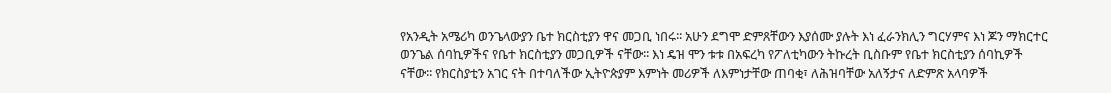የአንዲት አሜሪካ ወንጌላውያን ቤተ ክርስቲያን ዋና መጋቢ ነበሩ፡፡ አሁን ደግሞ ድምጸቸውን እያሰሙ ያሉት እነ ፈራንክሊን ግርሃምና እነ ጆን ማክርተር ወንጌል ሰባኪዎችና የቤተ ክርስቲያን መጋቢዎች ናቸው፡፡ እነ ዴዝ ሞን ቱቱ በአፍረካ የፖለቲካውን ትኩረት ቢስቡም የቤተ ክርስቲያን ሰባኪዎች ናቸው፡፡ የክርስያቲን አገር ናት በተባለችው ኢትዮጵያም እምነት መሪዎች ለእምነታቸው ጠባቂ፣ ለሕዝባቸው አለኝታና ለድምጽ አላባዎች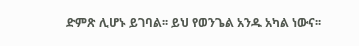ድምጽ ሊሆኑ ይገባል፡፡ ይህ የወንጌል አንዱ አካል ነውና፡፡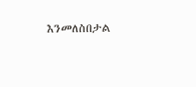እንመለስበታል